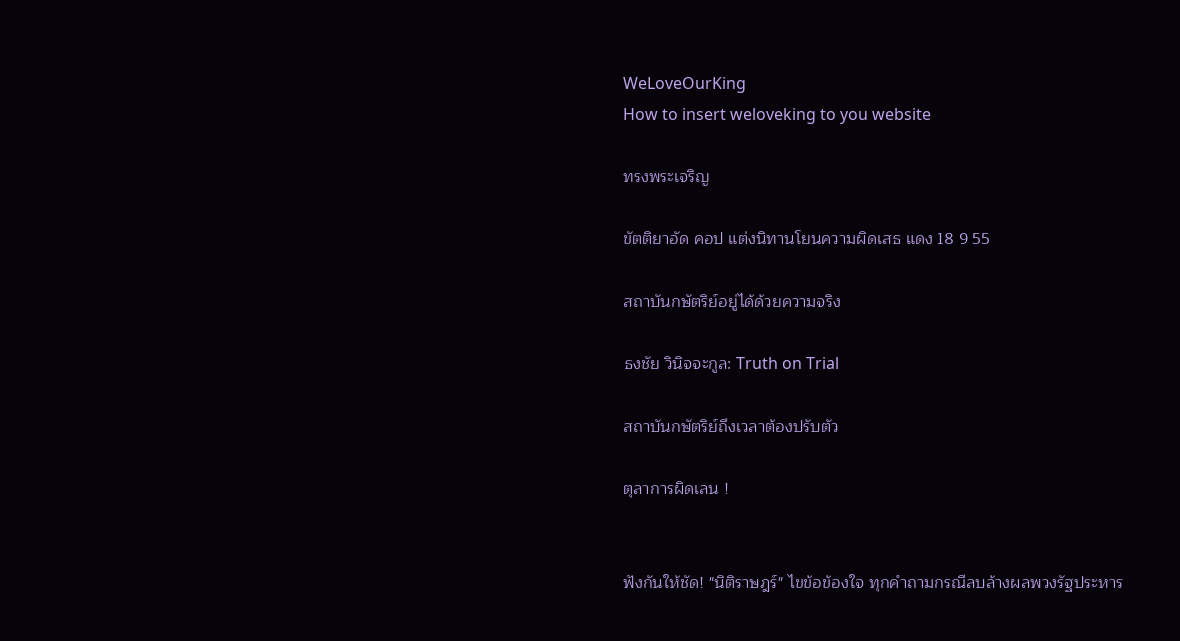WeLoveOurKing
How to insert weloveking to you website

ทรงพระเจริญ

ขัตติยาอัด คอป แต่งนิทานโยนความผิดเสธ แดง 18 9 55

สถาบันกษัตริย์อยู่ได้ด้วยความจริง

ธงชัย วินิจจะกูล: Truth on Trial

สถาบันกษัตริย์ถึงเวลาต้องปรับตัว

ตุลาการผิดเลน !


ฟังกันให้ชัด! "นิติราษฎร์" ไขข้อข้องใจ ทุกคำถามกรณีลบล้างผลพวงรัฐประหาร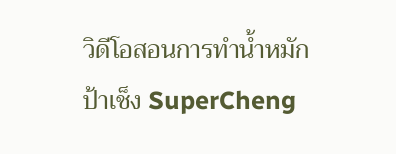วิดีโอสอนการทำน้ำหมักป้าเช็ง SuperCheng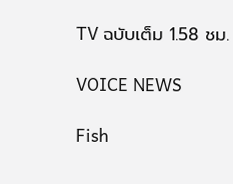TV ฉบับเต็ม 1.58 ชม.

VOICE NEWS

Fish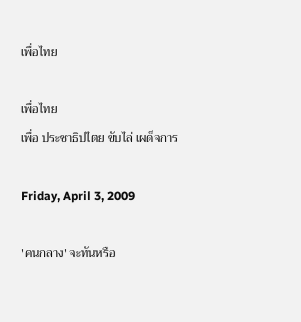เพื่อไทย

เพื่อไทย
เพื่อ ประชาธิปไตย ขับไล่ เผด็จการ

Friday, April 3, 2009

'คนกลาง' จะทันหรือ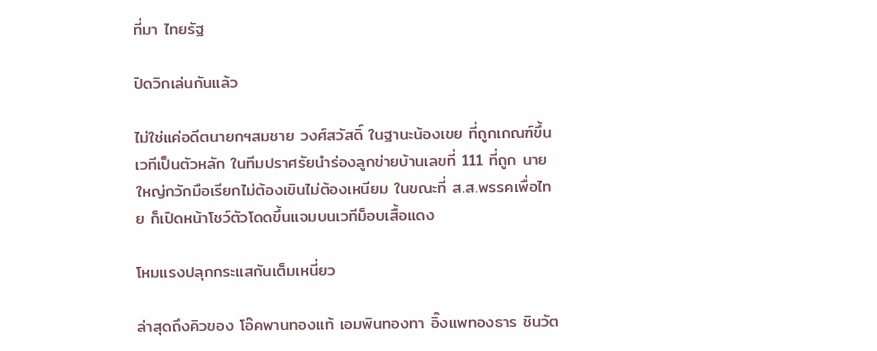ที่มา ไทยรัฐ

ปิดวิกเล่นกันแล้ว

ไม่ใช่แค่อดีตนายกฯสมชาย วงศ์สวัสดิ์ ในฐานะน้องเขย ที่ถูกเกณฑ์ขึ้นเวทีเป็นตัวหลัก ในทีมปราศรัยนำร่องลูกข่ายบ้านเลขที่ 111 ที่ถูก นายใหญ่กวักมือเรียกไม่ต้องเขินไม่ต้องเหนียม ในขณะที่ ส.ส.พรรคเพื่อไทย ก็เปิดหน้าโชว์ตัวโดดขึ้นแจมบนเวทีม็อบเสื้อแดง

โหมแรงปลุกกระแสกันเต็มเหนี่ยว

ล่าสุดถึงคิวของ โอ๊คพานทองแท้ เอมพินทองทา อิ๊งแพทองธาร ชินวัต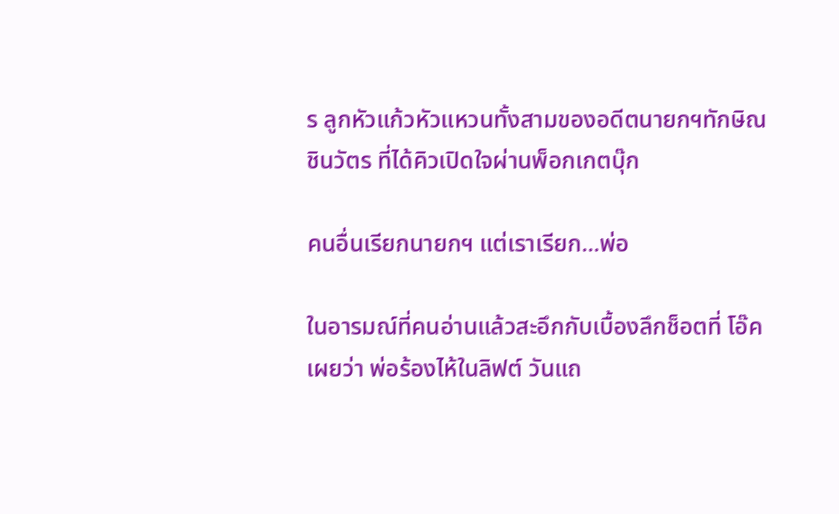ร ลูกหัวแก้วหัวแหวนทั้งสามของอดีตนายกฯทักษิณ ชินวัตร ที่ได้คิวเปิดใจผ่านพ็อกเกตบุ๊ก

คนอื่นเรียกนายกฯ แต่เราเรียก...พ่อ

ในอารมณ์ที่คนอ่านแล้วสะอึกกับเบื้องลึกช็อตที่ โอ๊ค เผยว่า พ่อร้องไห้ในลิฟต์ วันแถ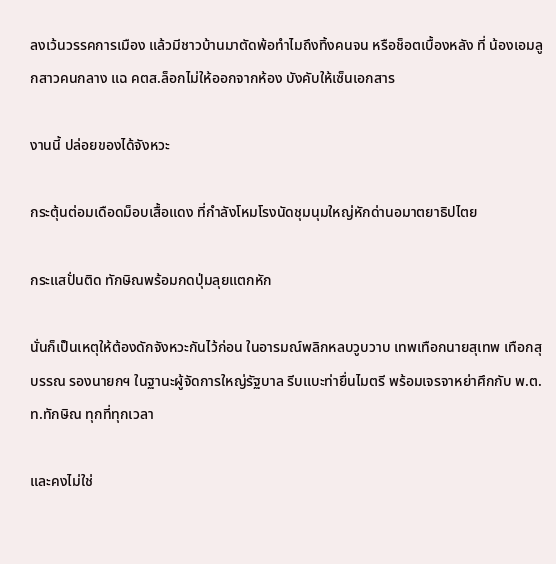ลงเว้นวรรคการเมือง แล้วมีชาวบ้านมาตัดพ้อทำไมถึงทิ้งคนจน หรือช็อตเบื้องหลัง ที่ น้องเอมลูกสาวคนกลาง แฉ คตส.ล็อกไม่ให้ออกจากห้อง บังคับให้เซ็นเอกสาร

งานนี้ ปล่อยของได้จังหวะ

กระตุ้นต่อมเดือดม็อบเสื้อแดง ที่กำลังโหมโรงนัดชุมนุมใหญ่หักด่านอมาตยาธิปไตย

กระแสปั่นติด ทักษิณพร้อมกดปุ่มลุยแตกหัก

นั่นก็เป็นเหตุให้ต้องดักจังหวะกันไว้ก่อน ในอารมณ์พลิกหลบวูบวาบ เทพเทือกนายสุเทพ เทือกสุบรรณ รองนายกฯ ในฐานะผู้จัดการใหญ่รัฐบาล รีบแบะท่ายื่นไมตรี พร้อมเจรจาหย่าศึกกับ พ.ต.ท.ทักษิณ ทุกที่ทุกเวลา

และคงไม่ใช่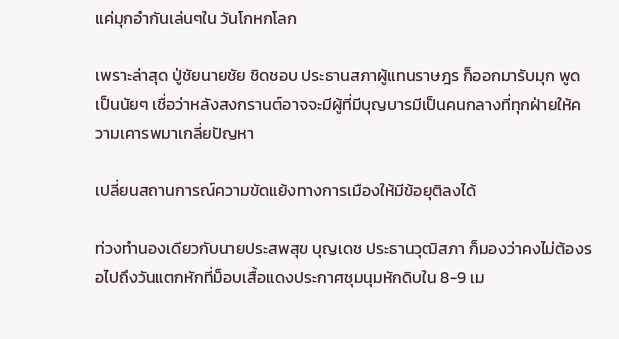แค่มุกอำกันเล่นๆใน วันโกหกโลก

เพราะล่าสุด ปู่ชัยนายชัย ชิดชอบ ประธานสภาผู้แทนราษฎร ก็ออกมารับมุก พูดเป็นนัยๆ เชื่อว่าหลังสงกรานต์อาจจะมีผู้ที่มีบุญบารมีเป็นคนกลางที่ทุกฝ่ายให้ความเคารพมาเกลี่ยปัญหา

เปลี่ยนสถานการณ์ความขัดแย้งทางการเมืองให้มีข้อยุติลงได้

ท่วงทำนองเดียวกับนายประสพสุข บุญเดช ประธานวุฒิสภา ก็มองว่าคงไม่ต้องรอไปถึงวันแตกหักที่ม็อบเสื้อแดงประกาศชุมนุมหักดิบใน 8-9 เม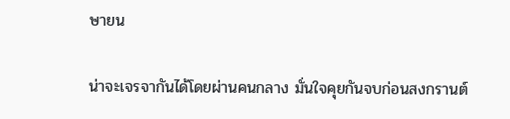ษายน

น่าจะเจรจากันได้โดยผ่านคนกลาง มั่นใจคุยกันจบก่อนสงกรานต์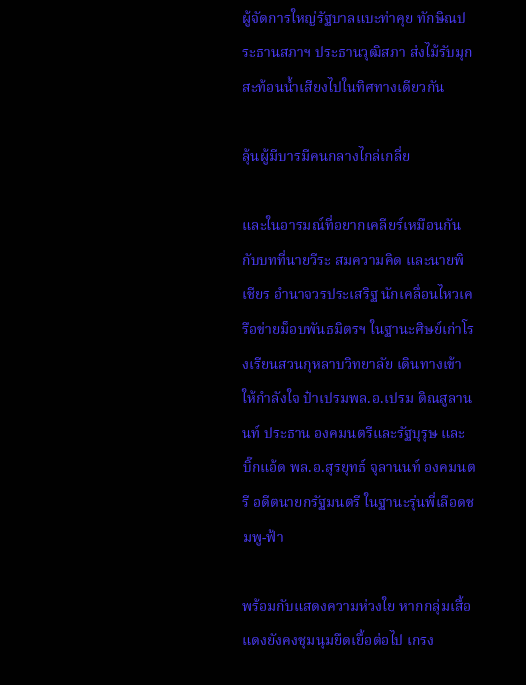ผู้จัดการใหญ่รัฐบาลแบะท่าคุย ทักษิณประธานสภาฯ ประธานวุฒิสภา ส่งไม้รับมุก สะท้อนน้ำเสียงไปในทิศทางเดียวกัน

ลุ้นผู้มีบารมีคนกลางไกล่เกลี่ย

และในอารมณ์ที่อยากเคลียร์เหมือนกันกับบทที่นายวีระ สมความคิด และนายพิเชียร อำนาจวรประเสริฐ นักเคลื่อนไหวเครือข่ายม็อบพันธมิตรฯ ในฐานะศิษย์เก่าโรงเรียนสวนกุหลาบวิทยาลัย เดินทางเข้าให้กำลังใจ ป๋าเปรมพล.อ.เปรม ติณสูลานนท์ ประธาน องคมนตรีและรัฐบุรุษ และ บิ๊กแอ้ด พล.อ.สุรยุทธ์ จุลานนท์ องคมนตรี อดีตนายกรัฐมนตรี ในฐานะรุ่นพี่เลือดชมพู-ฟ้า

พร้อมกับแสดงความห่วงใย หากกลุ่มเสื้อแดงยังคงชุมนุมยืดเยื้อต่อไป เกรง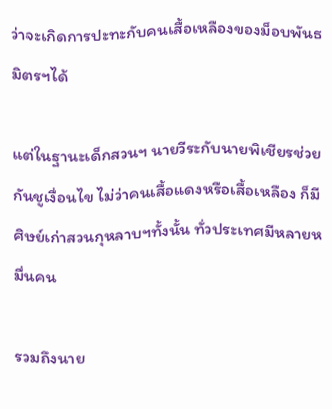ว่าจะเกิดการปะทะกับคนเสื้อเหลืองของม็อบพันธมิตรฯได้

แต่ในฐานะเด็กสวนฯ นายวีระกับนายพิเชียรช่วยกันชูเงื่อนไข ไม่ว่าคนเสื้อแดงหรือเสื้อเหลือง ก็มีศิษย์เก่าสวนกุหลาบฯทั้งนั้น ทั่วประเทศมีหลายหมื่นคน

รวมถึงนาย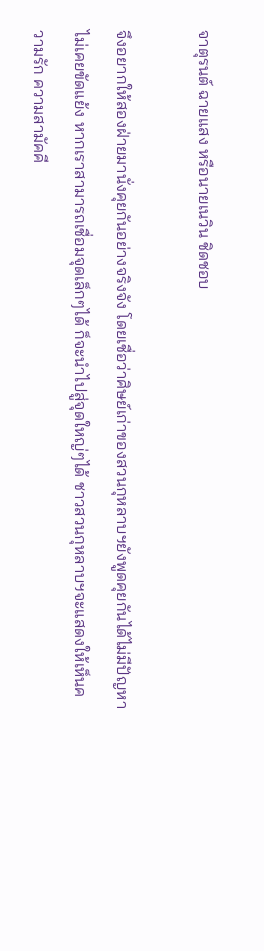จาตุรนต์ ฉายแสง หรือนายเนวิน ชิดชอบ

จึงอยากให้สองฝ่ายมานั่งคุยกันอย่างจริงจัง โดยเชื่อว่าศิษย์เก่าของสวนกุหลาบฯยังพูดคุยกันได้ไม่มีปัญหา ไม่เคยขัดแย้ง หากเราสามารถเชื่อมจุดเล็กๆได้ ก็จะนำไปสู่จุดใหญ่ๆได้ ชาวสวนกุหลาบฯจะแสดงให้เห็นความรัก ความสามัคคี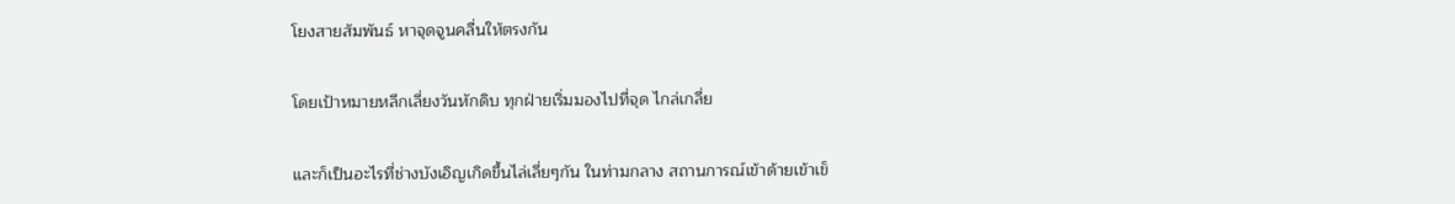โยงสายสัมพันธ์ หาจุดจูนคลื่นให้ตรงกัน

โดยเป้าหมายหลีกเลี่ยงวันหักดิบ ทุกฝ่ายเริ่มมองไปที่จุด ไกล่เกลี่ย

และก็เป็นอะไรที่ช่างบังเอิญเกิดขึ้นไล่เลี่ยๆกัน ในท่ามกลาง สถานการณ์เข้าด้ายเข้าเข็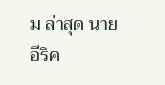ม ล่าสุด นายอีริค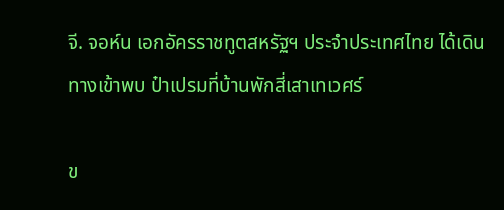จี. จอห์น เอกอัครราชทูตสหรัฐฯ ประจำประเทศไทย ได้เดินทางเข้าพบ ป๋าเปรมที่บ้านพักสี่เสาเทเวศร์

ข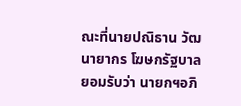ณะที่นายปณิธาน วัฒนายากร โฆษกรัฐบาล ยอมรับว่า นายกฯอภิ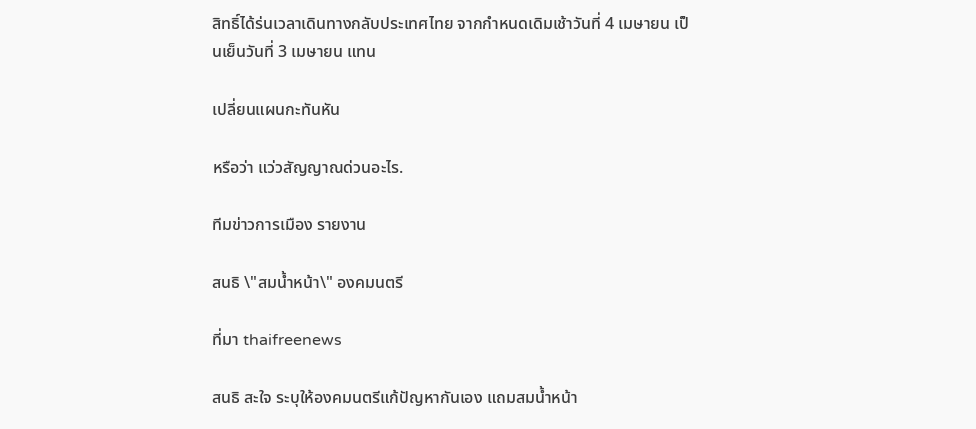สิทธิ์ได้ร่นเวลาเดินทางกลับประเทศไทย จากกำหนดเดิมเช้าวันที่ 4 เมษายน เป็นเย็นวันที่ 3 เมษายน แทน

เปลี่ยนแผนกะทันหัน

หรือว่า แว่วสัญญาณด่วนอะไร.

ทีมข่าวการเมือง รายงาน

สนธิ \"สมน้ำหน้า\" องคมนตรี

ที่มา thaifreenews

สนธิ สะใจ ระบุให้องคมนตรีแก้ปัญหากันเอง แถมสมน้ำหน้า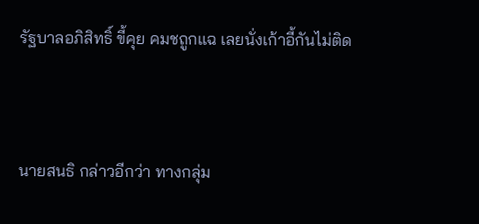รัฐบาลอภิสิทธิ์ ขี้คุย คมชถูกแฉ เลยนั่งเก้าอี้กันไม่ติด



นายสนธิ กล่าวอีกว่า ทางกลุ่ม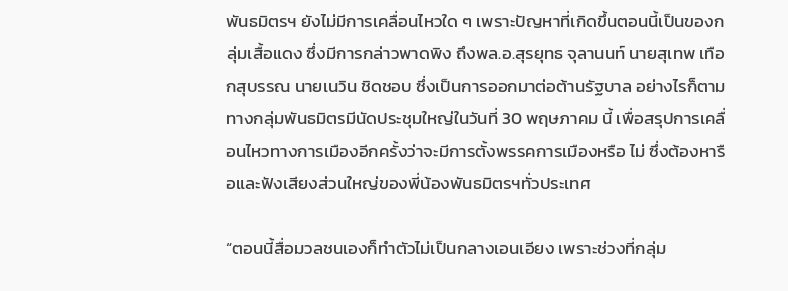พันธมิตรฯ ยังไม่มีการเคลื่อนไหวใด ๆ เพราะปัญหาที่เกิดขึ้นตอนนี้เป็นของกลุ่มเสื้อแดง ซึ่งมีการกล่าวพาดพิง ถึงพล.อ.สุรยุทธ จุลานนท์ นายสุเทพ เทือกสุบรรณ นายเนวิน ชิดชอบ ซึ่งเป็นการออกมาต่อต้านรัฐบาล อย่างไรก็ตามทางกลุ่มพันธมิตรมีนัดประชุมใหญ่ในวันที่ 30 พฤษภาคม นี้ เพื่อสรุปการเคลื่อนไหวทางการเมืองอีกครั้งว่าจะมีการตั้งพรรคการเมืองหรือ ไม่ ซึ่งต้องหารือและฟังเสียงส่วนใหญ่ของพี่น้องพันธมิตรฯทั่วประเทศ

“ตอนนี้สื่อมวลชนเองก็ทำตัวไม่เป็นกลางเอนเอียง เพราะช่วงที่กลุ่ม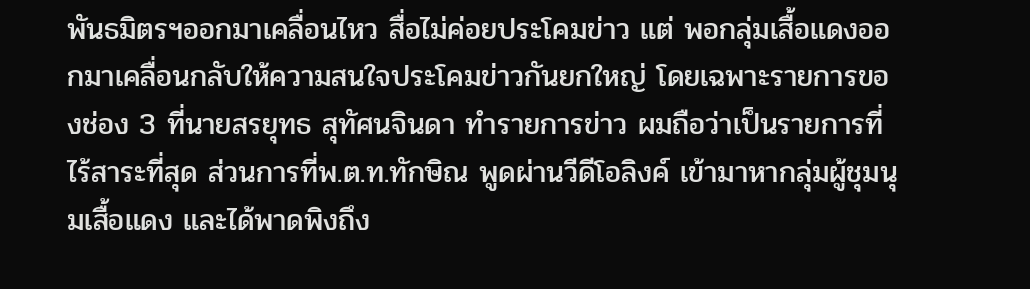พันธมิตรฯออกมาเคลื่อนไหว สื่อไม่ค่อยประโคมข่าว แต่ พอกลุ่มเสื้อแดงออกมาเคลื่อนกลับให้ความสนใจประโคมข่าวกันยกใหญ่ โดยเฉพาะรายการของช่อง 3 ที่นายสรยุทธ สุทัศนจินดา ทำรายการข่าว ผมถือว่าเป็นรายการที่ไร้สาระที่สุด ส่วนการที่พ.ต.ท.ทักษิณ พูดผ่านวีดีโอลิงค์ เข้ามาหากลุ่มผู้ชุมนุมเสื้อแดง และได้พาดพิงถึง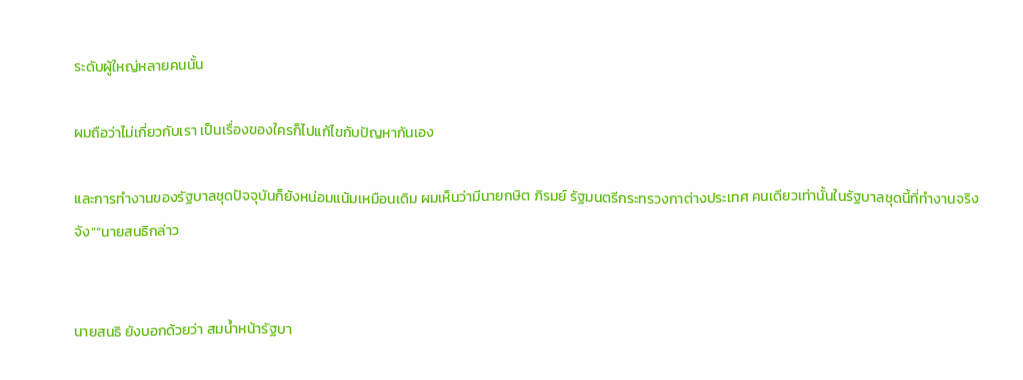ระดับผู้ใหญ่หลายคนนั้น

ผมถือว่าไม่เกี่ยวกับเรา เป็นเรื่องของใครก็ไปแก้ไขกับปัญหากันเอง

และการทำงานของรัฐบาลชุดปัจจุบันก็ยังหน่อมแน้มเหมือนเดิม ผมเห็นว่ามีนายกษิต ภิรมย์ รัฐมนตรีกระทรวงกาต่างประเทศ คนเดียวเท่านั้นในรัฐบาลชุดนี้ที่ทำงานจริงจัง”“นายสนธิกล่าว


นายสนธิ ยังบอกด้วยว่า สมน้ำหน้ารัฐบา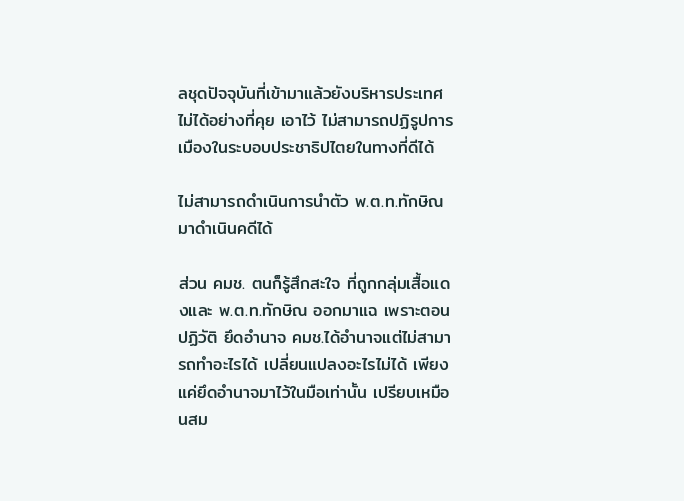ลชุดปัจจุบันที่เข้ามาแล้วยังบริหารประเทศไม่ได้อย่างที่คุย เอาไว้ ไม่สามารถปฏิรูปการเมืองในระบอบประชาธิปไตยในทางที่ดีได้

ไม่สามารถดำเนินการนำตัว พ.ต.ท.ทักษิณ มาดำเนินคดีได้

ส่วน คมช. ตนก็รู้สึกสะใจ ที่ถูกกลุ่มเสื้อแดงและ พ.ต.ท.ทักษิณ ออกมาแฉ เพราะตอนปฏิวัติ ยึดอำนาจ คมช.ได้อำนาจแต่ไม่สามารถทำอะไรได้ เปลี่ยนแปลงอะไรไม่ได้ เพียงแค่ยึดอำนาจมาไว้ในมือเท่านั้น เปรียบเหมือนสม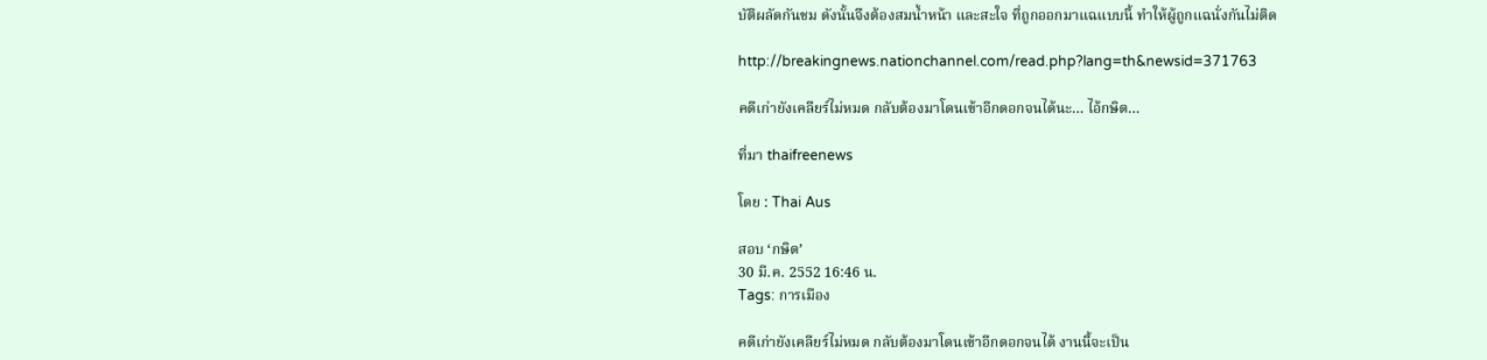บัติผลัดกันชม ดังนั้นจึงต้องสมน้ำหน้า และสะใจ ที่ถูกออกมาแฉแบบนี้ ทำให้ผู้ถูกแฉนั่งกันไม่ติด

http://breakingnews.nationchannel.com/read.php?lang=th&newsid=371763

คดีเก่ายังเคลียร์ไม่หมด กลับต้องมาโดนเข้าอีกดอกจนได้นะ... ไอ้กษิต...

ที่มา thaifreenews

โดย : Thai Aus

สอบ ‘กษิต’
30 มี.ค. 2552 16:46 น.
Tags: การเมือง

คดีเก่ายังเคลียร์ไม่หมด กลับต้องมาโดนเข้าอีกดอกจนได้ งานนี้จะเป็น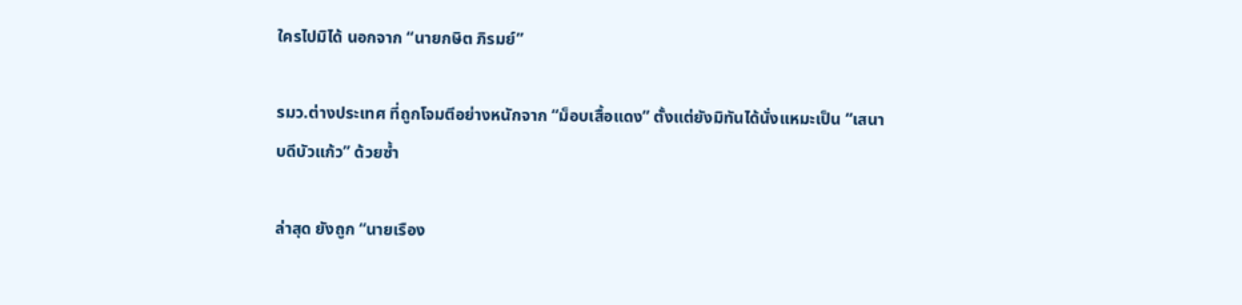ใครไปมิได้ นอกจาก “นายกษิต ภิรมย์”

รมว.ต่างประเทศ ที่ถูกโจมตีอย่างหนักจาก “ม็อบเสื้อแดง” ตั้งแต่ยังมิทันได้นั่งแหมะเป็น “เสนาบดีบัวแก้ว” ด้วยซ้ำ

ล่าสุด ยังถูก “นายเรือง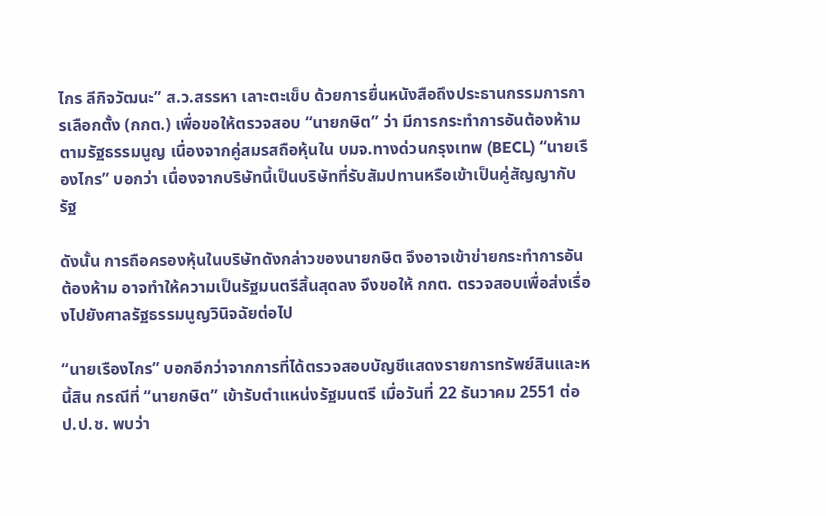ไกร ลีกิจวัฒนะ” ส.ว.สรรหา เลาะตะเข็บ ด้วยการยื่นหนังสือถึงประธานกรรมการการเลือกตั้ง (กกต.) เพื่อขอให้ตรวจสอบ “นายกษิต” ว่า มีการกระทำการอันต้องห้ามตามรัฐธรรมนูญ เนื่องจากคู่สมรสถือหุ้นใน บมจ.ทางด่วนกรุงเทพ (BECL) “นายเรืองไกร” บอกว่า เนื่องจากบริษัทนี้เป็นบริษัทที่รับสัมปทานหรือเข้าเป็นคู่สัญญากับรัฐ

ดังนั้น การถือครองหุ้นในบริษัทดังกล่าวของนายกษิต จึงอาจเข้าข่ายกระทำการอันต้องห้าม อาจทำให้ความเป็นรัฐมนตรีสิ้นสุดลง จึงขอให้ กกต. ตรวจสอบเพื่อส่งเรื่องไปยังศาลรัฐธรรมนูญวินิจฉัยต่อไป

“นายเรืองไกร” บอกอีกว่าจากการที่ได้ตรวจสอบบัญชีแสดงรายการทรัพย์สินและหนี้สิน กรณีที่ “นายกษิต” เข้ารับตำแหน่งรัฐมนตรี เมื่อวันที่ 22 ธันวาคม 2551 ต่อ ป.ป.ช. พบว่า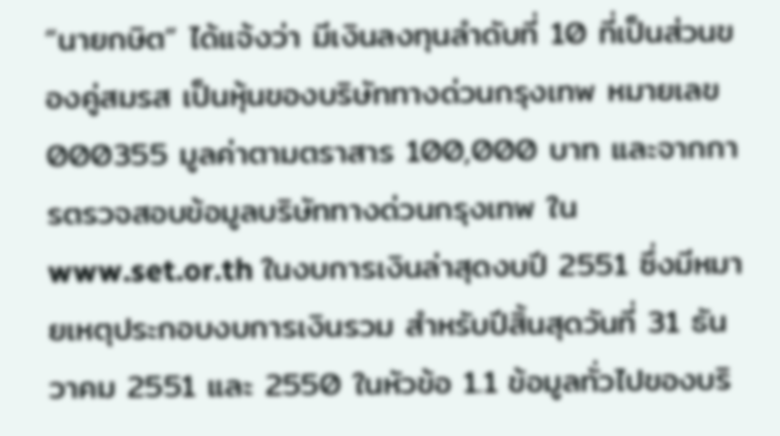“นายกษิต” ได้แจ้งว่า มีเงินลงทุนลำดับที่ 10 ที่เป็นส่วนของคู่สมรส เป็นหุ้นของบริษัททางด่วนกรุงเทพ หมายเลข 000355 มูลค่าตามตราสาร 100,000 บาท และจากการตรวจสอบข้อมูลบริษัททางด่วนกรุงเทพ ใน www.set.or.th ในงบการเงินล่าสุดงบปี 2551 ซึ่งมีหมายเหตุประกอบงบการเงินรวม สำหรับปีสิ้นสุดวันที่ 31 ธันวาคม 2551 และ 2550 ในหัวข้อ 1.1 ข้อมูลทั่วไปของบริ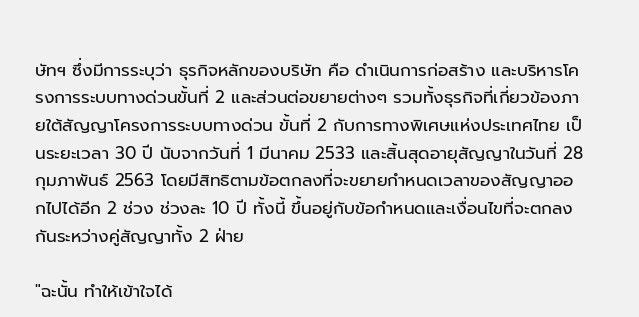ษัทฯ ซึ่งมีการระบุว่า ธุรกิจหลักของบริษัท คือ ดำเนินการก่อสร้าง และบริหารโครงการระบบทางด่วนขั้นที่ 2 และส่วนต่อขยายต่างๆ รวมทั้งธุรกิจที่เกี่ยวข้องภายใต้สัญญาโครงการระบบทางด่วน ขั้นที่ 2 กับการทางพิเศษแห่งประเทศไทย เป็นระยะเวลา 30 ปี นับจากวันที่ 1 มีนาคม 2533 และสิ้นสุดอายุสัญญาในวันที่ 28 กุมภาพันธ์ 2563 โดยมีสิทธิตามข้อตกลงที่จะขยายกำหนดเวลาของสัญญาออกไปได้อีก 2 ช่วง ช่วงละ 10 ปี ทั้งนี้ ขึ้นอยู่กับข้อกำหนดและเงื่อนไขที่จะตกลงกันระหว่างคู่สัญญาทั้ง 2 ฝ่าย

"ฉะนั้น ทำให้เข้าใจได้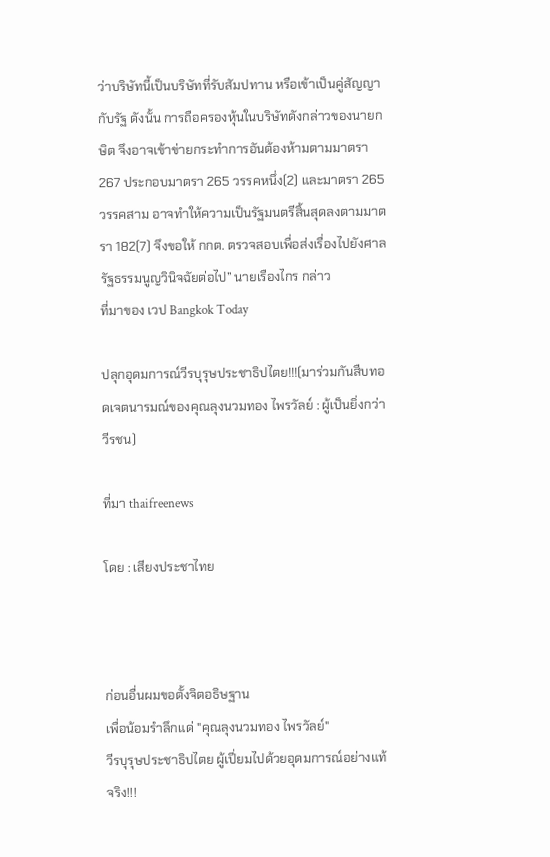ว่าบริษัทนี้เป็นบริษัทที่รับสัมปทาน หรือเข้าเป็นคู่สัญญากับรัฐ ดังนั้น การถือครองหุ้นในบริษัทดังกล่าวของนายกษิต จึงอาจเข้าข่ายกระทำการอันต้องห้ามตามมาตรา 267 ประกอบมาตรา 265 วรรคหนึ่ง(2) และมาตรา 265 วรรคสาม อาจทำให้ความเป็นรัฐมนตรีสิ้นสุดลงตามมาตรา 182(7) จึงขอให้ กกต. ตรวจสอบเพื่อส่งเรื่องไปยังศาลรัฐธรรมนูญวินิจฉัยต่อไป” นายเรืองไกร กล่าว
ที่มาของ เวป Bangkok Today

ปลุกอุดมการณ์วีรบุรุษประชาธิปไตย!!!(มาร่วมกันสืบทอดเจตนารมณ์ของคุณลุงนวมทอง ไพรวัลย์ : ผู้เป็นยิ่งกว่าวีรชน)

ที่มา thaifreenews

โดย : เสียงประชาไทย



ก่อนอื่นผมขอตั้งจิตอธิษฐาน
เพื่อน้อมรำลึกแด่ "คุณลุงนวมทอง ไพรวัลย์"
วีรบุรุษประชาธิปไตย ผู้เปี่ยมไปด้วยอุดมการณ์อย่างแท้จริง!!!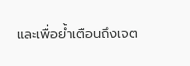และเพื่อย้ำเตือนถึงเจต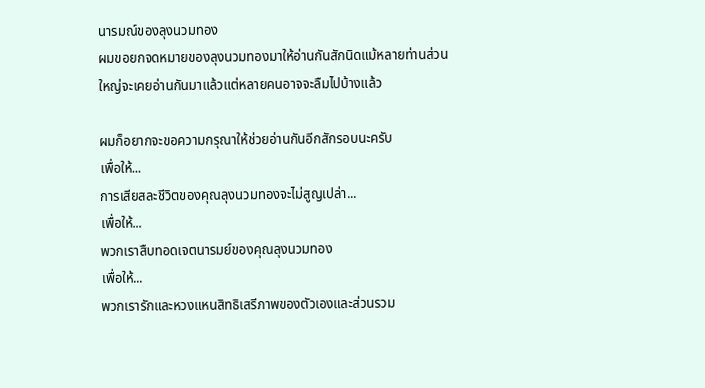นารมณ์ของลุงนวมทอง
ผมขอยกจดหมายของลุงนวมทองมาให้อ่านกันสักนิดแม้หลายท่านส่วนใหญ่จะเคยอ่านกันมาแล้วแต่หลายคนอาจจะลืมไปบ้างแล้ว

ผมก็อยากจะขอความกรุณาให้ช่วยอ่านกันอีกสักรอบนะครับ
เพื่อให้...
การเสียสละชีวิตของคุณลุงนวมทองจะไม่สูญเปล่า...
เพื่อให้...
พวกเราสืบทอดเจตนารมย์ของคุณลุงนวมทอง
เพื่อให้...
พวกเรารักและหวงแหนสิทธิเสรีภาพของตัวเองและส่วนรวม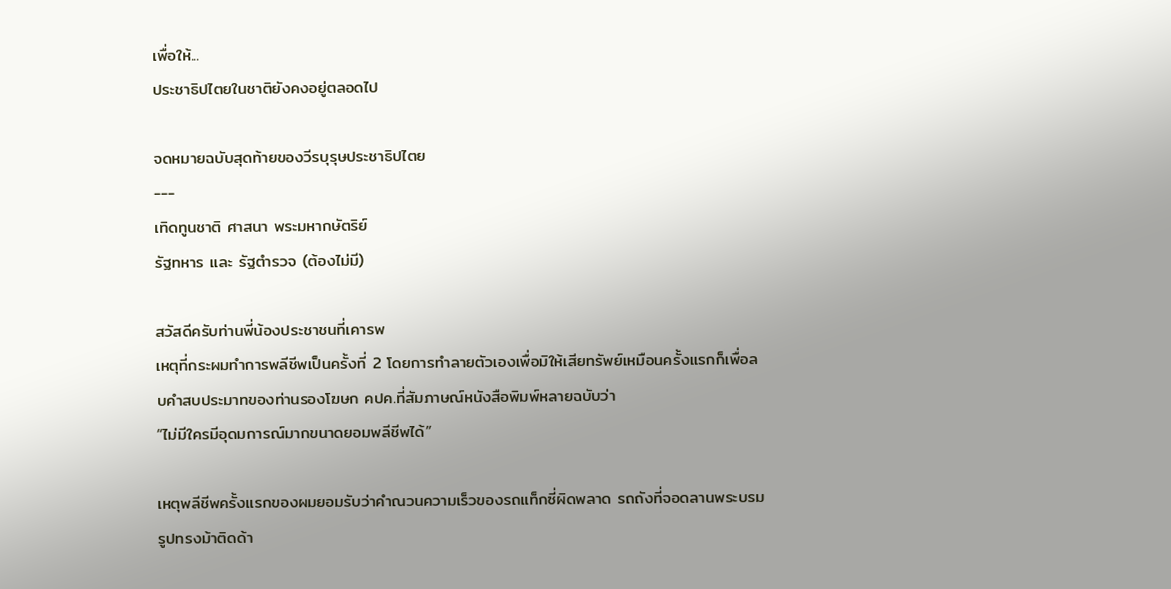เพื่อให้...
ประชาธิปไตยในชาติยังคงอยู่ตลอดไป

จดหมายฉบับสุดท้ายของวีรบุรุษประชาธิปไตย
---
เทิดทูนชาติ ศาสนา พระมหากษัตริย์
รัฐทหาร และ รัฐตำรวจ (ต้องไม่มี)

สวัสดีครับท่านพี่น้องประชาชนที่เคารพ
เหตุที่กระผมทำการพลีชีพเป็นครั้งที่ 2 โดยการทำลายตัวเองเพื่อมิให้เสียทรัพย์เหมือนครั้งแรกก็เพื่อลบคำสบประมาทของท่านรองโฆษก คปค.ที่สัมภาษณ์หนังสือพิมพ์หลายฉบับว่า
“ไม่มีใครมีอุดมการณ์มากขนาดยอมพลีชีพได้”

เหตุพลีชีพครั้งแรกของผมยอมรับว่าคำณวนความเร็วของรถแท็กซี่ผิดพลาด รถถังที่จอดลานพระบรมรูปทรงม้าติดด้า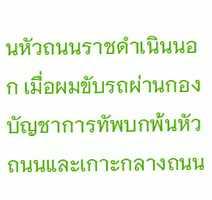นหัวถนนราชดำเนินนอก เมื่อผมขับรถผ่านกองบัญชาการทัพบกพ้นหัวถนนและเกาะกลางถนน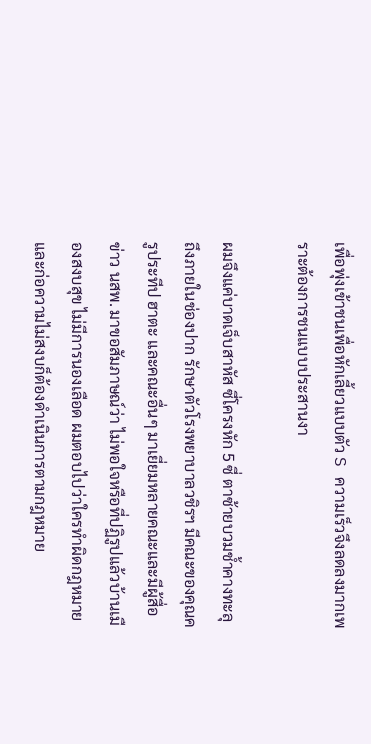เพื่อพุ่งเข้าชนเพื่อหักเลี้ยวแบบตัว S ความเร็วจึงลดลงมากเพราะต้องการชนแบบประสานงา

ผมจึงแค่บาดเจ็บสาหัส ซี่โครงหัก 5 ซี่ ตาซ้ายบวมช้ำคางทะลุถึงภายในช่องปาก รักษาตัวโรงพยาบาลวชิรฯ มีคณะของคุณครูประทีป ฮาตะ และคณะอื่นๆ มาเยี่ยมหลายคณะและมีผู้สื่อข่าว นสพ. มาขอสัมภาษณ์ว่า ไม่พอใจหรือที่ปฏิรูปแล้วบ้านเมืองสงบสุข ไม่มีการนองเลือด ผมตอบไปว่าใครทำผิดกฎหมายและก่อความไม่สงบก็ต้องดำเนินการตามกฎหมาย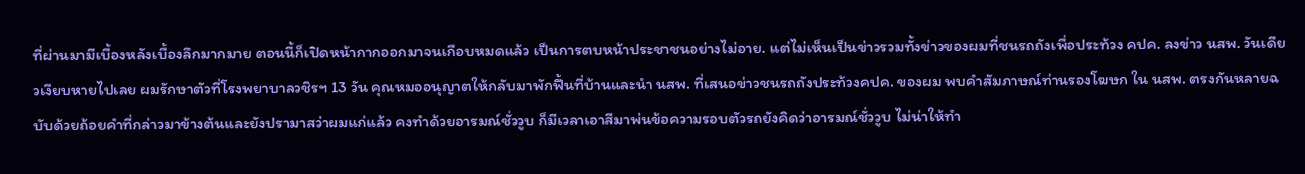ที่ผ่านมามีเบื้องหลังเบื้องลึกมากมาย ตอนนี้ก็เปิดหน้ากากออกมาจนเกือบหมดแล้ว เป็นการตบหน้าประชาชนอย่างไม่อาย. แต่ไม่เห็นเป็นข่าวรวมทั้งข่าวของผมที่ชนรถถังเพื่อประท้วง คปค. ลงข่าว นสพ. วันเดียวเงียบหายไปเลย ผมรักษาตัวที่โรงพยาบาลวชิรฯ 13 วัน คุณหมออนุญาตให้กลับมาพักฟื้นที่บ้านและนำ นสพ. ที่เสนอข่าวชนรถถังประท้วงคปค. ของผม พบคำสัมภาษณ์ท่านรองโฆษก ใน นสพ. ตรงกันหลายฉบับด้วยถ้อยคำที่กล่าวมาข้างต้นและยังปรามาสว่าผมแก่แล้ว คงทำด้วยอารมณ์ชั่ววูบ ก็มีเวลาเอาสีมาพ่นข้อความรอบตัวรถยังคิดว่าอารมณ์ชั่ววูบ ไม่น่าให้ทำ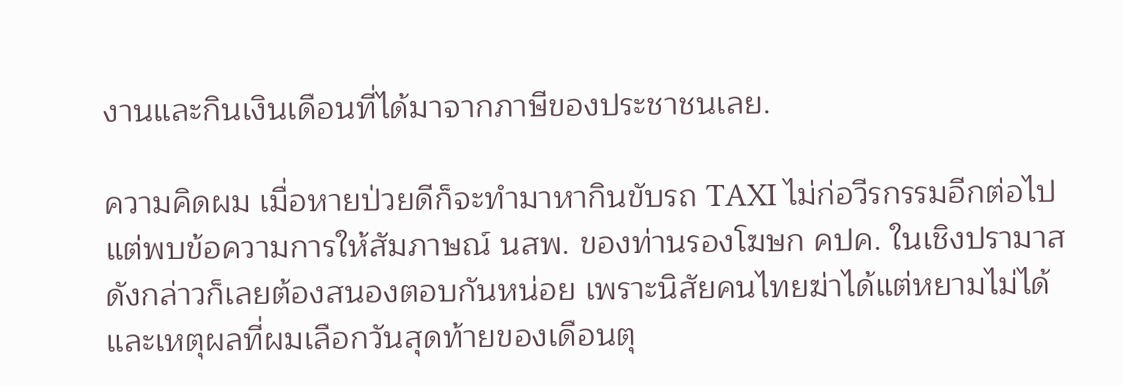งานและกินเงินเดือนที่ได้มาจากภาษีของประชาชนเลย.

ความคิดผม เมื่อหายป่วยดีก็จะทำมาหากินขับรถ TAXI ไม่ก่อวีรกรรมอีกต่อไป แต่พบข้อความการให้สัมภาษณ์ นสพ. ของท่านรองโฆษก คปค. ในเชิงปรามาสดังกล่าวก็เลยต้องสนองตอบกันหน่อย เพราะนิสัยคนไทยฆ่าได้แต่หยามไม่ได้ และเหตุผลที่ผมเลือกวันสุดท้ายของเดือนตุ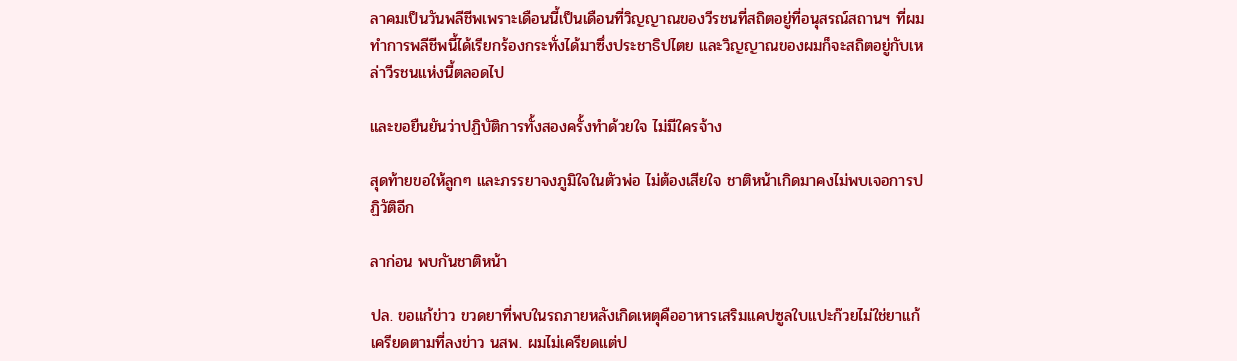ลาคมเป็นวันพลีชีพเพราะเดือนนี้เป็นเดือนที่วิญญาณของวีรชนที่สถิตอยู่ที่อนุสรณ์สถานฯ ที่ผมทำการพลีชีพนี้ได้เรียกร้องกระทั่งได้มาซึ่งประชาธิปไตย และวิญญาณของผมก็จะสถิตอยู่กับเหล่าวีรชนแห่งนี้ตลอดไป

และขอยืนยันว่าปฏิบัติการทั้งสองครั้งทำด้วยใจ ไม่มีใครจ้าง

สุดท้ายขอให้ลูกๆ และภรรยาจงภูมิใจในตัวพ่อ ไม่ต้องเสียใจ ชาติหน้าเกิดมาคงไม่พบเจอการปฏิวัติอีก

ลาก่อน พบกันชาติหน้า

ปล. ขอแก้ข่าว ขวดยาที่พบในรถภายหลังเกิดเหตุคืออาหารเสริมแคปซูลใบแปะก๊วยไม่ใช่ยาแก้เครียดตามที่ลงข่าว นสพ. ผมไม่เครียดแต่ป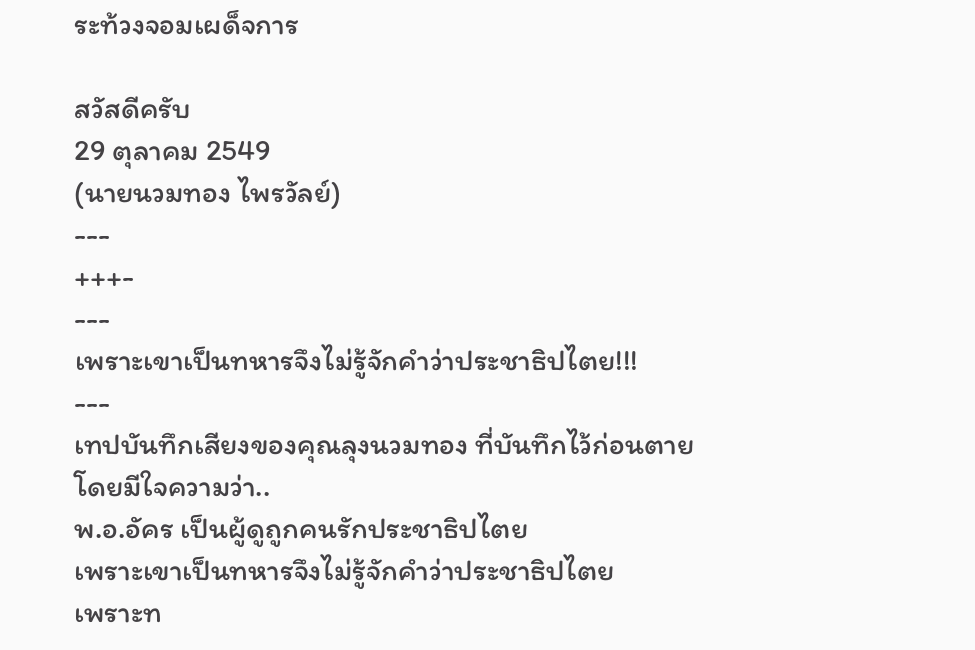ระท้วงจอมเผด็จการ

สวัสดีครับ
29 ตุลาคม 2549
(นายนวมทอง ไพรวัลย์)
---
+++-
---
เพราะเขาเป็นทหารจึงไม่รู้จักคำว่าประชาธิปไตย!!!
---
เทปบันทึกเสียงของคุณลุงนวมทอง ที่บันทึกไว้ก่อนตาย
โดยมีใจความว่า..
พ.อ.อัคร เป็นผู้ดูถูกคนรักประชาธิปไตย
เพราะเขาเป็นทหารจึงไม่รู้จักคำว่าประชาธิปไตย
เพราะท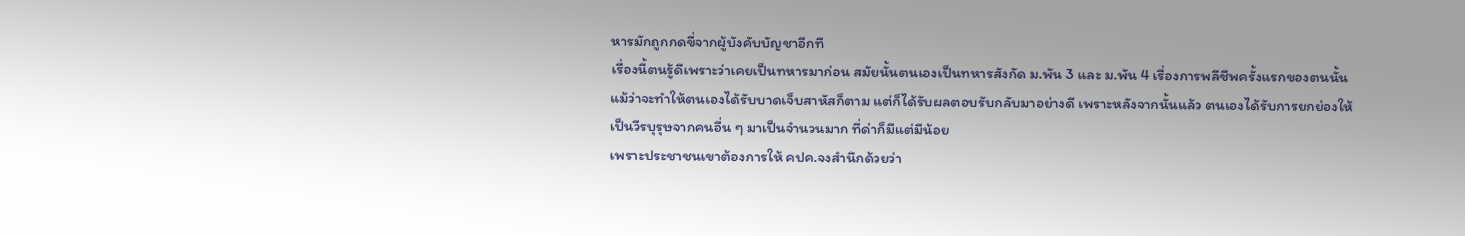หารมักถูกกดขี่จากผู้บังคับบัญชาอีกที
เรื่องนี้ตนรู้ดีเพราะว่าเคยเป็นทหารมาก่อน สมัยนั้นตนเองเป็นทหารสังกัด ม.พัน 3 และ ม.พัน 4 เรื่องการพลีชีพครั้งแรกของตนนั้น แม้ว่าจะทำให้ตนเองได้รับบาดเจ็บสาหัสก็ตาม แต่ก็ได้รับผลตอบรับกลับมาอย่างดี เพราะหลังจากนั้นแล้ว ตนเองได้รับการยกย่องให้เป็นวีรบุรุษจากคนอื่น ๆ มาเป็นจำนวนมาก ที่ด่าก็มีแต่มีน้อย
เพราะประชาชนเขาต้องการให้ คปค.จงสำนึกด้วยว่า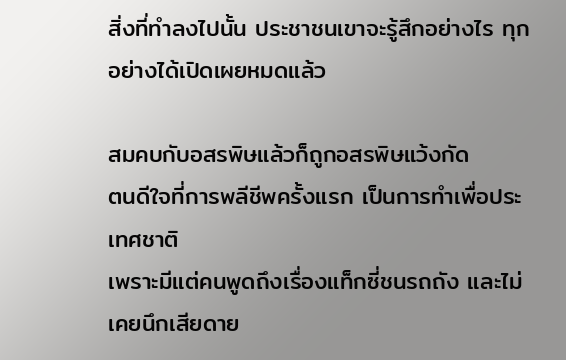สิ่งที่ทำลงไปนั้น ประชาชนเขาจะรู้สึกอย่างไร ทุกอย่างได้เปิดเผยหมดแล้ว

สมคบกับอสรพิษแล้วก็ถูกอสรพิษแว้งกัด
ตนดีใจที่การพลีชีพครั้งแรก เป็นการทำเพื่อประเทศชาติ
เพราะมีแต่คนพูดถึงเรื่องแท็กซี่ชนรถถัง และไม่เคยนึกเสียดาย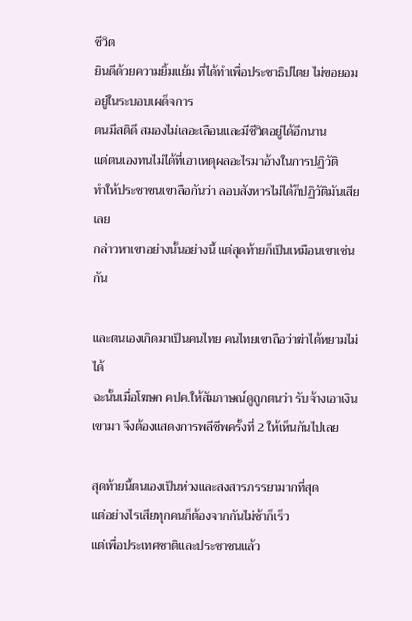ชีวิต
ยินดีด้วยความยิ้มแย้ม ที่ได้ทำเพื่อประชาธิปไตย ไม่ขอยอมอยู่ในระบอบเผด็จการ
ตนมีสติดี สมองไม่เลอะเลือนและมีชีวิตอยู่ได้อีกนาน
แต่ตนเองทนไม่ได้ที่เอาเหตุผลอะไรมาอ้างในการปฏิวัติ
ทำให้ประชาชนเขาลือกันว่า ลอบสังหารไม่ได้ก็ปฏิวัติมันเสียเลย
กล่าวหาเขาอย่างนั้นอย่างนี้ แต่สุดท้ายก็เป็นเหมือนเขาเช่นกัน

และตนเองเกิดมาเป็นคนไทย คนไทยเขาถือว่าฆ่าได้หยามไม่ได้
ฉะนั้นเมื่อโฆษก คปค.ให้สัมภาษณ์ดูถูกตนว่า รับจ้างเอาเงินเขามา จึงต้องแสดงการพลีชีพครั้งที่ 2 ให้เห็นกันไปเลย

สุดท้ายนี้ตนเองเป็นห่วงและสงสารภรรยามากที่สุด
แต่อย่างไรเสียทุกคนก็ต้องจากกันไม่ช้าก็เร็ว
แต่เพื่อประเทศชาติและประชาชนแล้ว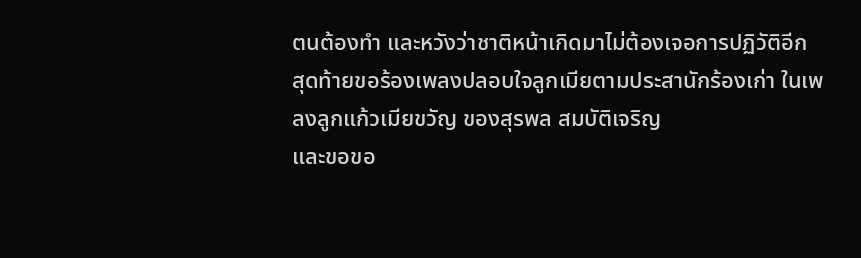ตนต้องทำ และหวังว่าชาติหน้าเกิดมาไม่ต้องเจอการปฏิวัติอีก
สุดท้ายขอร้องเพลงปลอบใจลูกเมียตามประสานักร้องเก่า ในเพลงลูกแก้วเมียขวัญ ของสุรพล สมบัติเจริญ
และขอขอ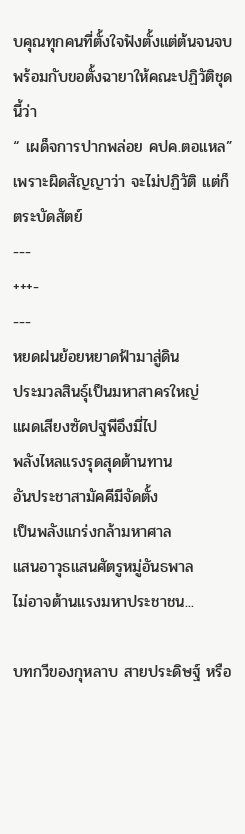บคุณทุกคนที่ตั้งใจฟังตั้งแต่ต้นจนจบ พร้อมกับขอตั้งฉายาให้คณะปฏิวัติชุดนี้ว่า
“ เผด็จการปากพล่อย คปค.ตอแหล”
เพราะผิดสัญญาว่า จะไม่ปฏิวัติ แต่ก็ตระบัดสัตย์
---
+++-
---
หยดฝนย้อยหยาดฟ้ามาสู่ดิน
ประมวลสินธุ์เป็นมหาสาครใหญ่
แผดเสียงซัดปฐพีอึงมี่ไป
พลังไหลแรงรุดสุดต้านทาน
อันประชาสามัคคีมีจัดตั้ง
เป็นพลังแกร่งกล้ามหาศาล
แสนอาวุธแสนศัตรูหมู่อันธพาล
ไม่อาจต้านแรงมหาประชาชน...

บทกวีของกุหลาบ สายประดิษฐ์ หรือ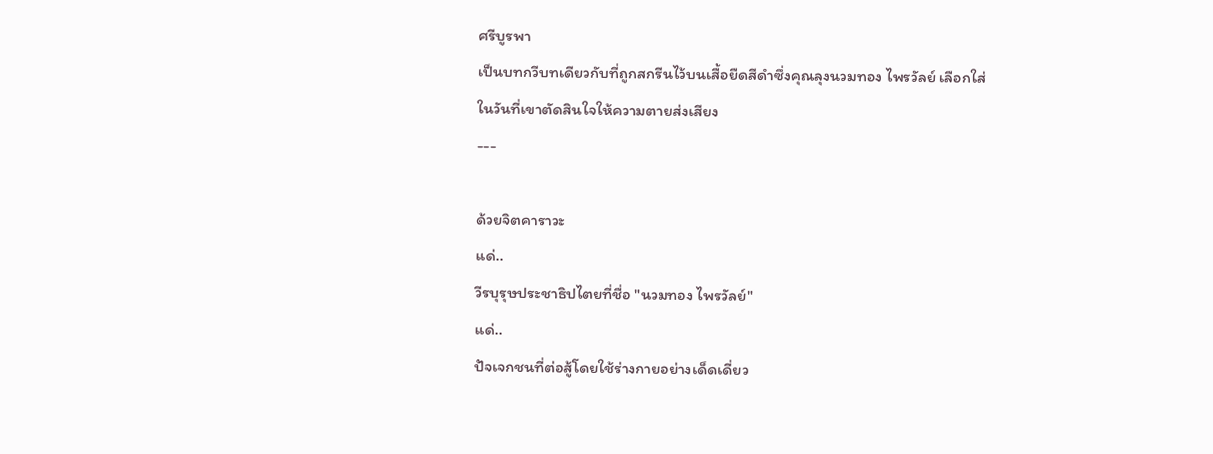ศรีบูรพา
เป็นบทกวีบทเดียวกับที่ถูกสกรีนไว้บนเสื้อยืดสีดำซึ่งคุณลุงนวมทอง ไพรวัลย์ เลือกใส่
ในวันที่เขาตัดสินใจให้ความตายส่งเสียง
---

ด้วยจิตคาราวะ
แด่..
วีรบุรุษประชาธิปไตยที่ชื่อ "นวมทอง ไพรวัลย์"
แด่..
ปัจเจกชนที่ต่อสู้โดยใช้ร่างกายอย่างเด็ดเดี่ยว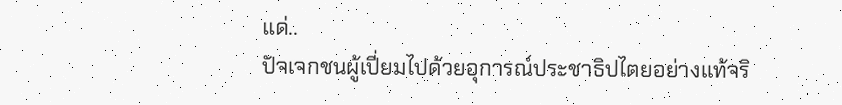แด่..
ปัจเจกชนผู้เปี่ยมไปด้วยอุการณ์ประชาธิปไตยอย่างแท้จริ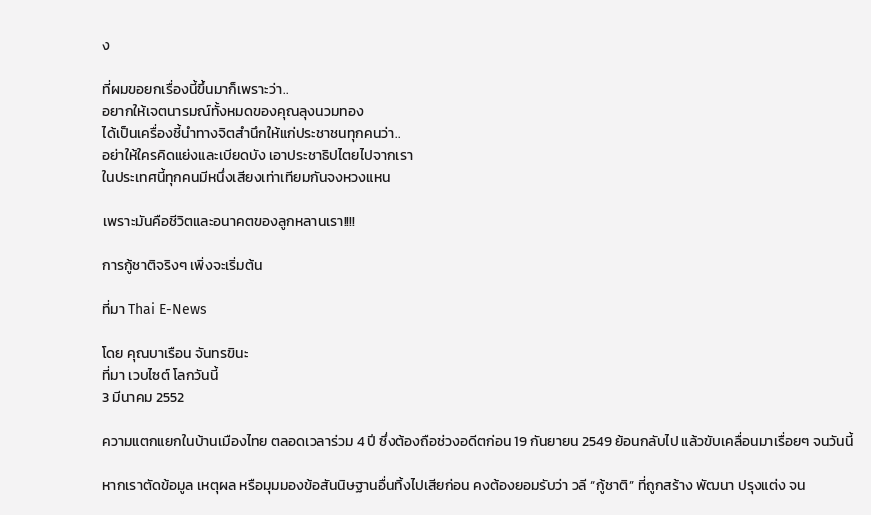ง

ที่ผมขอยกเรื่องนี้ขึ้นมาก็เพราะว่า..
อยากให้เจตนารมณ์ทั้งหมดของคุณลุงนวมทอง
ได้เป็นเครื่องชี้นำทางจิตสำนึกให้แก่ประชาชนทุกคนว่า..
อย่าให้ใครคิดแย่งและเบียดบัง เอาประชาธิปไตยไปจากเรา
ในประเทศนี้ทุกคนมีหนึ่งเสียงเท่าเทียมกันจงหวงแหน

เพราะมันคือชีวิตและอนาคตของลูกหลานเรา!!!!

การกู้ชาติจริงๆ เพิ่งจะเริ่มต้น

ที่มา Thai E-News

โดย คุณบาเรือน จันทรขินะ
ที่มา เวบไซต์ โลกวันนี้
3 มีนาคม 2552

ความแตกแยกในบ้านเมืองไทย ตลอดเวลาร่วม 4 ปี ซึ่งต้องถือช่วงอดีตก่อน 19 กันยายน 2549 ย้อนกลับไป แล้วขับเคลื่อนมาเรื่อยๆ จนวันนี้

หากเราตัดข้อมูล เหตุผล หรือมุมมองข้อสันนิษฐานอื่นทิ้งไปเสียก่อน คงต้องยอมรับว่า วลี “กู้ชาติ” ที่ถูกสร้าง พัฒนา ปรุงแต่ง จน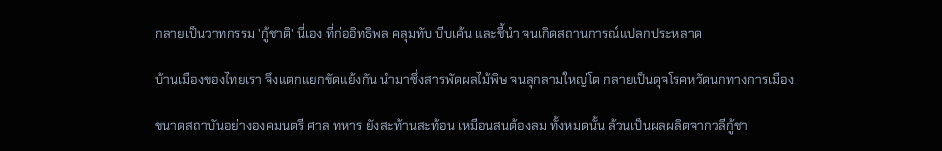กลายเป็นวาทกรรม 'กู้ชาติ' นี่เอง ที่ก่ออิทธิพล คลุมทับ บีบเค้น และชี้นำ จนเกิดสถานการณ์แปลกประหลาด

บ้านเมืองของไทยเรา จึงแตกแยกขัดแย้งกัน นำมาซึ่งสารพัดผลไม้พิษ จนลุกลามใหญ่โต กลายเป็นดุจโรคหวัดนกทางการเมือง

ขนาดสถาบันอย่างองคมนตรี ศาล ทหาร ยังสะท้านสะท้อน เหมือนสนต้องลม ทั้งหมดนั้น ล้วนเป็นผลผลิตจากวลีกู้ชา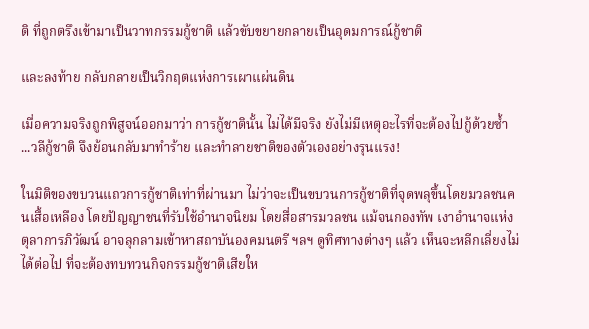ติ ที่ถูกตรึงเข้ามาเป็นวาทกรรมกู้ชาติ แล้วขับขยายกลายเป็นอุดมการณ์กู้ชาติ

และลงท้าย กลับกลายเป็นวิกฤตแห่งการเผาแผ่นดิน

เมื่อความจริงถูกพิสูจน์ออกมาว่า การกู้ชาตินั้น ไม่ได้มีจริง ยังไม่มีเหตุอะไรที่จะต้องไปกู้ด้วยซ้ำ ...วลีกู้ชาติ จึงย้อนกลับมาทำร้าย และทำลายชาติของตัวเองอย่างรุนแรง!

ในมิติของขบวนแถวการกู้ชาติเท่าที่ผ่านมา ไม่ว่าจะเป็นขบวนการกู้ชาติที่จุดพลุขึ้นโดยมวลชนคนเสื้อเหลือง โดยปัญญาชนที่รับใช้อำนาจนิยม โดยสื่อสารมวลชน แม้จนกองทัพ เงาอำนาจแห่งตุลาการภิวัฒน์ อาจลุกลามเข้าหาสถาบันองคมนตรี ฯลฯ ดูทิศทางต่างๆ แล้ว เห็นจะหลีกเลี่ยงไม่ได้ต่อไป ที่จะต้องทบทวนกิจกรรมกู้ชาติเสียให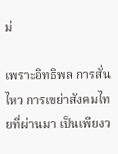ม่

เพราะอิทธิพล การสั่นไหว การเขย่าสังคมไทยที่ผ่านมา เป็นเพียงว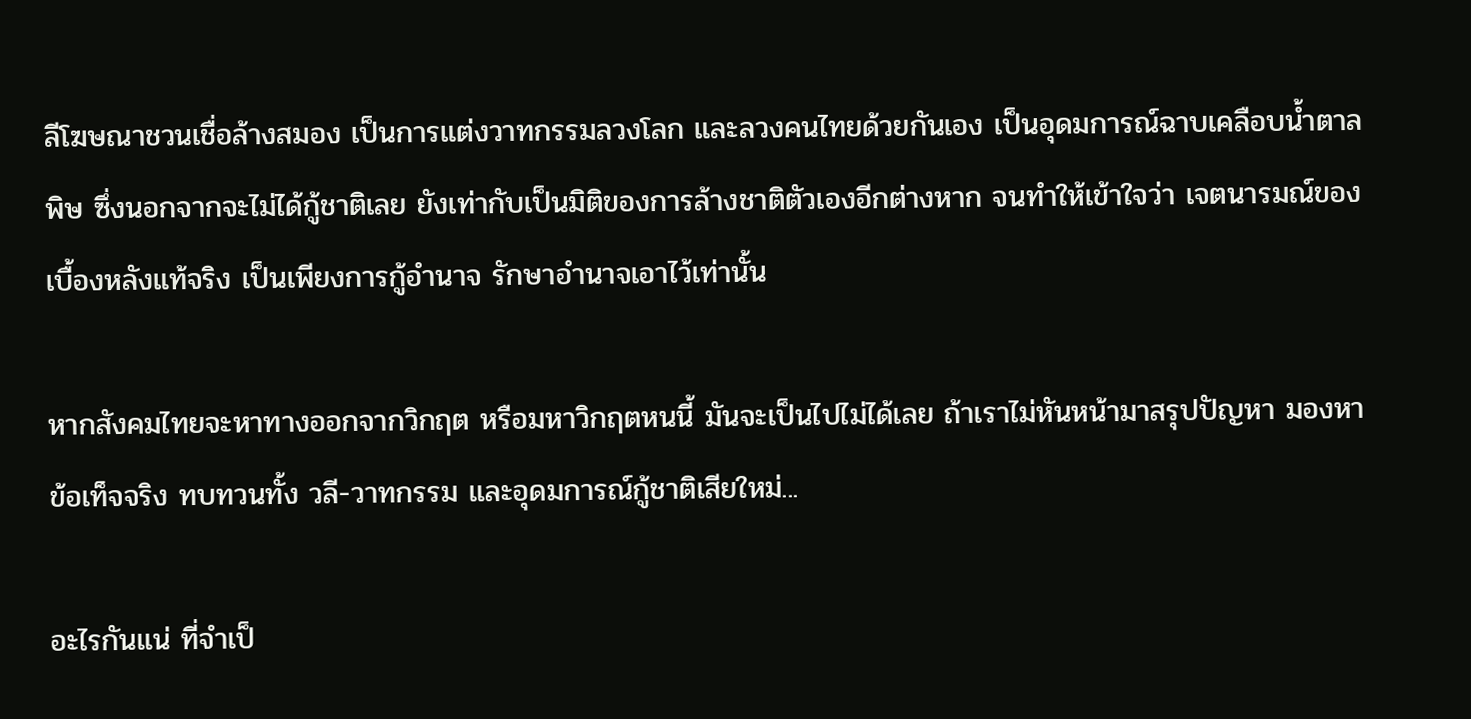ลีโฆษณาชวนเชื่อล้างสมอง เป็นการแต่งวาทกรรมลวงโลก และลวงคนไทยด้วยกันเอง เป็นอุดมการณ์ฉาบเคลือบน้ำตาลพิษ ซึ่งนอกจากจะไม่ได้กู้ชาติเลย ยังเท่ากับเป็นมิติของการล้างชาติตัวเองอีกต่างหาก จนทำให้เข้าใจว่า เจตนารมณ์ของเบื้องหลังแท้จริง เป็นเพียงการกู้อำนาจ รักษาอำนาจเอาไว้เท่านั้น

หากสังคมไทยจะหาทางออกจากวิกฤต หรือมหาวิกฤตหนนี้ มันจะเป็นไปไม่ได้เลย ถ้าเราไม่หันหน้ามาสรุปปัญหา มองหาข้อเท็จจริง ทบทวนทั้ง วลี-วาทกรรม และอุดมการณ์กู้ชาติเสียใหม่...

อะไรกันแน่ ที่จำเป็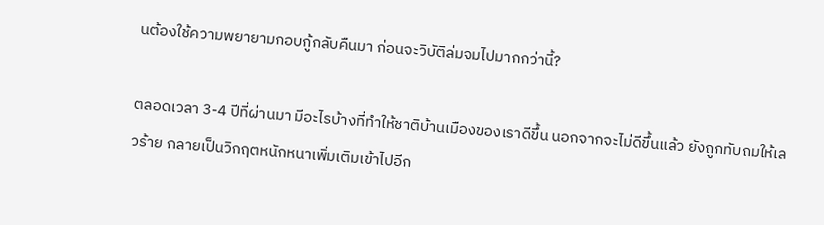นต้องใช้ความพยายามกอบกู้กลับคืนมา ก่อนจะวิบัติล่มจมไปมากกว่านี้?

ตลอดเวลา 3-4 ปีที่ผ่านมา มีอะไรบ้างที่ทำให้ชาติบ้านเมืองของเราดีขึ้น นอกจากจะไม่ดีขึ้นแล้ว ยังถูกทับถมให้เลวร้าย กลายเป็นวิกฤตหนักหนาเพิ่มเติมเข้าไปอีก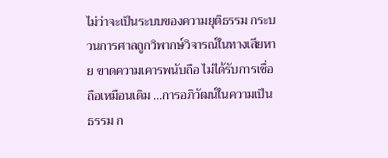ไม่ว่าจะเป็นระบบของความยุติธรรม กระบวนการศาลถูกวิพากษ์วิจารณ์ในทางเสียหาย ขาดความเคารพนับถือ ไม่ได้รับการเชื่อถือเหมือนเดิม ...การอภิวัฒน์ในความเป็นธรรม ก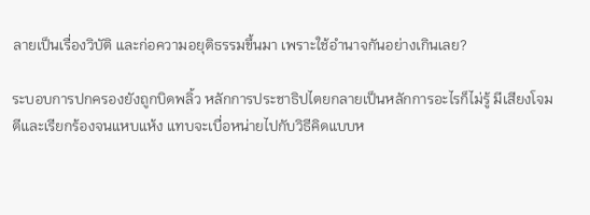ลายเป็นเรื่องวิบัติ และก่อความอยุติธรรมขึ้นมา เพราะใช้อำนาจกันอย่างเกินเลย?

ระบอบการปกครองยังถูกบิดพลิ้ว หลักการประชาธิปไตยกลายเป็นหลักการอะไรก็ไม่รู้ มีเสียงโจมตีและเรียกร้องจนแหบแห้ง แทบจะเบื่อหน่ายไปกับวิธีคิดแบบห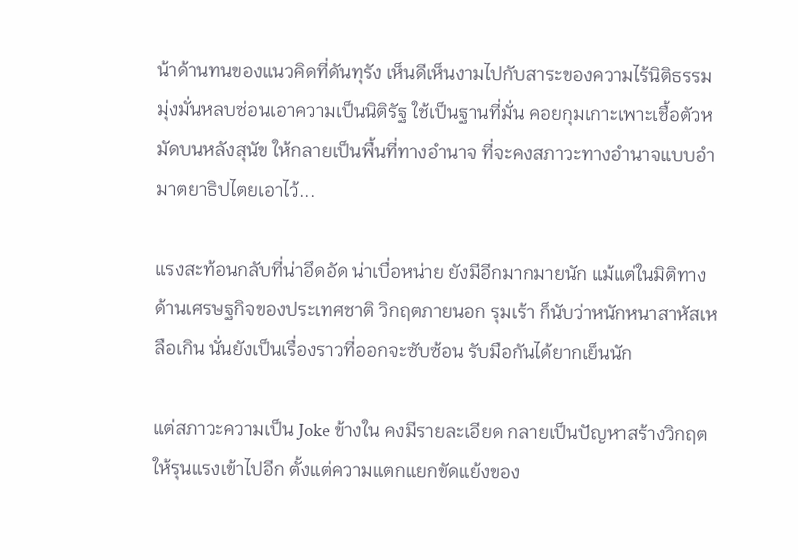น้าด้านทนของแนวคิดที่ดันทุรัง เห็นดีเห็นงามไปกับสาระของความไร้นิติธรรม มุ่งมั่นหลบซ่อนเอาความเป็นนิติรัฐ ใช้เป็นฐานที่มั่น คอยกุมเกาะเพาะเชื้อตัวหมัดบนหลังสุนัข ให้กลายเป็นพื้นที่ทางอำนาจ ที่จะคงสภาวะทางอำนาจแบบอำมาตยาธิปไตยเอาไว้...

แรงสะท้อนกลับที่น่าอึดอัด น่าเบื่อหน่าย ยังมีอีกมากมายนัก แม้แต่ในมิติทางด้านเศรษฐกิจของประเทศชาติ วิกฤตภายนอก รุมเร้า ก็นับว่าหนักหนาสาหัสเหลือเกิน นั่นยังเป็นเรื่องราวที่ออกจะซับซ้อน รับมือกันได้ยากเย็นนัก

แต่สภาวะความเป็น Joke ข้างใน คงมีรายละเอียด กลายเป็นปัญหาสร้างวิกฤตให้รุนแรงเข้าไปอีก ตั้งแต่ความแตกแยกขัดแย้งของ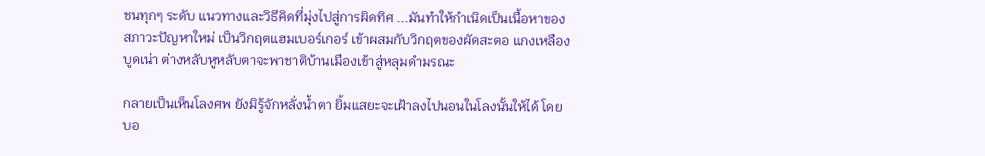ชนทุกๆ ระดับ แนวทางและวิธีคิดที่มุ่งไปสู่การผิดทิศ ...มันทำให้กำเนิดเป็นเนื้อหาของสภาวะปัญหาใหม่ เป็นวิกฤตแฮมเบอร์เกอร์ เข้าผสมกับวิกฤตของผัดสะตอ แกงเหลืองบูดเน่า ต่างหลับหูหลับตาจะพาชาติบ้านเมืองเข้าสู่หลุมดำมรณะ

กลายเป็นเห็นโลงศพ ยังมิรู้จักหลั่งน้ำตา ยิ้มแสยะจะเฝ้าลงไปนอนในโลงนั้นให้ได้ โดยบอ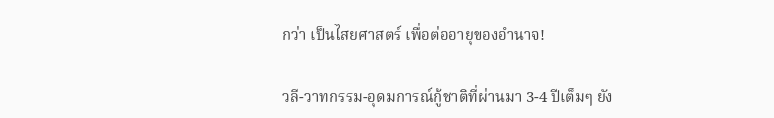กว่า เป็นไสยศาสตร์ เพื่อต่ออายุของอำนาจ!

วลี-วาทกรรม-อุดมการณ์กู้ชาติที่ผ่านมา 3-4 ปีเต็มๆ ยัง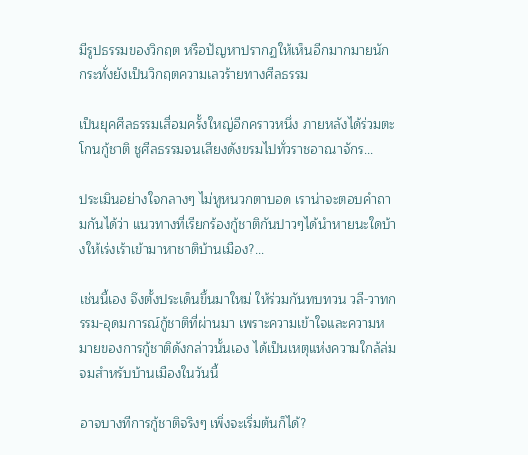มีรูปธรรมของวิกฤต หรือปัญหาปรากฏให้เห็นอีกมากมายนัก กระทั่งยังเป็นวิกฤตความเลวร้ายทางศีลธรรม

เป็นยุคศีลธรรมเสื่อมครั้งใหญ่อีกคราวหนึ่ง ภายหลังได้ร่วมตะโกนกู้ชาติ ชูศีลธรรมจนเสียงดังขรมไปทั่วราชอาณาจักร...

ประเมินอย่างใจกลางๆ ไม่หูหนวกตาบอด เราน่าจะตอบคำถามกันได้ว่า แนวทางที่เรียกร้องกู้ชาติกันปาวๆได้นำหายนะใดบ้างให้เร่งเร้าเข้ามาหาชาติบ้านเมือง?...

เช่นนี้เอง จึงตั้งประเด็นขึ้นมาใหม่ ให้ร่วมกันทบทวน วลี-วาทกรรม-อุดมการณ์กู้ชาติที่ผ่านมา เพราะความเข้าใจและความหมายของการกู้ชาติดังกล่าวนั้นเอง ได้เป็นเหตุแห่งความใกล้ล่มจมสำหรับบ้านเมืองในวันนี้

อาจบางทีการกู้ชาติจริงๆ เพิ่งจะเริ่มต้นก็ได้?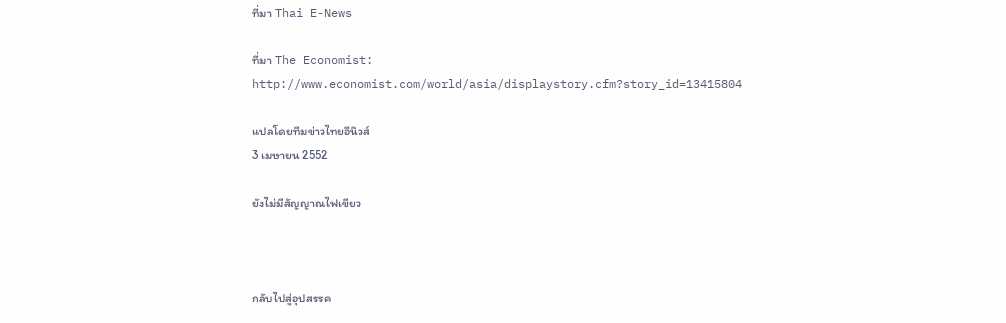ที่มา Thai E-News

ที่มา The Economist:
http://www.economist.com/world/asia/displaystory.cfm?story_id=13415804

แปลโดยทีมข่าวไทยอีนิวส์
3 เมษายน 2552

ยังไม่มีสัญญาณไฟเขียว



กลับไปสู่อุปสรรค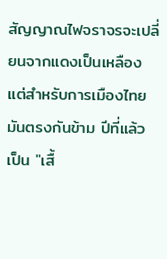สัญญาณไฟจราจรจะเปลี่ยนจากแดงเป็นเหลือง แต่สำหรับการเมืองไทยมันตรงกันข้าม ปีที่แล้วเป็น "เสื้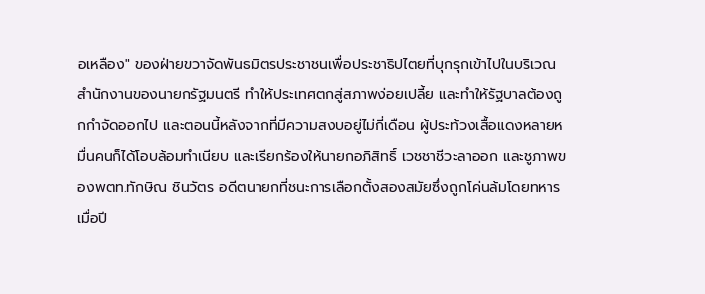อเหลือง" ของฝ่ายขวาจัดพันธมิตรประชาชนเพื่อประชาธิปไตยที่บุกรุกเข้าไปในบริเวณสำนักงานของนายกรัฐมนตรี ทำให้ประเทศตกสู่สภาพง่อยเปลี้ย และทำให้รัฐบาลต้องถูกกำจัดออกไป และตอนนี้หลังจากที่มีความสงบอยู่ไม่กี่เดือน ผู้ประท้วงเสื้อแดงหลายหมื่นคนก็ได้โอบล้อมทำเนียบ และเรียกร้องให้นายกอภิสิทธิ์ เวชชาชีวะลาออก และชูภาพของพตท.ทักษิณ ชินวัตร อดีตนายกที่ชนะการเลือกตั้งสองสมัยซึ่งถูกโค่นล้มโดยทหารเมื่อปี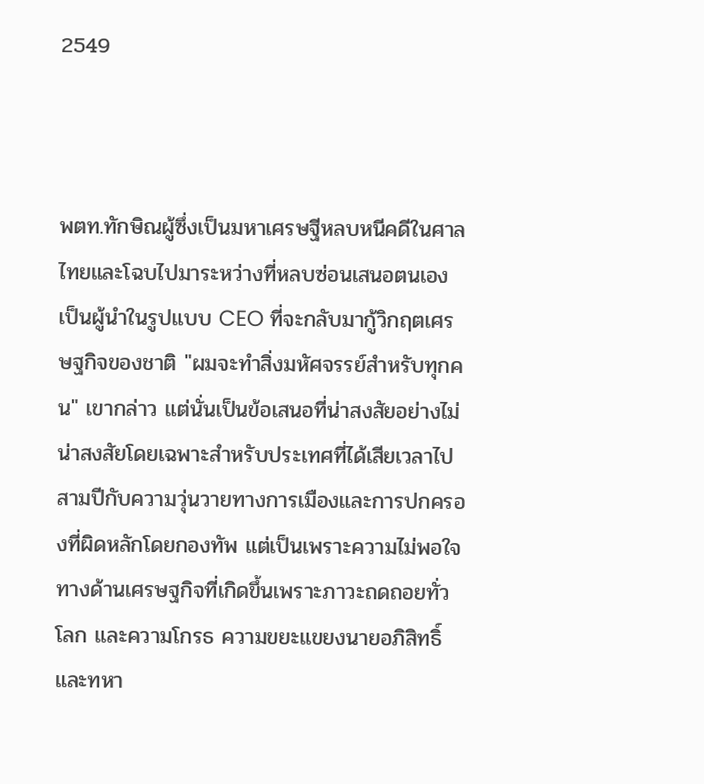2549



พตท.ทักษิณผู้ซึ่งเป็นมหาเศรษฐีหลบหนีคดีในศาลไทยและโฉบไปมาระหว่างที่หลบซ่อนเสนอตนเองเป็นผู้นำในรูปแบบ CEO ที่จะกลับมากู้วิกฤตเศรษฐกิจของชาติ "ผมจะทำสิ่งมหัศจรรย์สำหรับทุกคน" เขากล่าว แต่นั่นเป็นข้อเสนอที่น่าสงสัยอย่างไม่น่าสงสัยโดยเฉพาะสำหรับประเทศที่ได้เสียเวลาไปสามปีกับความวุ่นวายทางการเมืองและการปกครองที่ผิดหลักโดยกองทัพ แต่เป็นเพราะความไม่พอใจทางด้านเศรษฐกิจที่เกิดขึ้นเพราะภาวะถดถอยทั่วโลก และความโกรธ ความขยะแขยงนายอภิสิทธิ์และทหา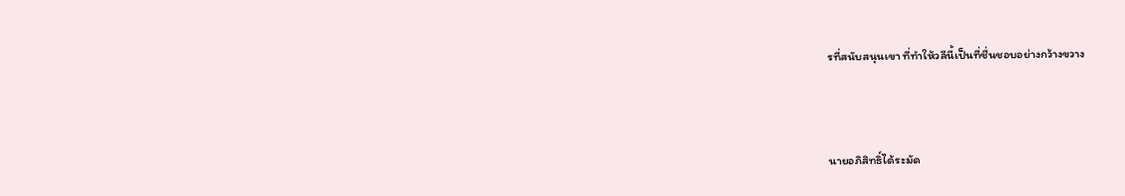รที่สนับสนุนเขา ที่ทำให้วลีนี้เป็นที่ชื่นชอบอย่างกว้างขวาง



นายอภิสิทธิ์ได้ระมัด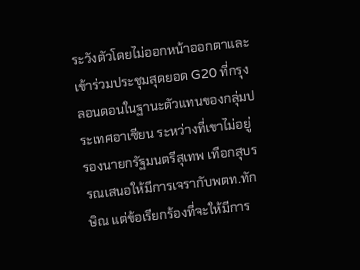ระวังตัวโดยไม่ออกหน้าออกตาและเข้าร่วมประชุมสุดยอด G20 ที่กรุงลอนดอนในฐานะตัวแทนของกลุ่มประเทศอาเซียน ระหว่างที่เขาไม่อยู่ รองนายกรัฐมนตรีสุเทพ เทือกสุบรรณเสนอให้มีการเจรากับพตท.ทักษิณ แต่ข้อเรียกร้องที่จะให้มีการ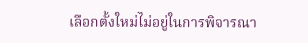เลือกตั้งใหม่ไม่อยู่ในการพิจารณา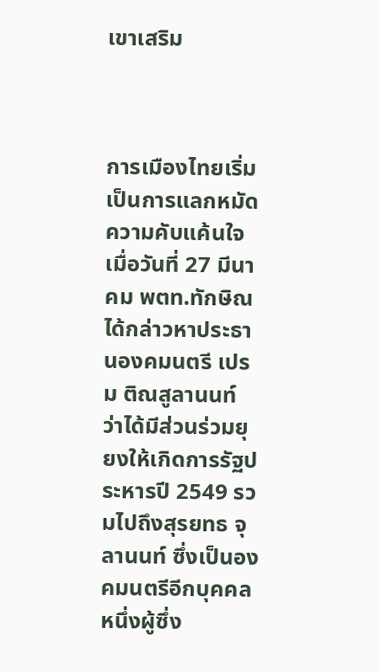เขาเสริม



การเมืองไทยเริ่มเป็นการแลกหมัดความคับแค้นใจ เมื่อวันที่ 27 มีนาคม พตท.ทักษิณได้กล่าวหาประธานองคมนตรี เปรม ติณสูลานนท์ ว่าได้มีส่วนร่วมยุยงให้เกิดการรัฐประหารปี 2549 รวมไปถึงสุรยทธ จุลานนท์ ซึ่งเป็นองคมนตรีอีกบุคคลหนึ่งผู้ซึ่ง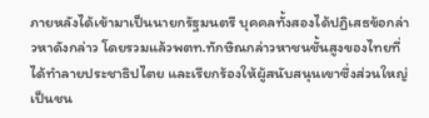ภายหลังได้เข้ามาเป็นนายกรัฐมนตรี บุคคลทั้งสองได้ปฏิเสธข้อกล่าวหาดังกล่าว โดยรวมแล้วพตท.ทักษิณกล่าวหาชนชั้นสูงของไทยที่ได้ทำลายประชาธิปไตย และเรียกร้องให้ผู้สนับสนุนเขาซึ่งส่วนใหญ่เป็นชน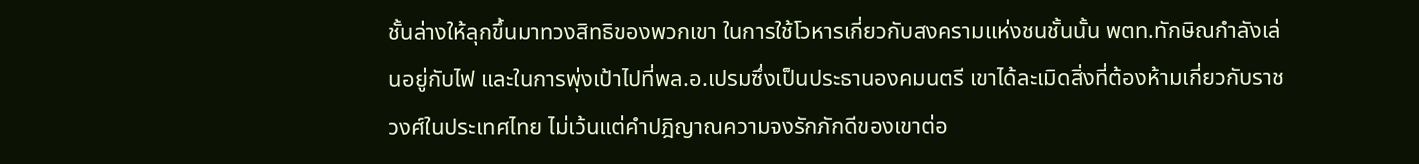ชั้นล่างให้ลุกขึ้นมาทวงสิทธิของพวกเขา ในการใช้โวหารเกี่ยวกับสงครามแห่งชนชั้นนั้น พตท.ทักษิณกำลังเล่นอยู่กับไฟ และในการพุ่งเป้าไปที่พล.อ.เปรมซึ่งเป็นประธานองคมนตรี เขาได้ละเมิดสิ่งที่ต้องห้ามเกี่ยวกับราชวงศ์ในประเทศไทย ไม่เว้นแต่คำปฎิญาณความจงรักภักดีของเขาต่อ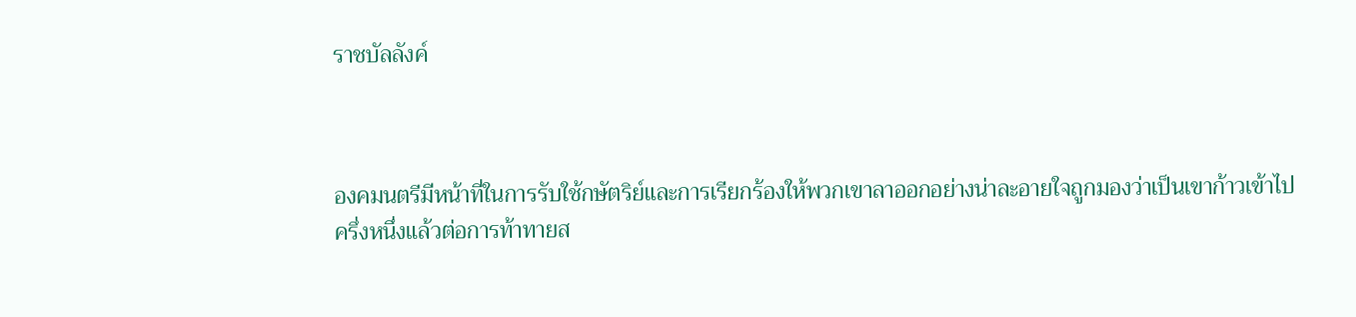ราชบัลลังค์



องคมนตรีมีหน้าที่ในการรับใช้กษัตริย์และการเรียกร้องให้พวกเขาลาออกอย่างน่าละอายใจถูกมองว่าเป็นเขาก้าวเข้าไปครึ่งหนึ่งแล้วต่อการท้าทายส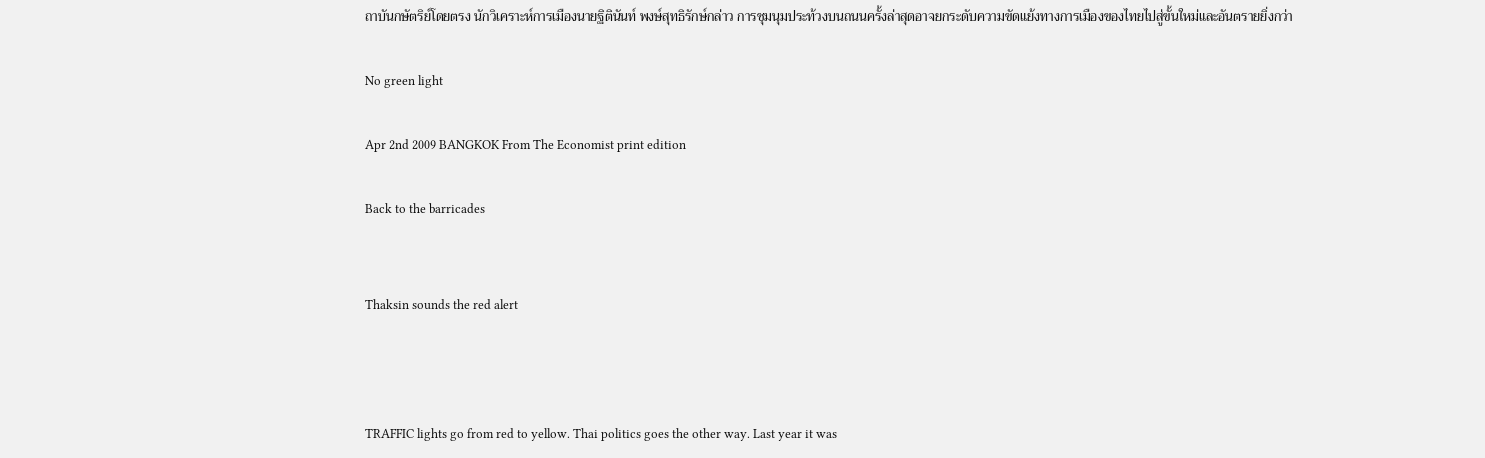ถาบันกษัตริย์โดยตรง นักวิเคราะห์การเมืองนายฐิตินันท์ พงษ์สุทธิรักษ์กล่าว การชุมนุมประท้วงบนถนนครั้งล่าสุดอาจยกระดับความขัดแย้งทางการเมืองของไทยไปสู่ขั้นใหม่และอันตรายยิ่งกว่า

No green light

Apr 2nd 2009 BANGKOK From The Economist print edition

Back to the barricades


Thaksin sounds the red alert



TRAFFIC lights go from red to yellow. Thai politics goes the other way. Last year it was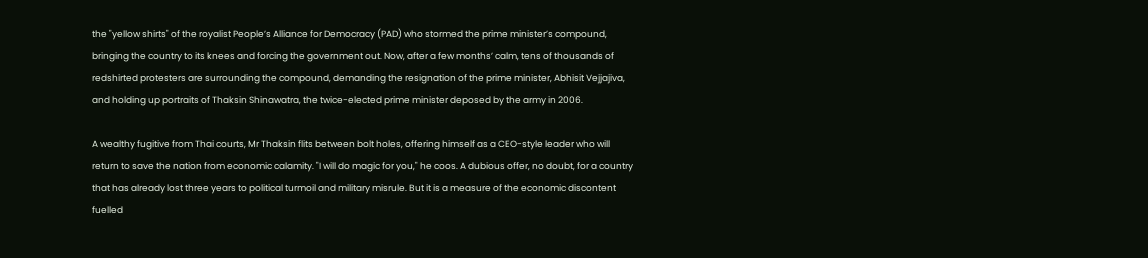the "yellow shirts" of the royalist People’s Alliance for Democracy (PAD) who stormed the prime minister’s compound, bringing the country to its knees and forcing the government out. Now, after a few months’ calm, tens of thousands of redshirted protesters are surrounding the compound, demanding the resignation of the prime minister, Abhisit Vejjajiva, and holding up portraits of Thaksin Shinawatra, the twice-elected prime minister deposed by the army in 2006.

A wealthy fugitive from Thai courts, Mr Thaksin flits between bolt holes, offering himself as a CEO-style leader who will return to save the nation from economic calamity. "I will do magic for you," he coos. A dubious offer, no doubt, for a country that has already lost three years to political turmoil and military misrule. But it is a measure of the economic discontent fuelled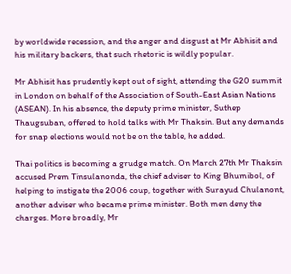by worldwide recession, and the anger and disgust at Mr Abhisit and his military backers, that such rhetoric is wildly popular.

Mr Abhisit has prudently kept out of sight, attending the G20 summit in London on behalf of the Association of South-East Asian Nations (ASEAN). In his absence, the deputy prime minister, Suthep Thaugsuban, offered to hold talks with Mr Thaksin. But any demands for snap elections would not be on the table, he added.

Thai politics is becoming a grudge match. On March 27th Mr Thaksin accused Prem Tinsulanonda, the chief adviser to King Bhumibol, of helping to instigate the 2006 coup, together with Surayud Chulanont, another adviser who became prime minister. Both men deny the charges. More broadly, Mr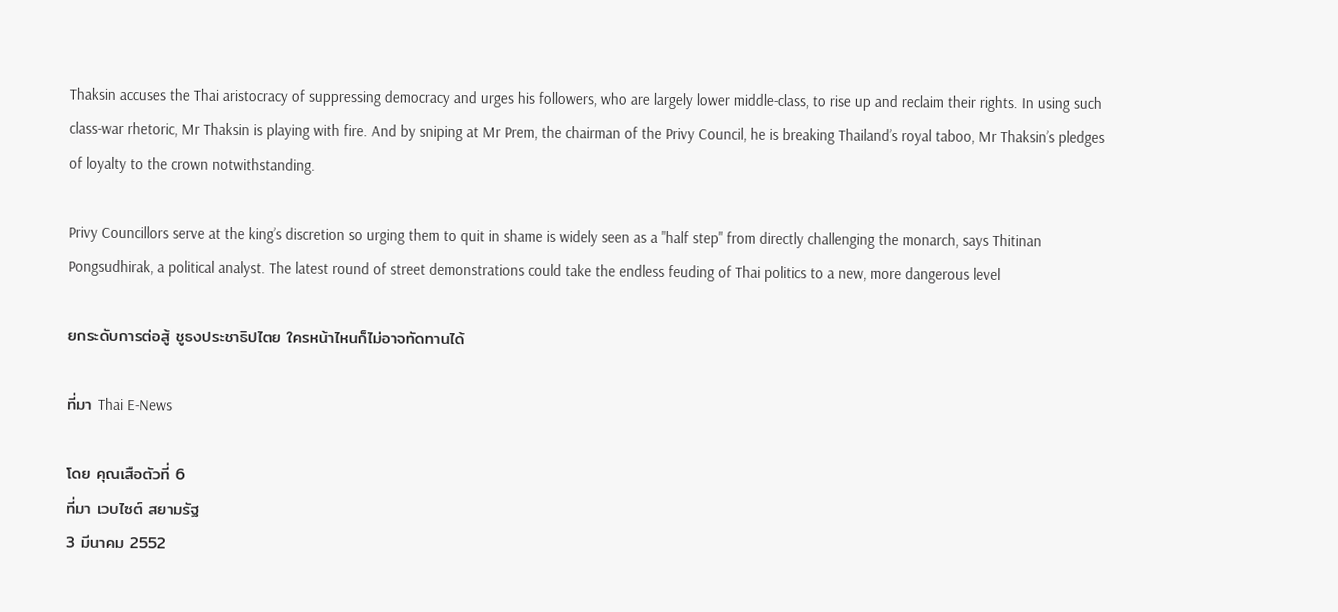Thaksin accuses the Thai aristocracy of suppressing democracy and urges his followers, who are largely lower middle-class, to rise up and reclaim their rights. In using such class-war rhetoric, Mr Thaksin is playing with fire. And by sniping at Mr Prem, the chairman of the Privy Council, he is breaking Thailand’s royal taboo, Mr Thaksin’s pledges of loyalty to the crown notwithstanding.

Privy Councillors serve at the king’s discretion so urging them to quit in shame is widely seen as a "half step" from directly challenging the monarch, says Thitinan Pongsudhirak, a political analyst. The latest round of street demonstrations could take the endless feuding of Thai politics to a new, more dangerous level

ยกระดับการต่อสู้ ชูธงประชาธิปไตย ใครหน้าไหนก็ไม่อาจทัดทานได้

ที่มา Thai E-News

โดย คุณเสือตัวที่ 6
ที่มา เวบไซต์ สยามรัฐ
3 มีนาคม 2552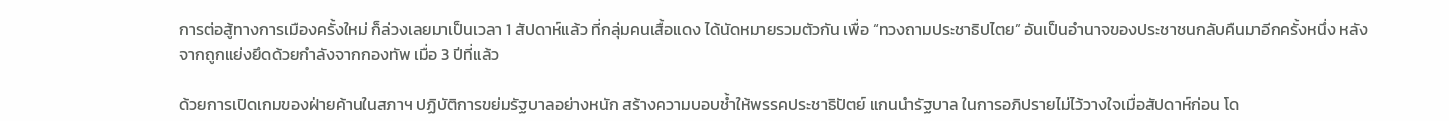การต่อสู้ทางการเมืองครั้งใหม่ ก็ล่วงเลยมาเป็นเวลา 1 สัปดาห์แล้ว ที่กลุ่มคนเสื้อแดง ได้นัดหมายรวมตัวกัน เพื่อ “ทวงถามประชาธิปไตย” อันเป็นอำนาจของประชาชนกลับคืนมาอีกครั้งหนึ่ง หลังจากถูกแย่งยึดด้วยกำลังจากกองทัพ เมื่อ 3 ปีที่แล้ว

ด้วยการเปิดเกมของฝ่ายค้านในสภาฯ ปฏิบัติการขย่มรัฐบาลอย่างหนัก สร้างความบอบช้ำให้พรรคประชาธิปัตย์ แกนนำรัฐบาล ในการอภิปรายไม่ไว้วางใจเมื่อสัปดาห์ก่อน โด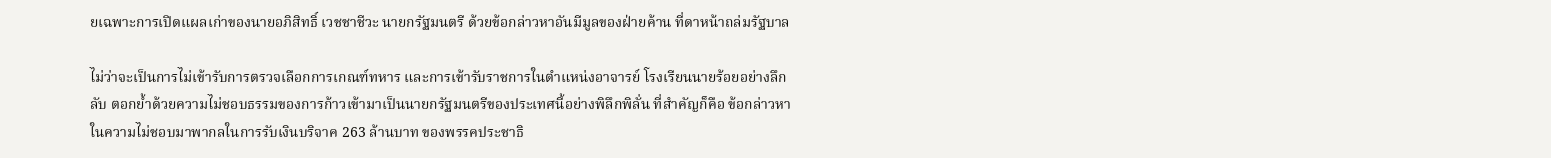ยเฉพาะการเปิดแผลเก่าของนายอภิสิทธิ์ เวชชาชีวะ นายกรัฐมนตรี ด้วยข้อกล่าวหาอันมีมูลของฝ่ายค้าน ที่ดาหน้าถล่มรัฐบาล

ไม่ว่าจะเป็นการไม่เข้ารับการตรวจเลือกการเกณฑ์ทหาร และการเข้ารับราชการในตำแหน่งอาจารย์ โรงเรียนนายร้อยอย่างลึกลับ ตอกย้ำด้วยความไม่ชอบธรรมของการก้าวเข้ามาเป็นนายกรัฐมนตรีของประเทศนี้อย่างพิลึกพิลั่น ที่สำคัญก็คือ ข้อกล่าวหาในความไม่ชอบมาพากลในการรับเงินบริจาค 263 ล้านบาท ของพรรคประชาธิ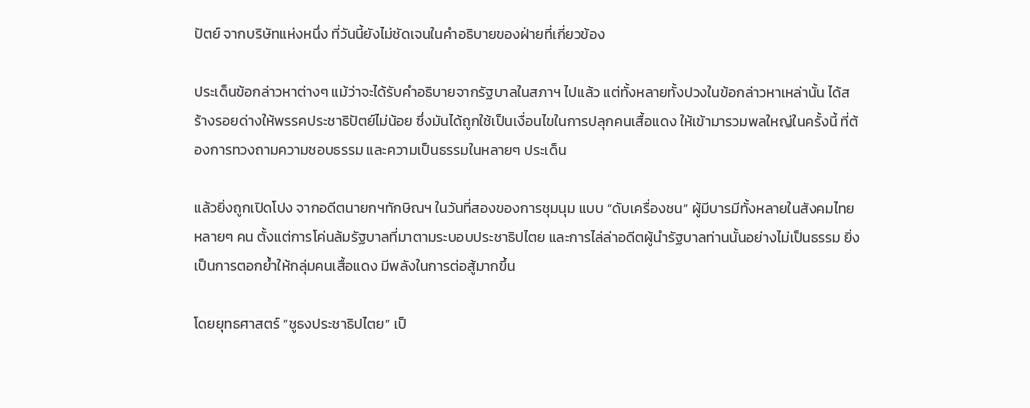ปัตย์ จากบริษัทแห่งหนึ่ง ที่วันนี้ยังไม่ชัดเจนในคำอธิบายของฝ่ายที่เกี่ยวข้อง

ประเด็นข้อกล่าวหาต่างๆ แม้ว่าจะได้รับคำอธิบายจากรัฐบาลในสภาฯ ไปแล้ว แต่ทั้งหลายทั้งปวงในข้อกล่าวหาเหล่านั้น ได้สร้างรอยด่างให้พรรคประชาธิปัตย์ไม่น้อย ซึ่งมันได้ถูกใช้เป็นเงื่อนไขในการปลุกคนเสื้อแดง ให้เข้ามารวมพลใหญ่ในครั้งนี้ ที่ต้องการทวงถามความชอบธรรม และความเป็นธรรมในหลายๆ ประเด็น

แล้วยิ่งถูกเปิดโปง จากอดีตนายกฯทักษิณฯ ในวันที่สองของการชุมนุม แบบ “ดับเครื่องชน” ผู้มีบารมีทั้งหลายในสังคมไทยหลายๆ คน ตั้งแต่การโค่นล้มรัฐบาลที่มาตามระบอบประชาธิปไตย และการไล่ล่าอดีตผู้นำรัฐบาลท่านนั้นอย่างไม่เป็นธรรม ยิ่งเป็นการตอกย้ำให้กลุ่มคนเสื้อแดง มีพลังในการต่อสู้มากขึ้น

โดยยุทธศาสตร์ “ชูธงประชาธิปไตย” เป็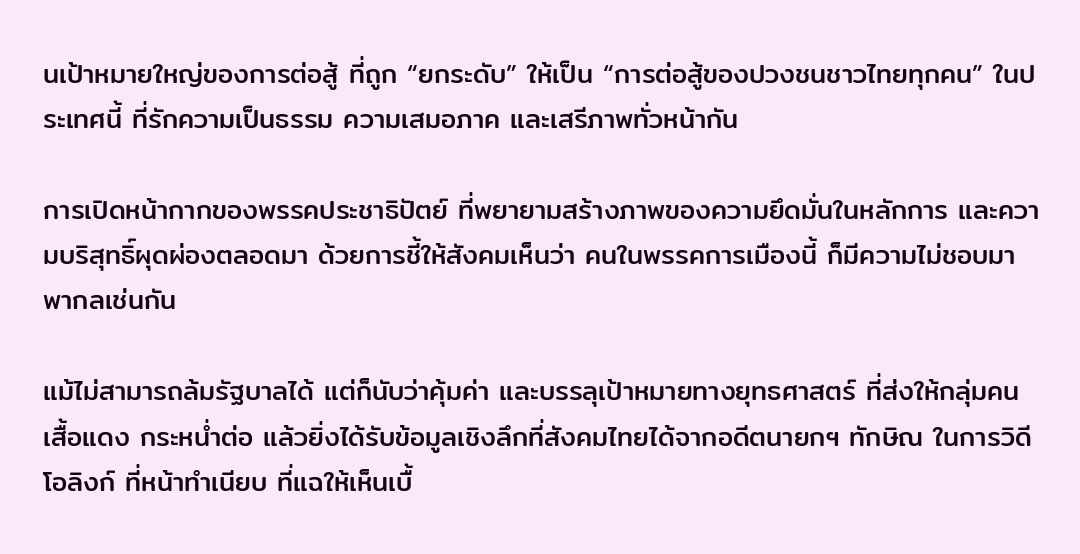นเป้าหมายใหญ่ของการต่อสู้ ที่ถูก “ยกระดับ” ให้เป็น “การต่อสู้ของปวงชนชาวไทยทุกคน” ในประเทศนี้ ที่รักความเป็นธรรม ความเสมอภาค และเสรีภาพทั่วหน้ากัน

การเปิดหน้ากากของพรรคประชาธิปัตย์ ที่พยายามสร้างภาพของความยึดมั่นในหลักการ และความบริสุทธิ์ผุดผ่องตลอดมา ด้วยการชี้ให้สังคมเห็นว่า คนในพรรคการเมืองนี้ ก็มีความไม่ชอบมาพากลเช่นกัน

แม้ไม่สามารถล้มรัฐบาลได้ แต่ก็นับว่าคุ้มค่า และบรรลุเป้าหมายทางยุทธศาสตร์ ที่ส่งให้กลุ่มคนเสื้อแดง กระหน่ำต่อ แล้วยิ่งได้รับข้อมูลเชิงลึกที่สังคมไทยได้จากอดีตนายกฯ ทักษิณ ในการวิดีโอลิงก์ ที่หน้าทำเนียบ ที่แฉให้เห็นเบื้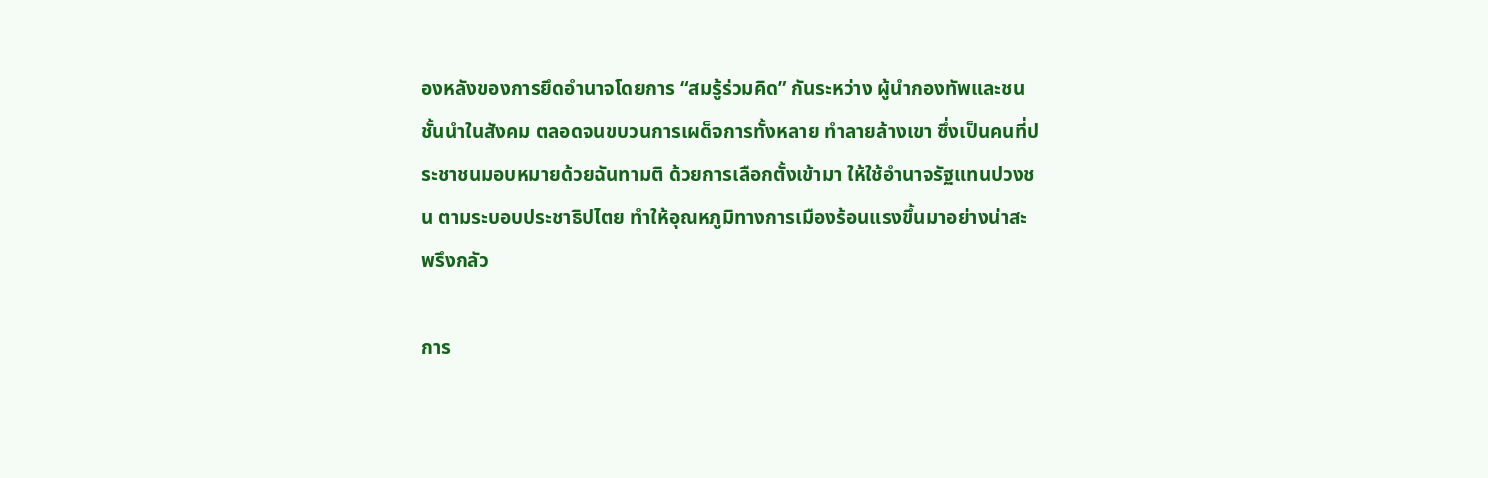องหลังของการยึดอำนาจโดยการ “สมรู้ร่วมคิด” กันระหว่าง ผู้นำกองทัพและชนชั้นนำในสังคม ตลอดจนขบวนการเผด็จการทั้งหลาย ทำลายล้างเขา ซึ่งเป็นคนที่ประชาชนมอบหมายด้วยฉันทามติ ด้วยการเลือกตั้งเข้ามา ให้ใช้อำนาจรัฐแทนปวงชน ตามระบอบประชาธิปไตย ทำให้อุณหภูมิทางการเมืองร้อนแรงขึ้นมาอย่างน่าสะพรึงกลัว

การ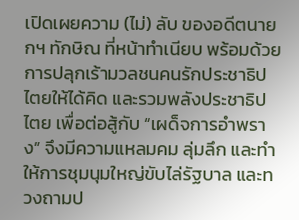เปิดเผยความ (ไม่) ลับ ของอดีตนายกฯ ทักษิณ ที่หน้าทำเนียบ พร้อมด้วยการปลุกเร้ามวลชนคนรักประชาธิปไตยให้ได้คิด และรวมพลังประชาธิปไตย เพื่อต่อสู้กับ “เผด็จการอำพราง” จึงมีความแหลมคม ลุ่มลึก และทำให้การชุมนุมใหญ่ขับไล่รัฐบาล และทวงถามป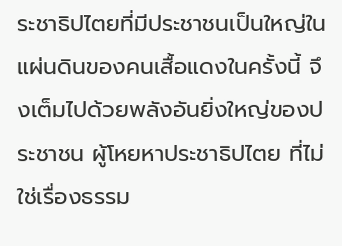ระชาธิปไตยที่มีประชาชนเป็นใหญ่ในแผ่นดินของคนเสื้อแดงในครั้งนี้ จึงเต็มไปด้วยพลังอันยิ่งใหญ่ของประชาชน ผู้โหยหาประชาธิปไตย ที่ไม่ใช่เรื่องธรรม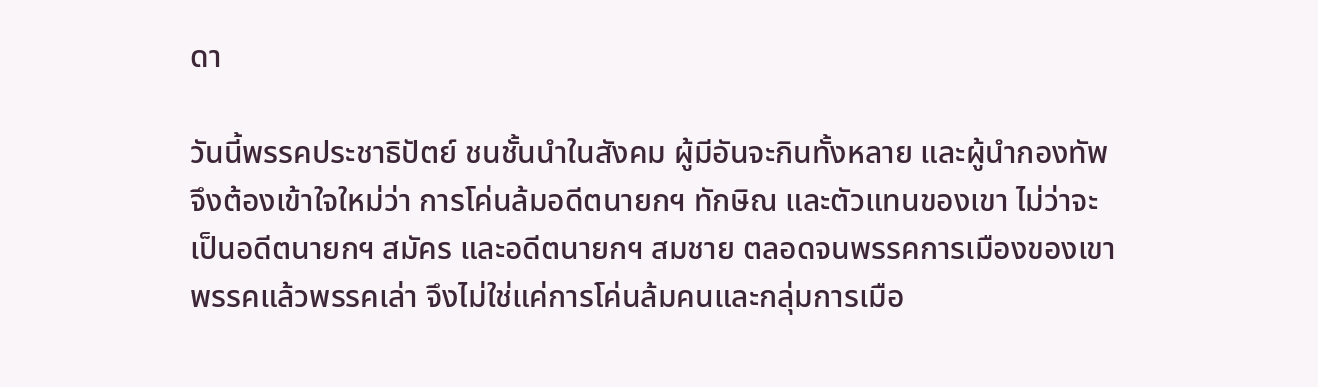ดา

วันนี้พรรคประชาธิปัตย์ ชนชั้นนำในสังคม ผู้มีอันจะกินทั้งหลาย และผู้นำกองทัพ จึงต้องเข้าใจใหม่ว่า การโค่นล้มอดีตนายกฯ ทักษิณ และตัวแทนของเขา ไม่ว่าจะเป็นอดีตนายกฯ สมัคร และอดีตนายกฯ สมชาย ตลอดจนพรรคการเมืองของเขา พรรคแล้วพรรคเล่า จึงไม่ใช่แค่การโค่นล้มคนและกลุ่มการเมือ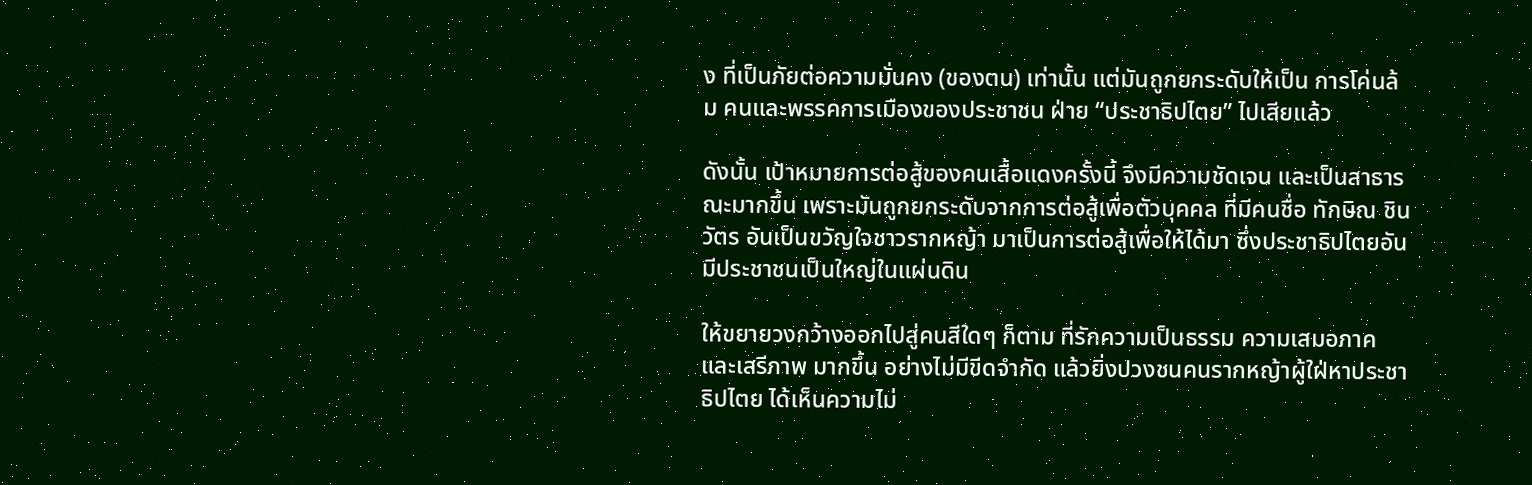ง ที่เป็นภัยต่อความมั่นคง (ของตน) เท่านั้น แต่มันถูกยกระดับให้เป็น การโค่นล้ม คนและพรรคการเมืองของประชาชน ฝ่าย “ประชาธิปไตย” ไปเสียแล้ว

ดังนั้น เป้าหมายการต่อสู้ของคนเสื้อแดงครั้งนี้ จึงมีความชัดเจน และเป็นสาธารณะมากขึ้น เพราะมันถูกยกระดับจากการต่อสู้เพื่อตัวบุคคล ที่มีคนชื่อ ทักษิณ ชินวัตร อันเป็นขวัญใจชาวรากหญ้า มาเป็นการต่อสู้เพื่อให้ได้มา ซึ่งประชาธิปไตยอันมีประชาชนเป็นใหญ่ในแผ่นดิน

ให้ขยายวงกว้างออกไปสู่คนสีใดๆ ก็ตาม ที่รักความเป็นธรรม ความเสมอภาค และเสรีภาพ มากขึ้น อย่างไม่มีขีดจำกัด แล้วยิ่งปวงชนคนรากหญ้าผู้ใฝ่หาประชาธิปไตย ได้เห็นความไม่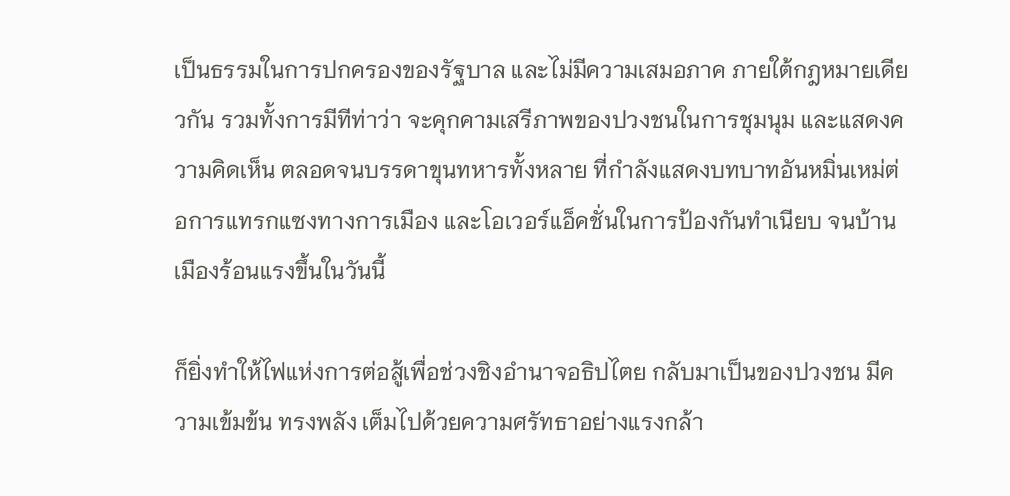เป็นธรรมในการปกครองของรัฐบาล และไม่มีความเสมอภาค ภายใต้กฎหมายเดียวกัน รวมทั้งการมีทีท่าว่า จะคุกคามเสรีภาพของปวงชนในการชุมนุม และแสดงความคิดเห็น ตลอดจนบรรดาขุนทหารทั้งหลาย ที่กำลังแสดงบทบาทอันหมิ่นเหม่ต่อการแทรกแซงทางการเมือง และโอเวอร์แอ็คชั่นในการป้องกันทำเนียบ จนบ้านเมืองร้อนแรงขึ้นในวันนี้

ก็ยิ่งทำให้ไฟแห่งการต่อสู้เพื่อช่วงชิงอำนาจอธิปไตย กลับมาเป็นของปวงชน มีความเข้มข้น ทรงพลัง เต็มไปด้วยความศรัทธาอย่างแรงกล้า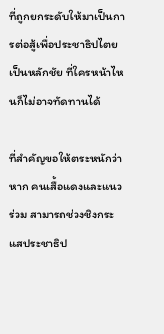ที่ถูกยกระดับให้มาเป็นการต่อสู้เพื่อประชาธิปไตยเป็นหลักชัย ที่ใครหน้าไหนก็ไม่อาจทัดทานได้

ที่สำคัญขอให้ตระหนักว่า หาก คนเสื้อแดงและแนวร่วม สามารถช่วงชิงกระแสประชาธิป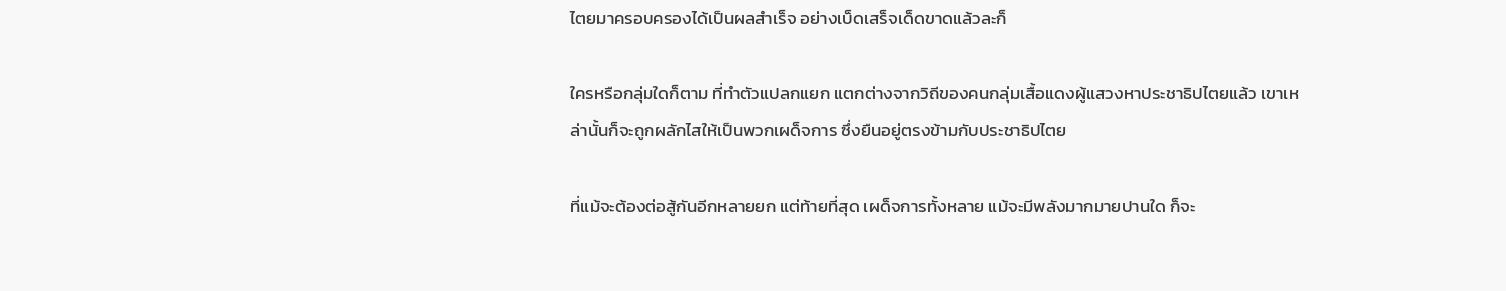ไตยมาครอบครองได้เป็นผลสำเร็จ อย่างเบ็ดเสร็จเด็ดขาดแล้วละก็

ใครหรือกลุ่มใดก็ตาม ที่ทำตัวแปลกแยก แตกต่างจากวิถีของคนกลุ่มเสื้อแดงผู้แสวงหาประชาธิปไตยแล้ว เขาเหล่านั้นก็จะถูกผลักไสให้เป็นพวกเผด็จการ ซึ่งยืนอยู่ตรงข้ามกับประชาธิปไตย

ที่แม้จะต้องต่อสู้กันอีกหลายยก แต่ท้ายที่สุด เผด็จการทั้งหลาย แม้จะมีพลังมากมายปานใด ก็จะ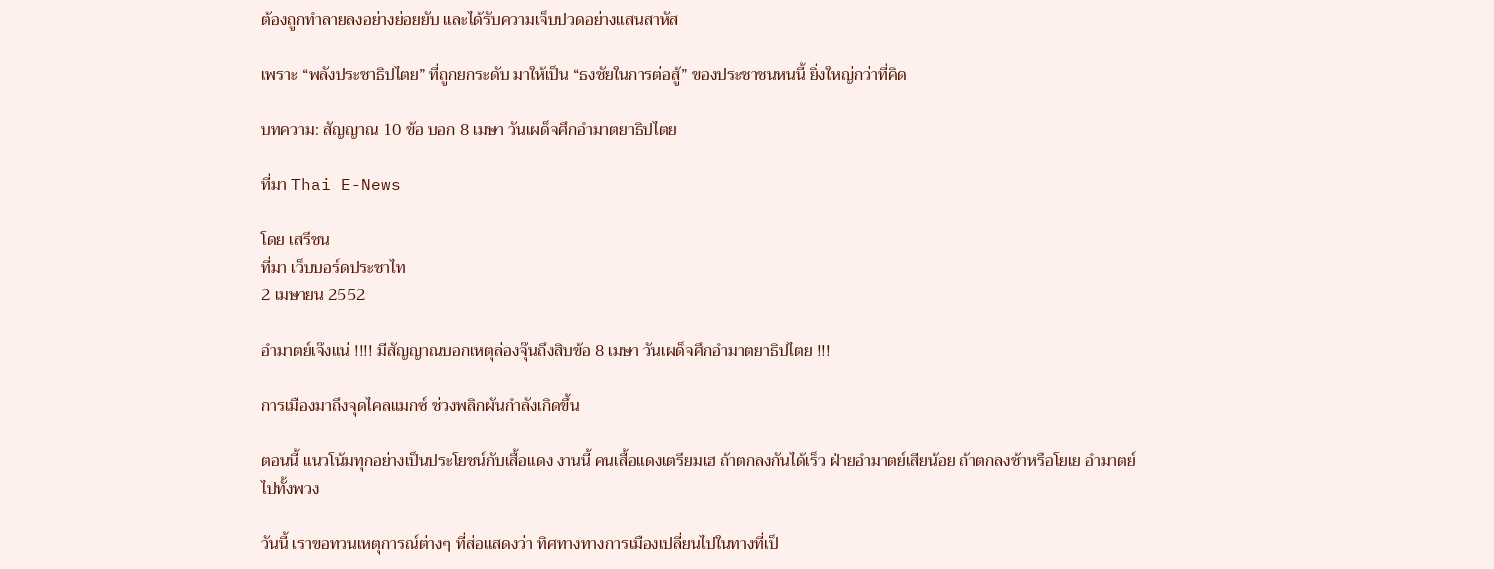ต้องถูกทำลายลงอย่างย่อยยับ และได้รับความเจ็บปวดอย่างแสนสาหัส

เพราะ “พลังประชาธิปไตย” ที่ถูกยกระดับ มาให้เป็น “ธงชัยในการต่อสู้” ของประชาชนหนนี้ ยิ่งใหญ่กว่าที่คิด

บทความ: สัญญาณ 10 ข้อ บอก 8 เมษา วันเผด็จศึกอำมาตยาธิปไตย

ที่มา Thai E-News

โดย เสรีชน
ที่มา เว็บบอร์ดประชาไท
2 เมษายน 2552

อำมาตย์เจ๊งแน่ !!!! มีสัญญาณบอกเหตุล่องจุ๊นถึงสิบข้อ 8 เมษา วันเผด็จศึกอำมาตยาธิปไตย !!!

การเมืองมาถึงจุดไคลแมกซ์ ช่วงพลิกผันกำลังเกิดขึ้น

ตอนนี้ แนวโน้มทุกอย่างเป็นประโยชน์กับเสื้อแดง งานนี้ คนเสื้อแดงเตรียมเฮ ถ้าตกลงกันได้เร็ว ฝ่ายอำมาตย์เสียน้อย ถ้าตกลงช้าหรือโยเย อำมาตย์ไปทั้งพวง

วันนี้ เราขอทวนเหตุการณ์ต่างๆ ที่ส่อแสดงว่า ทิศทางทางการเมืองเปลี่ยนไปในทางที่เป็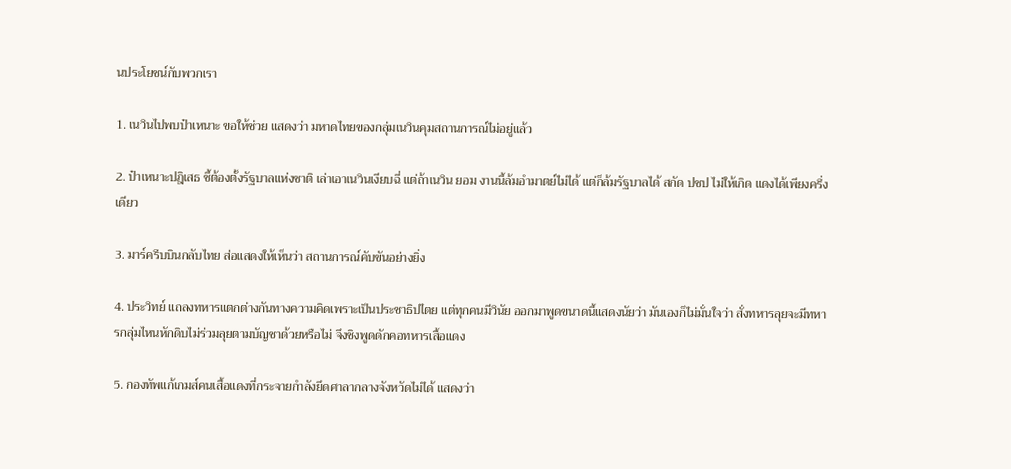นประโยชน์กับพวกเรา

1. เนวินไปพบป๋าเหนาะ ขอให้ช่วย แสดงว่า มหาดไทยของกลุ่มเนวินคุมสถานการณ์ไม่อยู่แล้ว

2. ป๋าเหนาะปฎิเสธ ชี้ต้องตั้งรัฐบาลแห่งชาติ เล่าเอาเนวินเงียบฉี่ แต่ถ้าเนวิน ยอม งานนี้ล้มอำมาตย์ไม่ได้ แต่ก็ล้มรัฐบาลได้ สกัด ปชป ไม่ให้เกิด แดงได้เพียงครึ่งเดียว

3. มาร์ครีบบินกลับไทย ส่อแสดงให้เห็นว่า สถานการณ์คับขันอย่างยิ่ง

4. ประวิทย์ แถลงทหารแตกต่างกันทางความคิดเพราะเป็นประชาธิปไตย แต่ทุกคนมีวินัย ออกมาพูดขนาดนี้แสดงนัยว่า มันเองก็ไม่มั่นใจว่า สั่งทหารลุยจะมีทหารกลุ่มไหนหักดิบไม่ร่วมลุยตามบัญชาด้วยหรือไม่ จึงชิงพูดดักคอทหารเสื้อแดง

5. กองทัพแก้เกมส์คนเสื้อแดงที่กระจายกำลังยึดศาลากลางจังหวัดไม่ได้ แสดงว่า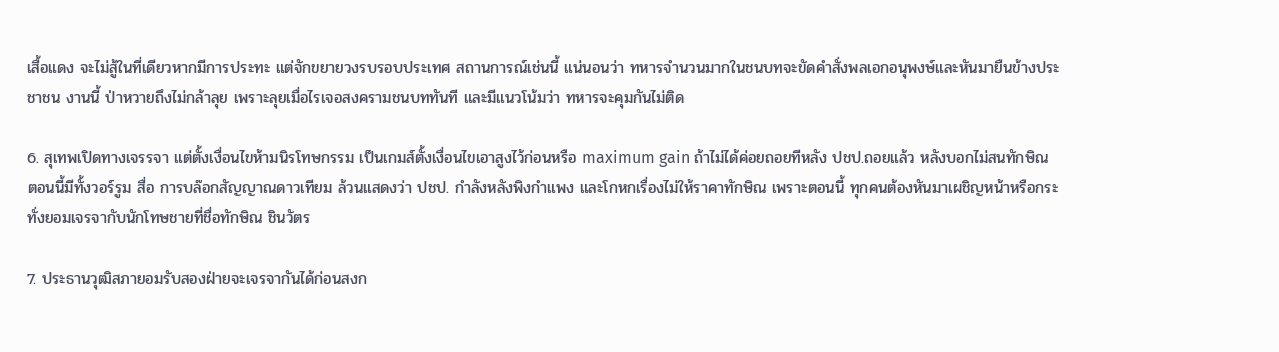เสื้อแดง จะไม่สู้ในที่เดียวหากมีการประทะ แต่จักขยายวงรบรอบประเทศ สถานการณ์เช่นนี้ แน่นอนว่า ทหารจำนวนมากในชนบทจะขัดคำสั่งพลเอกอนุพงษ์และหันมายืนข้างประชาชน งานนี้ ป่าหวายถึงไม่กล้าลุย เพราะลุยเมื่อไรเจอสงครามชนบททันที และมีแนวโน้มว่า ทหารจะคุมกันไม่ติด

6. สุเทพเปิดทางเจรรจา แต่ตั้งเงื่อนไขห้ามนิรโทษกรรม เป็นเกมส์ตั้งเงื่อนไขเอาสูงไว้ก่อนหรือ maximum gain ถ้าไม่ได้ค่อยถอยทีหลัง ปชป.ถอยแล้ว หลังบอกไม่สนทักษิณ ตอนนี้มีทั้งวอร์รูม สื่อ การบล๊อกสัญญาณดาวเทียม ล้วนแสดงว่า ปชป. กำลังหลังพิงกำแพง และโกหกเรื่องไม่ให้ราคาทักษิณ เพราะตอนนี้ ทุกคนต้องหันมาเผชิญหน้าหรือกระทั่งยอมเจรจากับนักโทษชายที่ชื่อทักษิณ ชินวัตร

7. ประธานวุฒิสภายอมรับสองฝ่ายจะเจรจากันได้ก่อนสงก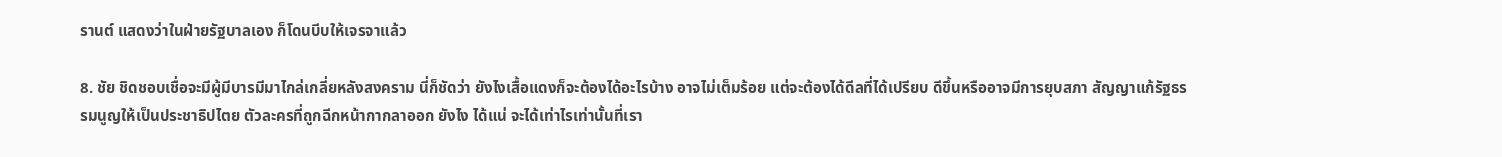รานต์ แสดงว่าในฝ่ายรัฐบาลเอง ก็โดนบีบให้เจรจาแล้ว

8. ชัย ชิดชอบเชื่อจะมีผู้มีบารมีมาไกล่เกลี่ยหลังสงคราม นี่ก็ชัดว่า ยังไงเสื้อแดงก็จะต้องได้อะไรบ้าง อาจไม่เต็มร้อย แต่จะต้องได้ดีลที่ได้เปรียบ ดีขึ้นหรืออาจมีการยุบสภา สัญญาแก้รัฐธรรมนูญให้เป็นประชาธิปไตย ตัวละครที่ถูกฉีกหน้ากากลาออก ยังไง ได้แน่ จะได้เท่าไรเท่านั้นที่เรา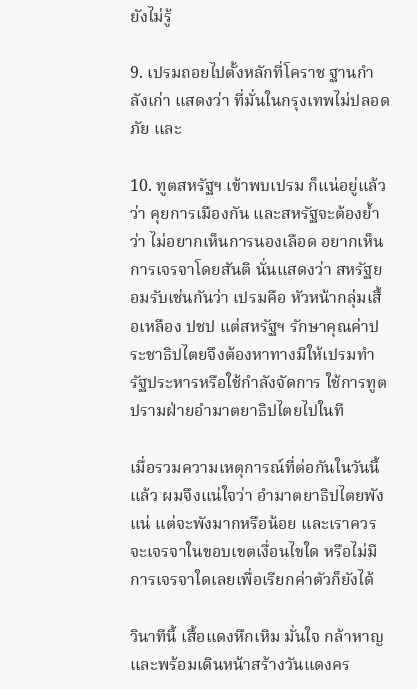ยังไม่รู้

9. เปรมถอยไปตั้งหลักที่โคราช ฐานกำลังเก่า แสดงว่า ที่มั่นในกรุงเทพไม่ปลอดภัย และ

10. ทูตสหรัฐฯ เข้าพบเปรม ก็แน่อยู่แล้วว่า คุยการเมืองกัน และสหรัฐจะต้องย้ำว่า ไม่อยากเห็นการนองเลือด อยากเห็นการเจรจาโดยสันติ นั่นแสดงว่า สหรัฐยอมรับเช่นกันว่า เปรมคือ หัวหน้ากลุ่มเสื้อเหลือง ปชป แต่สหรัฐฯ รักษาคุณค่าประชาธิปไตยจึงต้องหาทางมิให้เปรมทำรัฐประหารหรือใช้กำลังจัดการ ใช้การทูตปรามฝ่ายอำมาตยาธิปไตยไปในที

เมื่อรวมความเหตุการณ์ที่ต่อกันในวันนี้แล้ว ผมจึงแน่ใจว่า อำมาตยาธิปไตยพังแน่ แต่จะพังมากหรือน้อย และเราควรจะเจรจาในขอบเขตเงื่อนไขใด หรือไม่มีการเจรจาใดเลยเพื่อเรียกค่าตัวก็ยังได้

วินาทีนี้ เสื้อแดงหึกเหิม มั่นใจ กล้าหาญ และพร้อมเดินหน้าสร้างวันแดงคร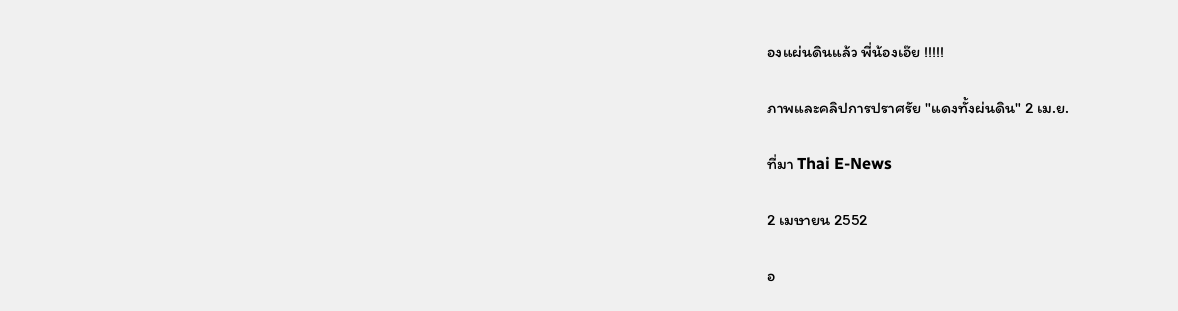องแผ่นดินแล้ว พี่น้องเอ๊ย !!!!!

ภาพและคลิปการปราศรัย "แดงทั้งผ่นดิน" 2 เม.ย.

ที่มา Thai E-News

2 เมษายน 2552

อ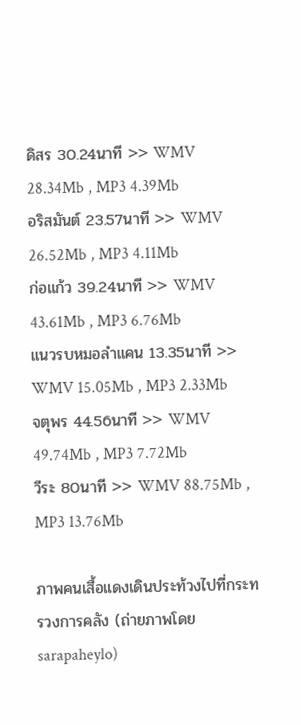ดิสร 30.24นาที >> WMV 28.34Mb , MP3 4.39Mb
อริสมันต์ 23.57นาที >> WMV 26.52Mb , MP3 4.11Mb
ก่อแก้ว 39.24นาที >> WMV 43.61Mb , MP3 6.76Mb
แนวรบหมอลำแคน 13.35นาที >> WMV 15.05Mb , MP3 2.33Mb
จตุพร 44.56นาที >> WMV 49.74Mb , MP3 7.72Mb
วีระ 80นาที >> WMV 88.75Mb , MP3 13.76Mb

ภาพคนเสื้อแดงเดินประท้วงไปที่กระทรวงการคลัง (ถ่ายภาพโดย sarapaheylo)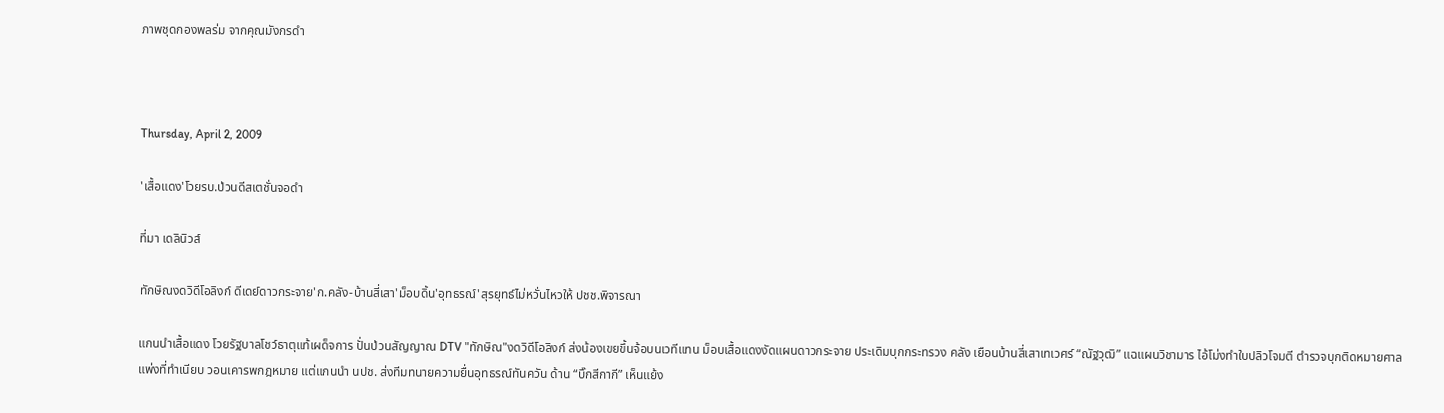ภาพชุดกองพลร่ม จากคุณมังกรดำ



Thursday, April 2, 2009

'เสื้อแดง'โวยรบ.ป่วนดีสเตชั่นจอดำ

ที่มา เดลินิวส์

ทักษิณงดวิดีโอลิงก์ ดีเดย์ดาวกระจาย'ก.คลัง-บ้านสี่เสา'ม็อบดิ้น'อุทธรณ์'สุรยุทธ์ไม่หวั่นไหวให้ ปชช.พิจารณา

แกนนำเสื้อแดง โวยรัฐบาลโชว์ธาตุแท้เผด็จการ ปั่นป่วนสัญญาณ DTV "ทักษิณ"งดวิดีโอลิงก์ ส่งน้องเขยขึ้นจ้อบนเวทีแทน ม็อบเสื้อแดงงัดแผนดาวกระจาย ประเดิมบุกกระทรวง คลัง เยือนบ้านสี่เสาเทเวศร์ “ณัฐวุฒิ” แฉแผนวิชามาร ไอ้โม่งทำใบปลิวโจมตี ตำรวจบุกติดหมายศาลแพ่งที่ทำเนียบ วอนเคารพกฎหมาย แต่แกนนำ นปช. ส่งทีมทนายความยื่นอุทธรณ์ทันควัน ด้าน “บิ๊กสีกากี” เห็นแย้ง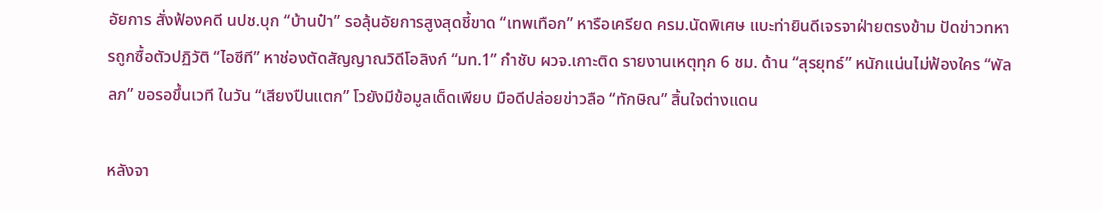อัยการ สั่งฟ้องคดี นปช.บุก “บ้านป๋า” รอลุ้นอัยการสูงสุดชี้ขาด “เทพเทือก” หารือเครียด ครม.นัดพิเศษ แบะท่ายินดีเจรจาฝ่ายตรงข้าม ปัดข่าวทหารถูกซื้อตัวปฏิวัติ “ไอซีที” หาช่องตัดสัญญาณวิดีโอลิงก์ “มท.1” กำชับ ผวจ.เกาะติด รายงานเหตุทุก 6 ชม. ด้าน “สุรยุทธ์” หนักแน่นไม่ฟ้องใคร “พัลลภ” ขอรอขึ้นเวที ในวัน “เสียงปืนแตก” โวยังมีข้อมูลเด็ดเพียบ มือดีปล่อยข่าวลือ “ทักษิณ” สิ้นใจต่างแดน

หลังจา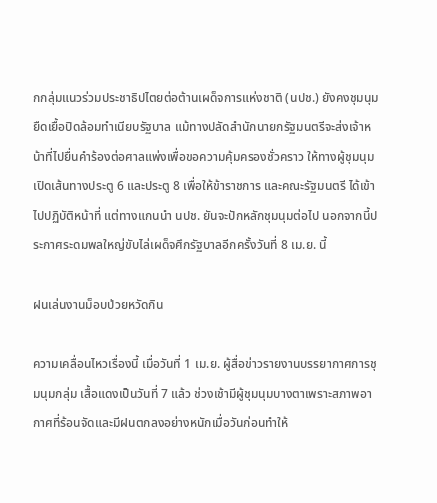กกลุ่มแนวร่วมประชาธิปไตยต่อต้านเผด็จการแห่งชาติ (นปช.) ยังคงชุมนุมยืดเยื้อปิดล้อมทำเนียบรัฐบาล แม้ทางปลัดสำนักนายกรัฐมนตรีจะส่งเจ้าหน้าที่ไปยื่นคำร้องต่อศาลแพ่งเพื่อขอความคุ้มครองชั่วคราว ให้ทางผู้ชุมนุมเปิดเส้นทางประตู 6 และประตู 8 เพื่อให้ข้าราชการ และคณะรัฐมนตรี ได้เข้าไปปฏิบัติหน้าที่ แต่ทางแกนนำ นปช. ยันจะปักหลักชุมนุมต่อไป นอกจากนี้ประกาศระดมพลใหญ่ขับไล่เผด็จศึกรัฐบาลอีกครั้งวันที่ 8 เม.ย. นี้

ฝนเล่นงานม็อบป่วยหวัดกิน

ความเคลื่อนไหวเรื่องนี้ เมื่อวันที่ 1 เม.ย. ผู้สื่อข่าวรายงานบรรยากาศการชุมนุมกลุ่ม เสื้อแดงเป็นวันที่ 7 แล้ว ช่วงเช้ามีผู้ชุมนุมบางตาเพราะสภาพอากาศที่ร้อนจัดและมีฝนตกลงอย่างหนักเมื่อวันก่อนทำให้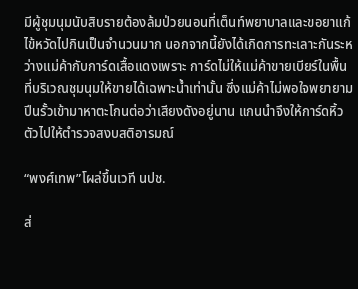มีผู้ชุมนุมนับสิบรายต้องล้มป่วยนอนที่เต็นท์พยาบาลและขอยาแก้ไข้หวัดไปกินเป็นจำนวนมาก นอกจากนี้ยังได้เกิดการทะเลาะกันระหว่างแม่ค้ากับการ์ดเสื้อแดงเพราะ การ์ดไม่ให้แม่ค้าขายเบียร์ในพื้นที่บริเวณชุมนุมให้ขายได้เฉพาะน้ำเท่านั้น ซึ่งแม่ค้าไม่พอใจพยายามปีนรั้วเข้ามาหาตะโกนต่อว่าเสียงดังอยู่นาน แกนนำจึงให้การ์ดหิ้วตัวไปให้ตำรวจสงบสติอารมณ์

“พงศ์เทพ”โผล่ขึ้นเวที นปช.

ส่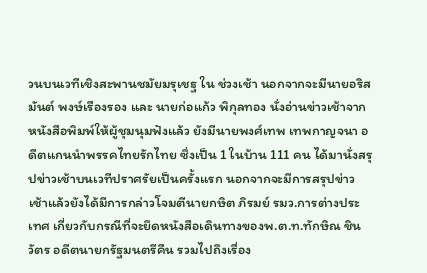วนบนเวทีเชิงสะพานชมัยมรุเชฐ ใน ช่วงเช้า นอกจากจะมีนายอริสมันต์ พงษ์เรืองรอง และ นายก่อแก้ว พิกุลทอง นั่งอ่านข่าวเช้าจากหนังสือพิมพ์ให้ผู้ชุมนุมฟังแล้ว ยังมีนายพงศ์เทพ เทพกาญจนา อดีตแกนนำพรรคไทยรักไทย ซึ่งเป็น 1 ในบ้าน 111 คน ได้มานั่งสรุปข่าวเช้าบนเวทีปราศรัยเป็นครั้งแรก นอกจากจะมีการสรุปข่าวเช้าแล้วยังได้มีการกล่าวโจมตีนายกษิต ภิรมย์ รมว.การต่างประเทศ เกี่ยวกับกรณีที่จะยึดหนังสือเดินทางของพ.ต.ท.ทักษิณ ชินวัตร อดีตนายกรัฐมนตรีคืน รวมไปถึงเรื่อง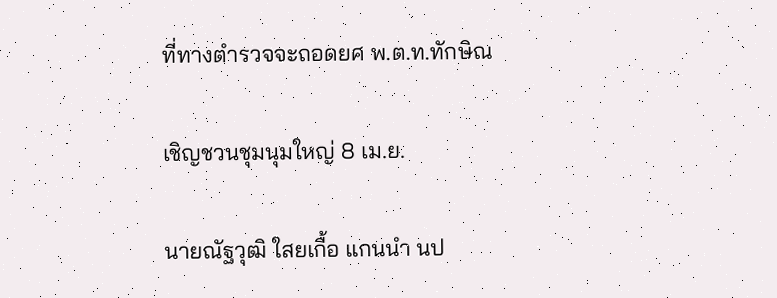ที่ทางตำรวจจะถอดยศ พ.ต.ท.ทักษิณ

เชิญชวนชุมนุมใหญ่ 8 เม.ย.

นายณัฐวุฒิ ใสยเกื้อ แกนนำ นป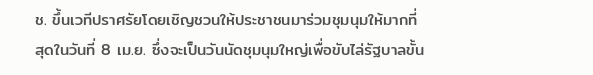ช. ขึ้นเวทีปราศรัยโดยเชิญชวนให้ประชาชนมาร่วมชุมนุมให้มากที่สุดในวันที่ 8 เม.ย. ซึ่งจะเป็นวันนัดชุมนุมใหญ่เพื่อขับไล่รัฐบาลขั้น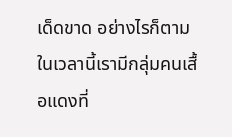เด็ดขาด อย่างไรก็ตามในเวลานี้เรามีกลุ่มคนเสื้อแดงที่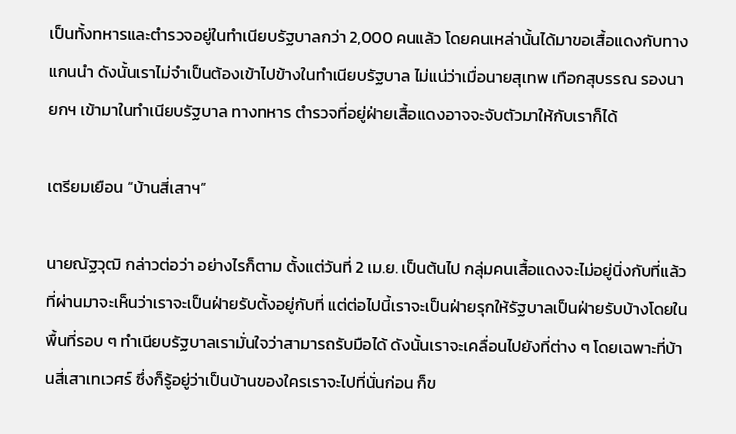เป็นทั้งทหารและตำรวจอยู่ในทำเนียบรัฐบาลกว่า 2,000 คนแล้ว โดยคนเหล่านั้นได้มาขอเสื้อแดงกับทางแกนนำ ดังนั้นเราไม่จำเป็นต้องเข้าไปข้างในทำเนียบรัฐบาล ไม่แน่ว่าเมื่อนายสุเทพ เทือกสุบรรณ รองนายกฯ เข้ามาในทำเนียบรัฐบาล ทางทหาร ตำรวจที่อยู่ฝ่ายเสื้อแดงอาจจะจับตัวมาให้กับเราก็ได้

เตรียมเยือน “บ้านสี่เสาฯ”

นายณัฐวุฒิ กล่าวต่อว่า อย่างไรก็ตาม ตั้งแต่วันที่ 2 เม.ย. เป็นต้นไป กลุ่มคนเสื้อแดงจะไม่อยู่นิ่งกับที่แล้ว ที่ผ่านมาจะเห็นว่าเราจะเป็นฝ่ายรับตั้งอยู่กับที่ แต่ต่อไปนี้เราจะเป็นฝ่ายรุกให้รัฐบาลเป็นฝ่ายรับบ้างโดยในพื้นที่รอบ ๆ ทำเนียบรัฐบาลเรามั่นใจว่าสามารถรับมือได้ ดังนั้นเราจะเคลื่อนไปยังที่ต่าง ๆ โดยเฉพาะที่บ้านสี่เสาเทเวศร์ ซึ่งก็รู้อยู่ว่าเป็นบ้านของใครเราจะไปที่นั่นก่อน ก็ข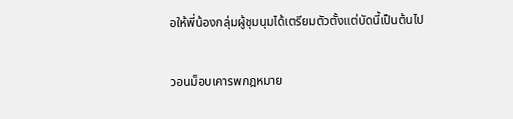อให้พี่น้องกลุ่มผู้ชุมนุมได้เตรียมตัวตั้งแต่บัดนี้เป็นต้นไป

วอนม็อบเคารพกฎหมาย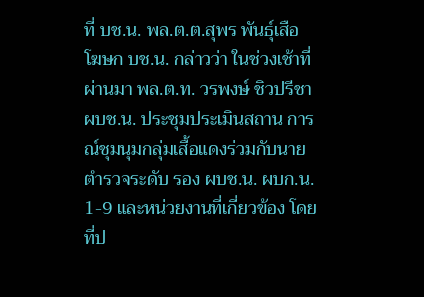ที่ บช.น. พล.ต.ต.สุพร พันธุ์เสือ โฆษก บช.น. กล่าวว่า ในช่วงเช้าที่ผ่านมา พล.ต.ท. วรพงษ์ ชิวปรีชา ผบช.น. ประชุมประเมินสถาน การณ์ชุมนุมกลุ่มเสื้อแดงร่วมกับนายตำรวจระดับ รอง ผบช.น. ผบก.น. 1-9 และหน่วยงานที่เกี่ยวข้อง โดยที่ป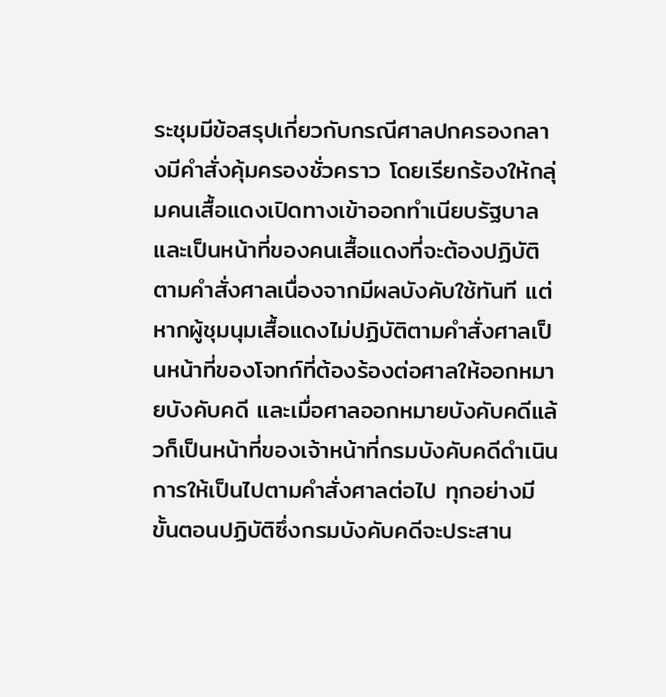ระชุมมีข้อสรุปเกี่ยวกับกรณีศาลปกครองกลางมีคำสั่งคุ้มครองชั่วคราว โดยเรียกร้องให้กลุ่มคนเสื้อแดงเปิดทางเข้าออกทำเนียบรัฐบาล และเป็นหน้าที่ของคนเสื้อแดงที่จะต้องปฏิบัติตามคำสั่งศาลเนื่องจากมีผลบังคับใช้ทันที แต่หากผู้ชุมนุมเสื้อแดงไม่ปฏิบัติตามคำสั่งศาลเป็นหน้าที่ของโจทก์ที่ต้องร้องต่อศาลให้ออกหมายบังคับคดี และเมื่อศาลออกหมายบังคับคดีแล้วก็เป็นหน้าที่ของเจ้าหน้าที่กรมบังคับคดีดำเนินการให้เป็นไปตามคำสั่งศาลต่อไป ทุกอย่างมีขั้นตอนปฏิบัติซึ่งกรมบังคับคดีจะประสาน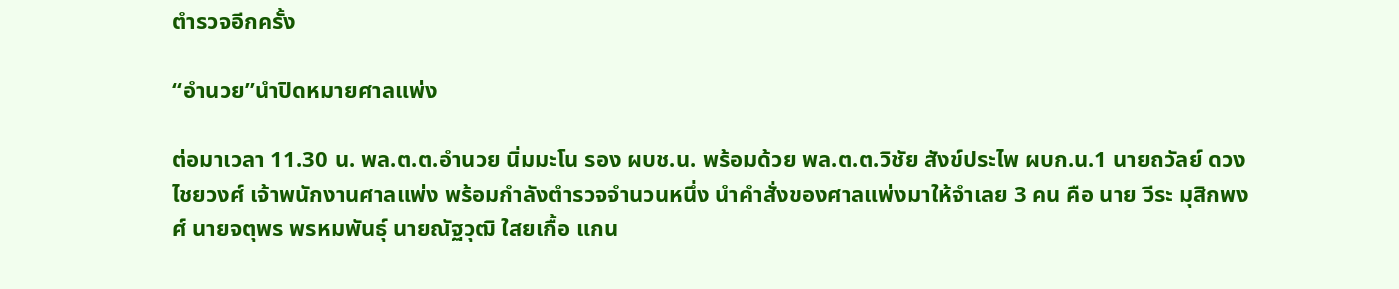ตำรวจอีกครั้ง

“อำนวย”นำปิดหมายศาลแพ่ง

ต่อมาเวลา 11.30 น. พล.ต.ต.อำนวย นิ่มมะโน รอง ผบช.น. พร้อมด้วย พล.ต.ต.วิชัย สังข์ประไพ ผบก.น.1 นายถวัลย์ ดวงไชยวงศ์ เจ้าพนักงานศาลแพ่ง พร้อมกำลังตำรวจจำนวนหนึ่ง นำคำสั่งของศาลแพ่งมาให้จำเลย 3 คน คือ นาย วีระ มุสิกพงศ์ นายจตุพร พรหมพันธุ์ นายณัฐวุฒิ ใสยเกื้อ แกน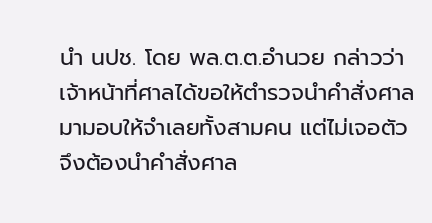นำ นปช. โดย พล.ต.ต.อำนวย กล่าวว่าเจ้าหน้าที่ศาลได้ขอให้ตำรวจนำคำสั่งศาลมามอบให้จำเลยทั้งสามคน แต่ไม่เจอตัวจึงต้องนำคำสั่งศาล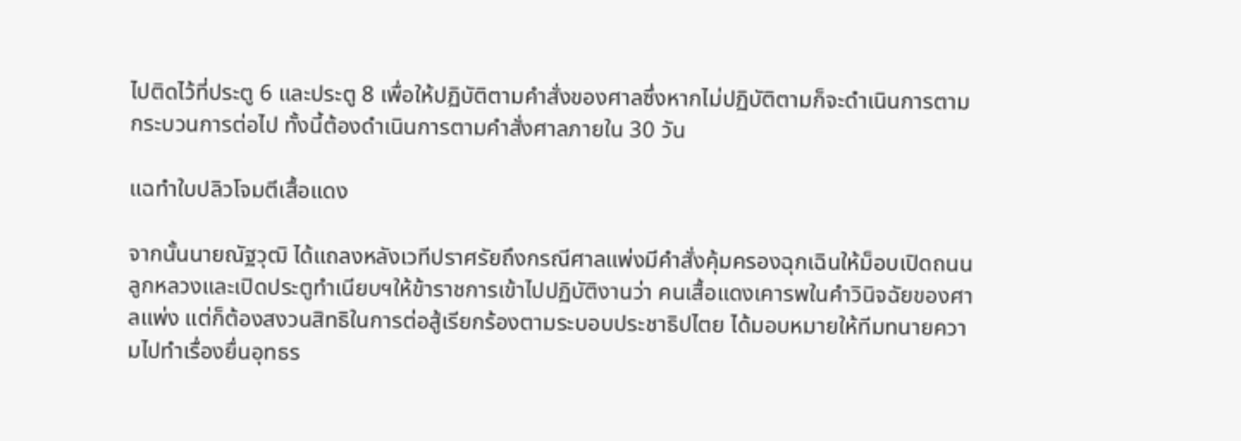ไปติดไว้ที่ประตู 6 และประตู 8 เพื่อให้ปฏิบัติตามคำสั่งของศาลซึ่งหากไม่ปฏิบัติตามก็จะดำเนินการตามกระบวนการต่อไป ทั้งนี้ต้องดำเนินการตามคำสั่งศาลภายใน 30 วัน

แฉทำใบปลิวโจมตีเสื้อแดง

จากนั้นนายณัฐวุฒิ ได้แถลงหลังเวทีปราศรัยถึงกรณีศาลแพ่งมีคำสั่งคุ้มครองฉุกเฉินให้ม็อบเปิดถนนลูกหลวงและเปิดประตูทำเนียบฯให้ข้าราชการเข้าไปปฏิบัติงานว่า คนเสื้อแดงเคารพในคำวินิจฉัยของศาลแพ่ง แต่ก็ต้องสงวนสิทธิในการต่อสู้เรียกร้องตามระบอบประชาธิปไตย ได้มอบหมายให้ทีมทนายความไปทำเรื่องยื่นอุทธร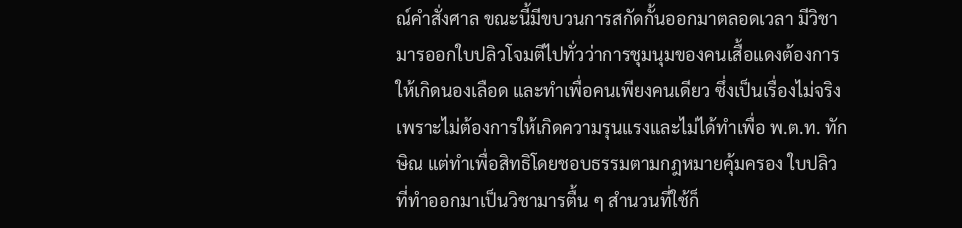ณ์คำสั่งศาล ขณะนี้มีขบวนการสกัดกั้นออกมาตลอดเวลา มีวิชามารออกใบปลิวโจมตีไปทั่วว่าการชุมนุมของคนเสื้อแดงต้องการให้เกิดนองเลือด และทำเพื่อคนเพียงคนเดียว ซึ่งเป็นเรื่องไม่จริง เพราะไม่ต้องการให้เกิดความรุนแรงและไม่ได้ทำเพื่อ พ.ต.ท. ทักษิณ แต่ทำเพื่อสิทธิโดยชอบธรรมตามกฎหมายคุ้มครอง ใบปลิวที่ทำออกมาเป็นวิชามารตื้น ๆ สำนวนที่ใช้ก็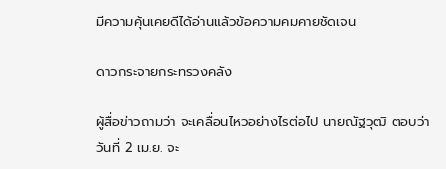มีความคุ้นเคยดีได้อ่านแล้วข้อความคมคายชัดเจน

ดาวกระจายกระทรวงคลัง

ผู้สื่อข่าวถามว่า จะเคลื่อนไหวอย่างไรต่อไป นายณัฐวุฒิ ตอบว่าวันที่ 2 เม.ย. จะ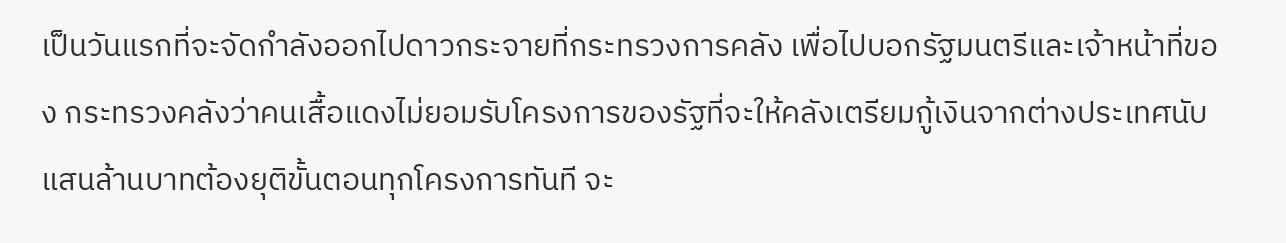เป็นวันแรกที่จะจัดกำลังออกไปดาวกระจายที่กระทรวงการคลัง เพื่อไปบอกรัฐมนตรีและเจ้าหน้าที่ของ กระทรวงคลังว่าคนเสื้อแดงไม่ยอมรับโครงการของรัฐที่จะให้คลังเตรียมกู้เงินจากต่างประเทศนับแสนล้านบาทต้องยุติขั้นตอนทุกโครงการทันที จะ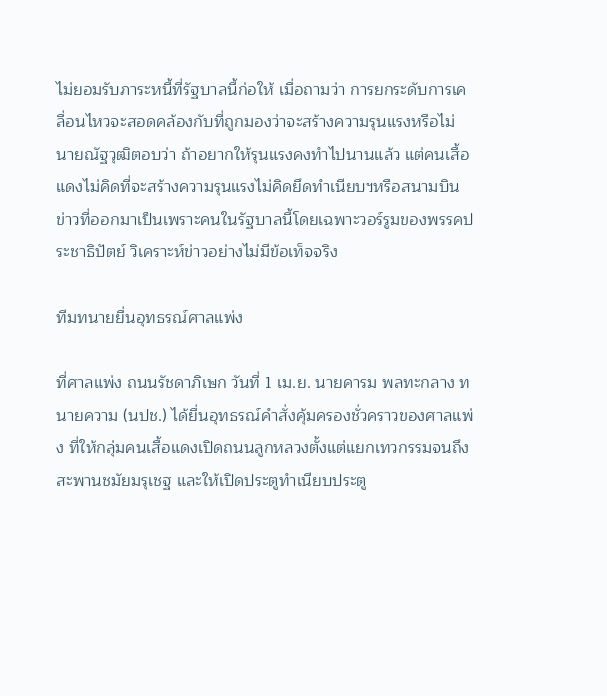ไม่ยอมรับภาระหนี้ที่รัฐบาลนี้ก่อให้ เมื่อถามว่า การยกระดับการเคลื่อนไหวจะสอดคล้องกับที่ถูกมองว่าจะสร้างความรุนแรงหรือไม่ นายณัฐวุฒิตอบว่า ถ้าอยากให้รุนแรงคงทำไปนานแล้ว แต่คนเสื้อแดงไม่คิดที่จะสร้างความรุนแรงไม่คิดยึดทำเนียบฯหรือสนามบิน ข่าวที่ออกมาเป็นเพราะคนในรัฐบาลนี้โดยเฉพาะวอร์รูมของพรรคประชาธิปัตย์ วิเคราะห์ข่าวอย่างไม่มีข้อเท็จจริง

ทีมทนายยื่นอุทธรณ์ศาลแพ่ง

ที่ศาลแพ่ง ถนนรัชดาภิเษก วันที่ 1 เม.ย. นายคารม พลทะกลาง ทนายความ (นปช.) ได้ยื่นอุทธรณ์คำสั่งคุ้มครองชั่วคราวของศาลแพ่ง ที่ให้กลุ่มคนเสื้อแดงเปิดถนนลูกหลวงตั้งแต่แยกเทวกรรมจนถึงสะพานชมัยมรุเชฐ และให้เปิดประตูทำเนียบประตู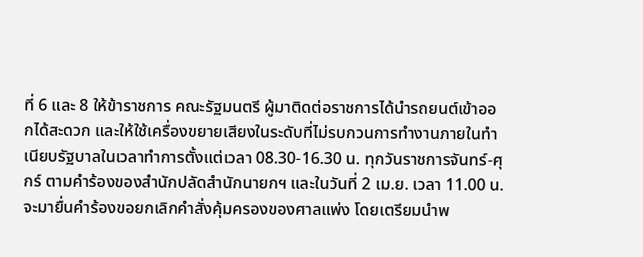ที่ 6 และ 8 ให้ข้าราชการ คณะรัฐมนตรี ผู้มาติดต่อราชการได้นำรถยนต์เข้าออกได้สะดวก และให้ใช้เครื่องขยายเสียงในระดับที่ไม่รบกวนการทำงานภายในทำเนียบรัฐบาลในเวลาทำการตั้งแต่เวลา 08.30-16.30 น. ทุกวันราชการจันทร์-ศุกร์ ตามคำร้องของสำนักปลัดสำนักนายกฯ และในวันที่ 2 เม.ย. เวลา 11.00 น. จะมายื่นคำร้องขอยกเลิกคำสั่งคุ้มครองของศาลแพ่ง โดยเตรียมนำพ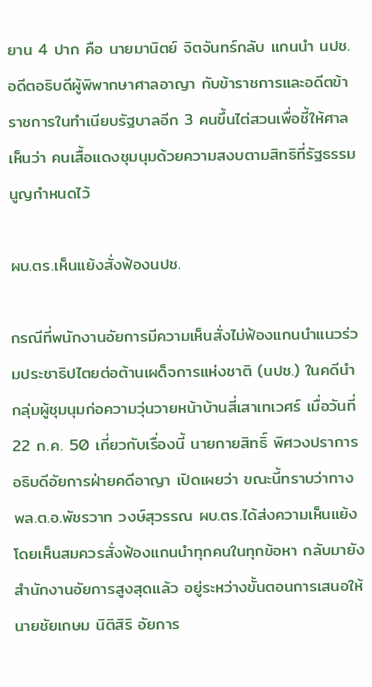ยาน 4 ปาก คือ นายมานิตย์ จิตจันทร์กลับ แกนนำ นปช. อดีตอธิบดีผู้พิพากษาศาลอาญา กับข้าราชการและอดีตข้าราชการในทำเนียบรัฐบาลอีก 3 คนขึ้นไต่สวนเพื่อชี้ให้ศาลเห็นว่า คนเสื้อแดงชุมนุมด้วยความสงบตามสิทธิที่รัฐธรรมนูญกำหนดไว้

ผบ.ตร.เห็นแย้งสั่งฟ้องนปช.

กรณีที่พนักงานอัยการมีความเห็นสั่งไม่ฟ้องแกนนำแนวร่วมประชาธิปไตยต่อต้านเผด็จการแห่งชาติ (นปช.) ในคดีนำกลุ่มผู้ชุมนุมก่อความวุ่นวายหน้าบ้านสี่เสาเทเวศร์ เมื่อวันที่ 22 ก.ค. 50 เกี่ยวกับเรื่องนี้ นายกายสิทธิ์ พิศวงปราการ อธิบดีอัยการฝ่ายคดีอาญา เปิดเผยว่า ขณะนี้ทราบว่าทาง พล.ต.อ.พัชรวาท วงษ์สุวรรณ ผบ.ตร.ได้ส่งความเห็นแย้ง โดยเห็นสมควรสั่งฟ้องแกนนำทุกคนในทุกข้อหา กลับมายังสำนักงานอัยการสูงสุดแล้ว อยู่ระหว่างขั้นตอนการเสนอให้ นายชัยเกษม นิติสิริ อัยการ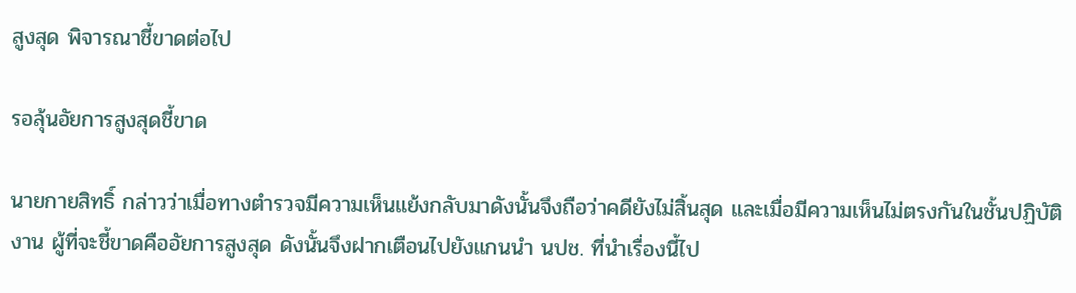สูงสุด พิจารณาชี้ขาดต่อไป

รอลุ้นอัยการสูงสุดชี้ขาด

นายกายสิทธิ์ กล่าวว่าเมื่อทางตำรวจมีความเห็นแย้งกลับมาดังนั้นจึงถือว่าคดียังไม่สิ้นสุด และเมื่อมีความเห็นไม่ตรงกันในชั้นปฏิบัติงาน ผู้ที่จะชี้ขาดคืออัยการสูงสุด ดังนั้นจึงฝากเตือนไปยังแกนนำ นปช. ที่นำเรื่องนี้ไป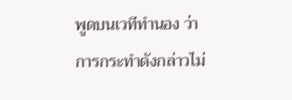พูดบนเวทีทำนอง ว่าการกระทำดังกล่าวไม่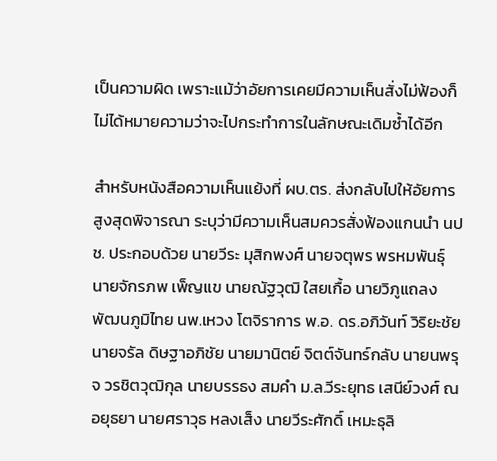เป็นความผิด เพราะแม้ว่าอัยการเคยมีความเห็นสั่งไม่ฟ้องก็ไม่ได้หมายความว่าจะไปกระทำการในลักษณะเดิมซ้ำได้อีก

สำหรับหนังสือความเห็นแย้งที่ ผบ.ตร. ส่งกลับไปให้อัยการสูงสุดพิจารณา ระบุว่ามีความเห็นสมควรสั่งฟ้องแกนนำ นปช. ประกอบด้วย นายวีระ มุสิกพงศ์ นายจตุพร พรหมพันธุ์ นายจักรภพ เพ็ญแข นายณัฐวุฒิ ใสยเกื้อ นายวิภูแถลง พัฒนภูมิไทย นพ.เหวง โตจิราการ พ.อ. ดร.อภิวันท์ วิริยะชัย นายจรัล ดิษฐาอภิชัย นายมานิตย์ จิตต์จันทร์กลับ นายนพรุจ วรชิตวุฒิกุล นายบรรธง สมคำ ม.ล.วีระยุทธ เสนีย์วงศ์ ณ อยุธยา นายศราวุธ หลงเส็ง นายวีระศักดิ์ เหมะธุลิ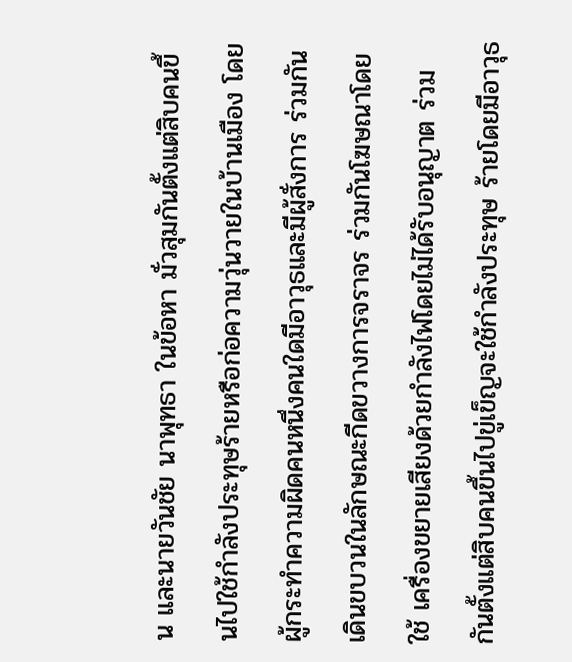น และนายวันชัย นาพุทธา ในข้อหา มั่วสุมกันตั้งแต่สิบคนขึ้นไปใช้กำลังประทุษร้ายหรือก่อความวุ่นวายในบ้านเมือง โดยผู้กระทำความผิดคนหนึ่งคนใดมีอาวุธและมีผู้สั่งการ ร่วมกันเดินขบวนในลักษณะกีดขวางการจราจร ร่วมกันโฆษณาโดยใช้ เครื่องขยายเสียงด้วยกำลังไฟโดยไม่ได้รับอนุญาต ร่วมกันตั้งแต่สิบคนขึ้นไปขู่เข็ญจะใช้กำลังประทุษ ร้ายโดยมีอาวุธ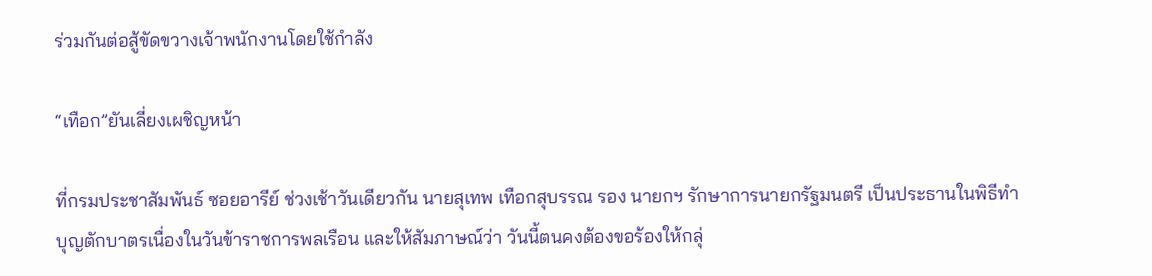ร่วมกันต่อสู้ขัดขวางเจ้าพนักงานโดยใช้กำลัง

“เทือก”ยันเลี่ยงเผชิญหน้า

ที่กรมประชาสัมพันธ์ ซอยอารีย์ ช่วงเช้าวันเดียวกัน นายสุเทพ เทือกสุบรรณ รอง นายกฯ รักษาการนายกรัฐมนตรี เป็นประธานในพิธีทำบุญตักบาตรเนื่องในวันข้าราชการพลเรือน และให้สัมภาษณ์ว่า วันนี้ตนคงต้องขอร้องให้กลุ่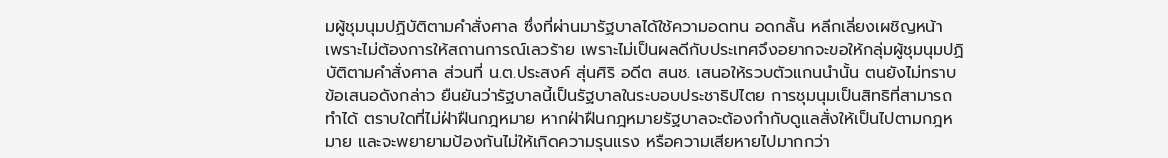มผู้ชุมนุมปฏิบัติตามคำสั่งศาล ซึ่งที่ผ่านมารัฐบาลได้ใช้ความอดทน อดกลั้น หลีกเลี่ยงเผชิญหน้า เพราะไม่ต้องการให้สถานการณ์เลวร้าย เพราะไม่เป็นผลดีกับประเทศจึงอยากจะขอให้กลุ่มผู้ชุมนุมปฏิบัติตามคำสั่งศาล ส่วนที่ น.ต.ประสงค์ สุ่นศิริ อดีต สนช. เสนอให้รวบตัวแกนนำนั้น ตนยังไม่ทราบข้อเสนอดังกล่าว ยืนยันว่ารัฐบาลนี้เป็นรัฐบาลในระบอบประชาธิปไตย การชุมนุมเป็นสิทธิที่สามารถทำได้ ตราบใดที่ไม่ฝ่าฝืนกฎหมาย หากฝ่าฝืนกฎหมายรัฐบาลจะต้องกำกับดูแลสั่งให้เป็นไปตามกฎหมาย และจะพยายามป้องกันไม่ให้เกิดความรุนแรง หรือความเสียหายไปมากกว่า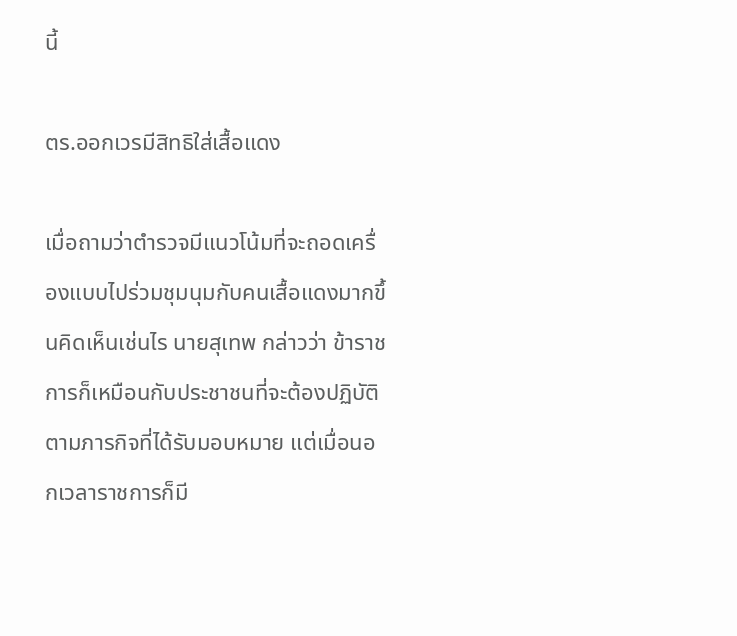นี้

ตร.ออกเวรมีสิทธิใส่เสื้อแดง

เมื่อถามว่าตำรวจมีแนวโน้มที่จะถอดเครื่องแบบไปร่วมชุมนุมกับคนเสื้อแดงมากขึ้นคิดเห็นเช่นไร นายสุเทพ กล่าวว่า ข้าราชการก็เหมือนกับประชาชนที่จะต้องปฏิบัติตามภารกิจที่ได้รับมอบหมาย แต่เมื่อนอกเวลาราชการก็มี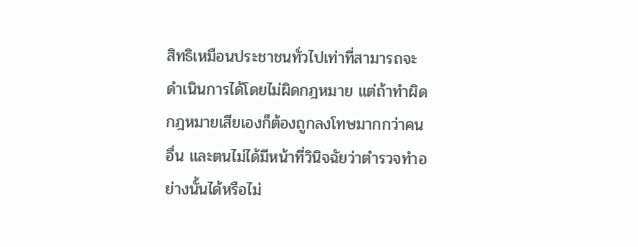สิทธิเหมือนประชาชนทั่วไปเท่าที่สามารถจะดำเนินการได้โดยไม่ผิดกฎหมาย แต่ถ้าทำผิดกฎหมายเสียเองก็ต้องถูกลงโทษมากกว่าคนอื่น และตนไม่ได้มีหน้าที่วินิจฉัยว่าตำรวจทำอย่างนั้นได้หรือไม่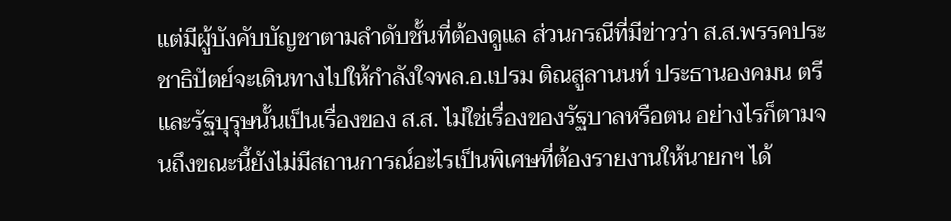แต่มีผู้บังคับบัญชาตามลำดับชั้นที่ต้องดูแล ส่วนกรณีที่มีข่าวว่า ส.ส.พรรคประชาธิปัตย์จะเดินทางไปให้กำลังใจพล.อ.เปรม ติณสูลานนท์ ประธานองคมน ตรีและรัฐบุรุษนั้นเป็นเรื่องของ ส.ส. ไม่ใช่เรื่องของรัฐบาลหรือตน อย่างไรก็ตามจนถึงขณะนี้ยังไม่มีสถานการณ์อะไรเป็นพิเศษที่ต้องรายงานให้นายกฯ ได้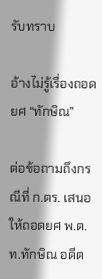รับทราบ

อ้างไม่รู้เรื่องถอดยศ “ทักษิณ”

ต่อข้อถามถึงกรณีที่ ก.ตร. เสนอให้ถอดยศ พ.ต.ท.ทักษิณ อดีต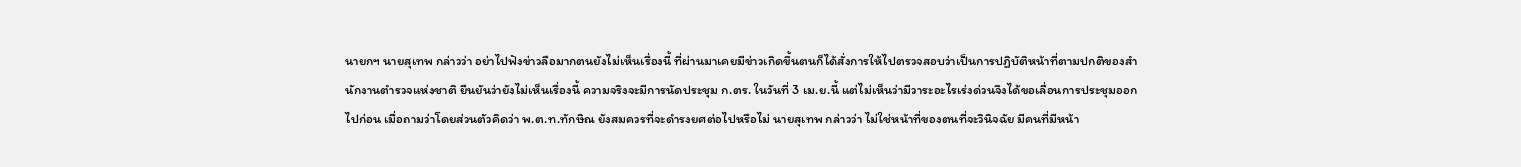นายกฯ นายสุเทพ กล่าวว่า อย่าไปฟังข่าวลือมากตนยังไม่เห็นเรื่องนี้ ที่ผ่านมาเคยมีข่าวเกิดขึ้นตนก็ได้สั่งการให้ไปตรวจสอบว่าเป็นการปฏิบัติหน้าที่ตามปกติของสำนักงานตำรวจแห่งชาติ ยืนยันว่ายังไม่เห็นเรื่องนี้ ความจริงจะมีการนัดประชุม ก.ตร. ในวันที่ 3 เม.ย.นี้ แต่ไม่เห็นว่ามีวาระอะไรเร่งด่วนจึงได้ขอเลื่อนการประชุมออกไปก่อน เมื่อถามว่าโดยส่วนตัวคิดว่า พ.ต.ท.ทักษิณ ยังสมควรที่จะดำรงยศต่อไปหรือไม่ นายสุเทพ กล่าวว่า ไม่ใช่หน้าที่ของตนที่จะวินิจฉัย มีคนที่มีหน้า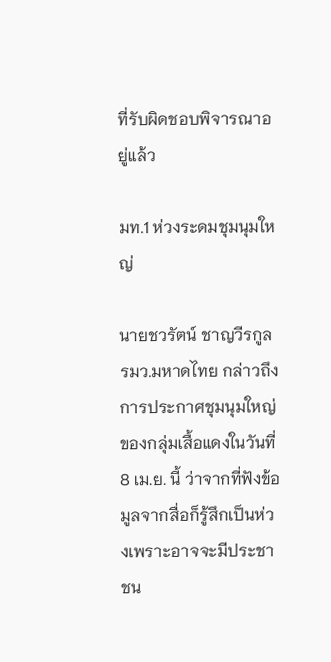ที่รับผิดชอบพิจารณาอยู่แล้ว

มท.1 ห่วงระดมชุมนุมใหญ่

นายชวรัตน์ ชาญวีรกูล รมว.มหาดไทย กล่าวถึงการประกาศชุมนุมใหญ่ของกลุ่มเสื้อแดงในวันที่ 8 เม.ย. นี้ ว่าจากที่ฟังข้อมูลจากสื่อก็รู้สึกเป็นห่วงเพราะอาจจะมีประชาชน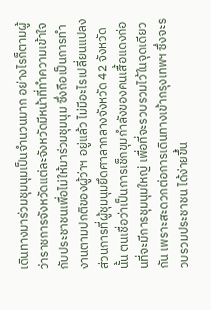เดินทางมาร่วมชุมนุมเป็นจำนวนมาก อย่างไรก็ตามผู้ว่าราชการจังหวัดแต่ละจังหวัดมีหน้าที่ทำความเข้าใจกับประชาชนเพื่อไม่ให้มาร่วมชุมนุม ซึ่งถือเป็นการทำงานตามปกติของผู้ว่าฯ อยู่แล้ว ไม่มีอะไรเปลี่ยนแปลง ส่วนการที่ผู้ชุมนุมยึดศาลากลางจังหวัด 42 จังหวัดนั้น ตนเชื่อว่าเป็นการเช็กขุมกำลังของคนเสื้อแดงก่อนที่จะมีการชุมนุมใหญ่ เพื่อที่จะรวบรวมไว้ในจุดเดียวกัน เพราะสะดวกต่อการเดินทางเข้ากรุงเทพฯ ซึ่งจะรวบรวมประชาชน ได้ง่ายขึ้น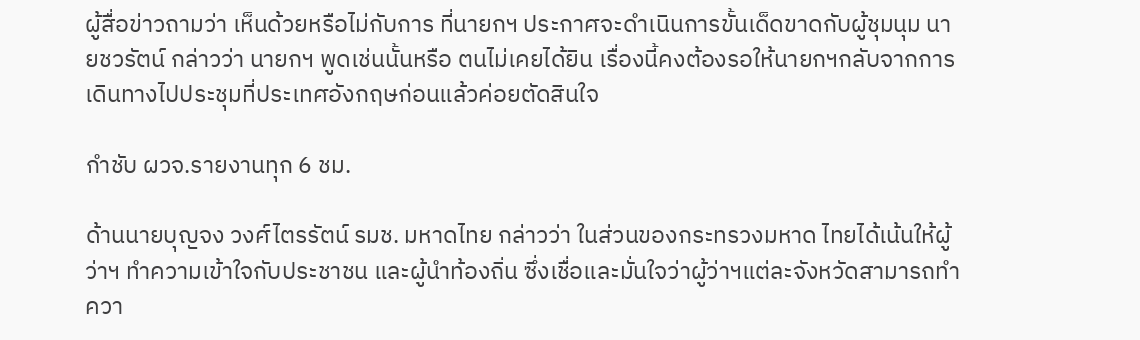ผู้สื่อข่าวถามว่า เห็นด้วยหรือไม่กับการ ที่นายกฯ ประกาศจะดำเนินการขั้นเด็ดขาดกับผู้ชุมนุม นายชวรัตน์ กล่าวว่า นายกฯ พูดเช่นนั้นหรือ ตนไม่เคยได้ยิน เรื่องนี้คงต้องรอให้นายกฯกลับจากการเดินทางไปประชุมที่ประเทศอังกฤษก่อนแล้วค่อยตัดสินใจ

กำชับ ผวจ.รายงานทุก 6 ชม.

ด้านนายบุญจง วงศ์ไตรรัตน์ รมช. มหาดไทย กล่าวว่า ในส่วนของกระทรวงมหาด ไทยได้เน้นให้ผู้ว่าฯ ทำความเข้าใจกับประชาชน และผู้นำท้องถิ่น ซึ่งเชื่อและมั่นใจว่าผู้ว่าฯแต่ละจังหวัดสามารถทำควา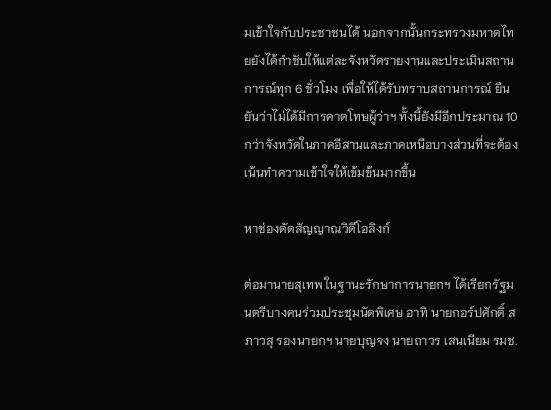มเข้าใจกับประชาชนได้ นอกจากนั้นกระทรวงมหาดไทยยังได้กำชับให้แต่ละจังหวัดรายงานและประเมินสถานการณ์ทุก 6 ชั่วโมง เพื่อให้ได้รับทราบสถานการณ์ ยืนยันว่าไม่ได้มีการคาดโทษผู้ว่าฯ ทั้งนี้ยังมีอีกประมาณ 10 กว่าจังหวัดในภาคอีสานและภาคเหนือบางส่วนที่จะต้องเน้นทำความเข้าใจให้เข้มข้นมากขึ้น

หาช่องตัดสัญญาณวิดีโอลิงก์

ต่อมานายสุเทพ ในฐานะรักษาการนายกฯ ได้เรียกรัฐมนตรีบางคนร่วมประชุมนัดพิเศษ อาทิ นายกอร์ปศักดิ์ สภาวสุ รองนายกฯ นายบุญจง นายถาวร เสนเนียม รมช.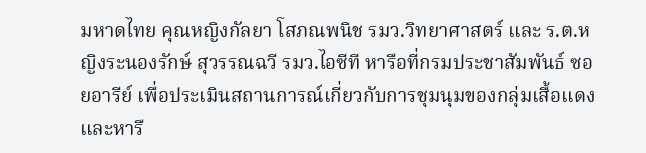มหาดไทย คุณหญิงกัลยา โสภณพนิช รมว.วิทยาศาสตร์ และ ร.ต.หญิงระนองรักษ์ สุวรรณฉวี รมว.ไอซีที หารือที่กรมประชาสัมพันธ์ ซอยอารีย์ เพื่อประเมินสถานการณ์เกี่ยวกับการชุมนุมของกลุ่มเสื้อแดงและหารื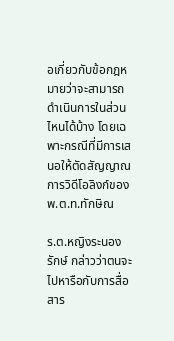อเกี่ยวกับข้อกฎหมายว่าจะสามารถดำเนินการในส่วนไหนได้บ้าง โดยเฉพาะกรณีที่มีการเสนอให้ตัดสัญญาณการวิดีโอลิงก์ของ พ.ต.ท.ทักษิณ

ร.ต.หญิงระนองรักษ์ กล่าวว่าตนจะไปหารือกับการสื่อสาร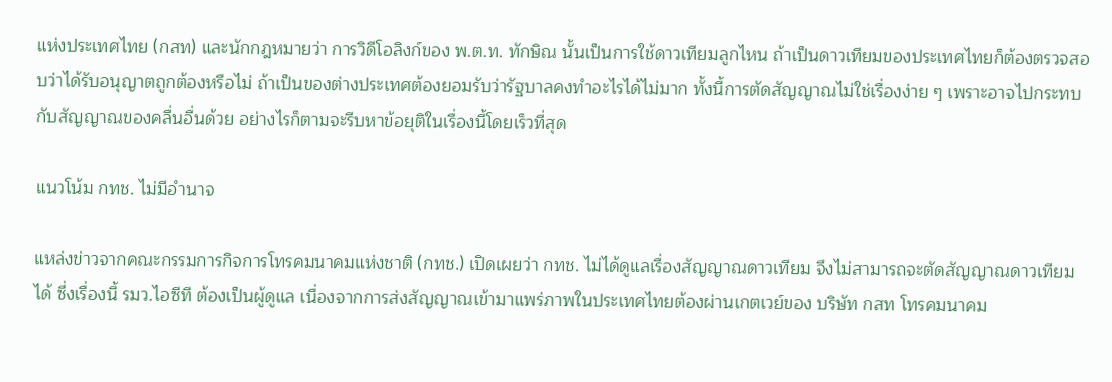แห่งประเทศไทย (กสท) และนักกฎหมายว่า การวิดีโอลิงก์ของ พ.ต.ท. ทักษิณ นั้นเป็นการใช้ดาวเทียมลูกไหน ถ้าเป็นดาวเทียมของประเทศไทยก็ต้องตรวจสอบว่าได้รับอนุญาตถูกต้องหรือไม่ ถ้าเป็นของต่างประเทศต้องยอมรับว่ารัฐบาลคงทำอะไรได้ไม่มาก ทั้งนี้การตัดสัญญาณไม่ใช่เรื่องง่าย ๆ เพราะอาจไปกระทบกับสัญญาณของคลื่นอื่นด้วย อย่างไรก็ตามจะรีบหาข้อยุติในเรื่องนี้โดยเร็วที่สุด

แนวโน้ม กทช. ไม่มีอำนาจ

แหล่งข่าวจากคณะกรรมการกิจการโทรคมนาคมแห่งชาติ (กทช.) เปิดเผยว่า กทช. ไม่ได้ดูแลเรื่องสัญญาณดาวเทียม จึงไม่สามารถจะตัดสัญญาณดาวเทียมได้ ซึ่งเรื่องนี้ รมว.ไอซีที ต้องเป็นผู้ดูแล เนื่องจากการส่งสัญญาณเข้ามาแพร่ภาพในประเทศไทยต้องผ่านเกตเวย์ของ บริษัท กสท โทรคมนาคม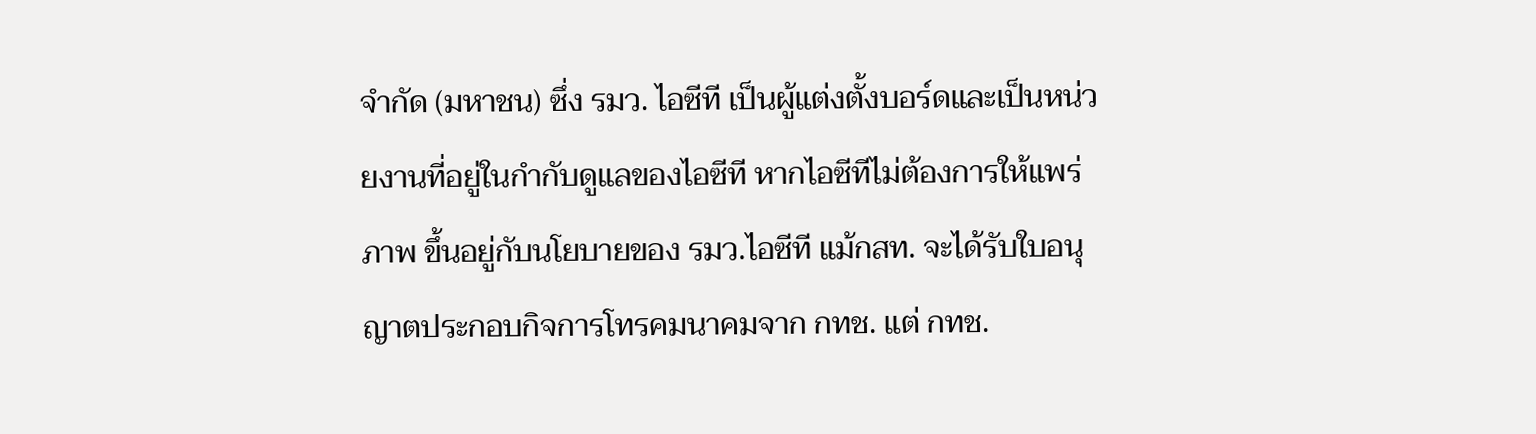จำกัด (มหาชน) ซึ่ง รมว. ไอซีที เป็นผู้แต่งตั้งบอร์ดและเป็นหน่วยงานที่อยู่ในกำกับดูแลของไอซีที หากไอซีทีไม่ต้องการให้แพร่ภาพ ขึ้นอยู่กับนโยบายของ รมว.ไอซีที แม้กสท. จะได้รับใบอนุญาตประกอบกิจการโทรคมนาคมจาก กทช. แต่ กทช.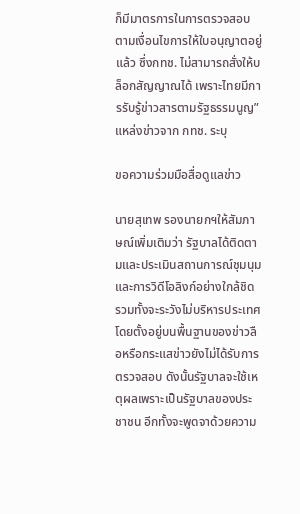ก็มีมาตรการในการตรวจสอบตามเงื่อนไขการให้ใบอนุญาตอยู่แล้ว ซึ่งกทช. ไม่สามารถสั่งให้บล็อกสัญญาณได้ เพราะไทยมีการรับรู้ข่าวสารตามรัฐธรรมนูญ” แหล่งข่าวจาก กทช. ระบุ

ขอความร่วมมือสื่อดูแลข่าว

นายสุเทพ รองนายกฯให้สัมภาษณ์เพิ่มเติมว่า รัฐบาลได้ติดตามและประเมินสถานการณ์ชุมนุมและการวิดีโอลิงก์อย่างใกล้ชิด รวมทั้งจะระวังไม่บริหารประเทศโดยตั้งอยู่บนพื้นฐานของข่าวลือหรือกระแสข่าวยังไม่ได้รับการตรวจสอบ ดังนั้นรัฐบาลจะใช้เหตุผลเพราะเป็นรัฐบาลของประชาชน อีกทั้งจะพูดจาด้วยความ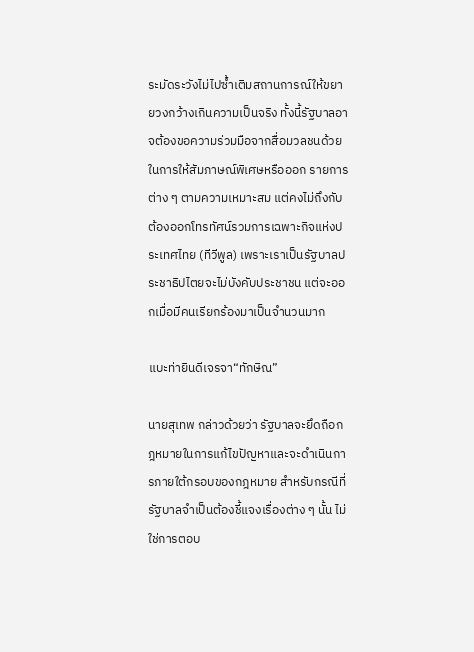ระมัดระวังไม่ไปซ้ำเติมสถานการณ์ให้ขยายวงกว้างเกินความเป็นจริง ทั้งนี้รัฐบาลอาจต้องขอความร่วมมือจากสื่อมวลชนด้วยในการให้สัมภาษณ์พิเศษหรือออก รายการต่าง ๆ ตามความเหมาะสม แต่คงไม่ถึงกับต้องออกโทรทัศน์รวมการเฉพาะกิจแห่งประเทศไทย (ทีวีพูล) เพราะเราเป็นรัฐบาลประชาธิปไตยจะไม่บังคับประชาชน แต่จะออกเมื่อมีคนเรียกร้องมาเป็นจำนวนมาก

แบะท่ายินดีเจรจา“ทักษิณ”

นายสุเทพ กล่าวด้วยว่า รัฐบาลจะยึดถือกฎหมายในการแก้ไขปัญหาและจะดำเนินการภายใต้กรอบของกฎหมาย สำหรับกรณีที่รัฐบาลจำเป็นต้องชี้แจงเรื่องต่าง ๆ นั้น ไม่ใช่การตอบ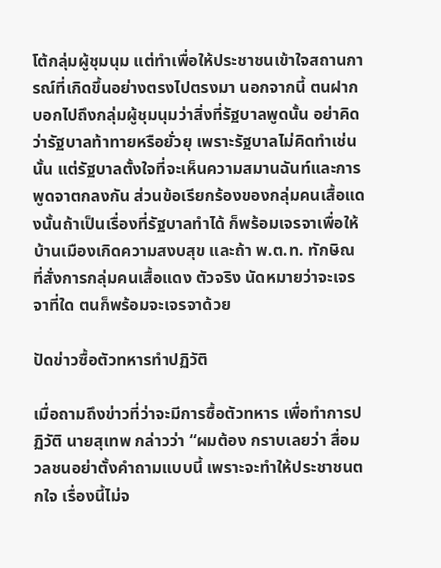โต้กลุ่มผู้ชุมนุม แต่ทำเพื่อให้ประชาชนเข้าใจสถานการณ์ที่เกิดขึ้นอย่างตรงไปตรงมา นอกจากนี้ ตนฝากบอกไปถึงกลุ่มผู้ชุมนุมว่าสิ่งที่รัฐบาลพูดนั้น อย่าคิดว่ารัฐบาลท้าทายหรือยั่วยุ เพราะรัฐบาลไม่คิดทำเช่นนั้น แต่รัฐบาลตั้งใจที่จะเห็นความสมานฉันท์และการพูดจาตกลงกัน ส่วนข้อเรียกร้องของกลุ่มคนเสื้อแดงนั้นถ้าเป็นเรื่องที่รัฐบาลทำได้ ก็พร้อมเจรจาเพื่อให้บ้านเมืองเกิดความสงบสุข และถ้า พ.ต.ท. ทักษิณ ที่สั่งการกลุ่มคนเสื้อแดง ตัวจริง นัดหมายว่าจะเจรจาที่ใด ตนก็พร้อมจะเจรจาด้วย

ปัดข่าวซื้อตัวทหารทำปฏิวัติ

เมื่อถามถึงข่าวที่ว่าจะมีการซื้อตัวทหาร เพื่อทำการปฏิวัติ นายสุเทพ กล่าวว่า “ผมต้อง กราบเลยว่า สื่อมวลชนอย่าตั้งคำถามแบบนี้ เพราะจะทำให้ประชาชนตกใจ เรื่องนี้ไม่จ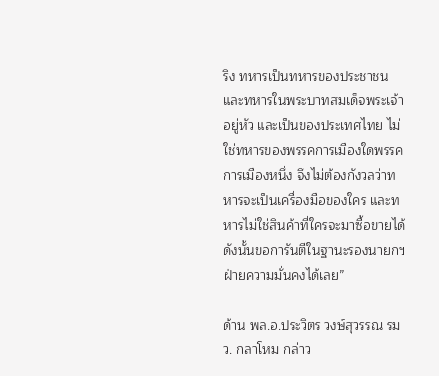ริง ทหารเป็นทหารของประชาชน และทหารในพระบาทสมเด็จพระเจ้าอยู่หัว และเป็นของประเทศไทย ไม่ใช่ทหารของพรรคการเมืองใดพรรคการเมืองหนึ่ง จึงไม่ต้องกังวลว่าทหารจะเป็นเครื่องมือของใคร และทหารไม่ใช่สินค้าที่ใครจะมาซื้อขายได้ ดังนั้นขอการันตีในฐานะรองนายกฯ ฝ่ายความมั่นคงได้เลย”

ด้าน พล.อ.ประวิตร วงษ์สุวรรณ รมว. กลาโหม กล่าว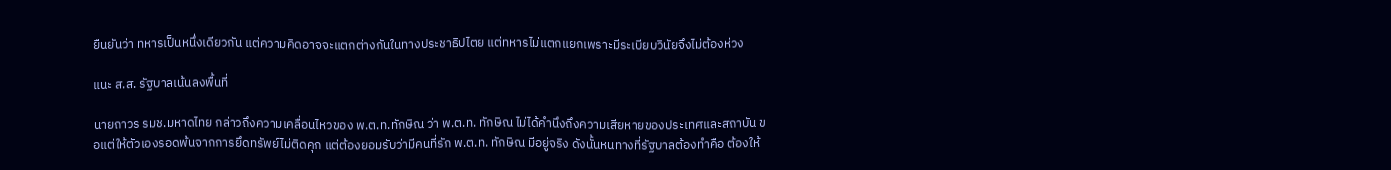ยืนยันว่า ทหารเป็นหนึ่งเดียวกัน แต่ความคิดอาจจะแตกต่างกันในทางประชาธิปไตย แต่ทหารไม่แตกแยกเพราะมีระเบียบวินัยจึงไม่ต้องห่วง

แนะ ส.ส. รัฐบาลเน้นลงพื้นที่

นายถาวร รมช.มหาดไทย กล่าวถึงความเคลื่อนไหวของ พ.ต.ท.ทักษิณ ว่า พ.ต.ท. ทักษิณ ไม่ได้คำนึงถึงความเสียหายของประเทศและสถาบัน ขอแต่ให้ตัวเองรอดพ้นจากการยึดทรัพย์ไม่ติดคุก แต่ต้องยอมรับว่ามีคนที่รัก พ.ต.ท. ทักษิณ มีอยู่จริง ดังนั้นหนทางที่รัฐบาลต้องทำคือ ต้องให้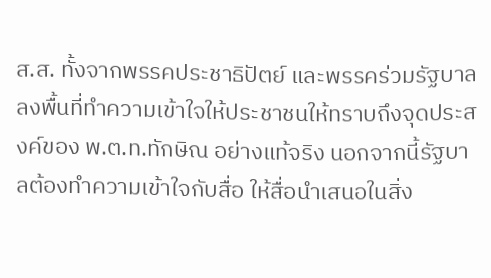ส.ส. ทั้งจากพรรคประชาธิปัตย์ และพรรคร่วมรัฐบาลลงพื้นที่ทำความเข้าใจให้ประชาชนให้ทราบถึงจุดประสงค์ของ พ.ต.ท.ทักษิณ อย่างแท้จริง นอกจากนี้รัฐบาลต้องทำความเข้าใจกับสื่อ ให้สื่อนำเสนอในสิ่ง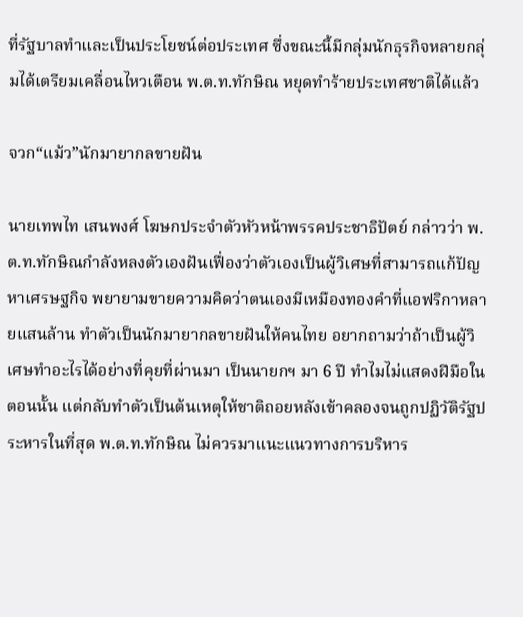ที่รัฐบาลทำและเป็นประโยชน์ต่อประเทศ ซึ่งขณะนี้มีกลุ่มนักธุรกิจหลายกลุ่มได้เตรียมเคลื่อนไหวเตือน พ.ต.ท.ทักษิณ หยุดทำร้ายประเทศชาติได้แล้ว

จวก“แม้ว”นักมายากลขายฝัน

นายเทพไท เสนพงศ์ โฆษกประจำตัวหัวหน้าพรรคประชาธิปัตย์ กล่าวว่า พ.ต.ท.ทักษิณกำลังหลงตัวเองฝันเฟื่องว่าตัวเองเป็นผู้วิเศษที่สามารถแก้ปัญหาเศรษฐกิจ พยายามขายความคิดว่าตนเองมีเหมืองทองคำที่แอฟริกาหลายแสนล้าน ทำตัวเป็นนักมายากลขายฝันให้คนไทย อยากถามว่าถ้าเป็นผู้วิเศษทำอะไรได้อย่างที่คุยที่ผ่านมา เป็นนายกฯ มา 6 ปี ทำไมไม่แสดงฝีมือในตอนนั้น แต่กลับทำตัวเป็นต้นเหตุให้ชาติถอยหลังเข้าคลองจนถูกปฏิวัติรัฐประหารในที่สุด พ.ต.ท.ทักษิณ ไม่ควรมาแนะแนวทางการบริหาร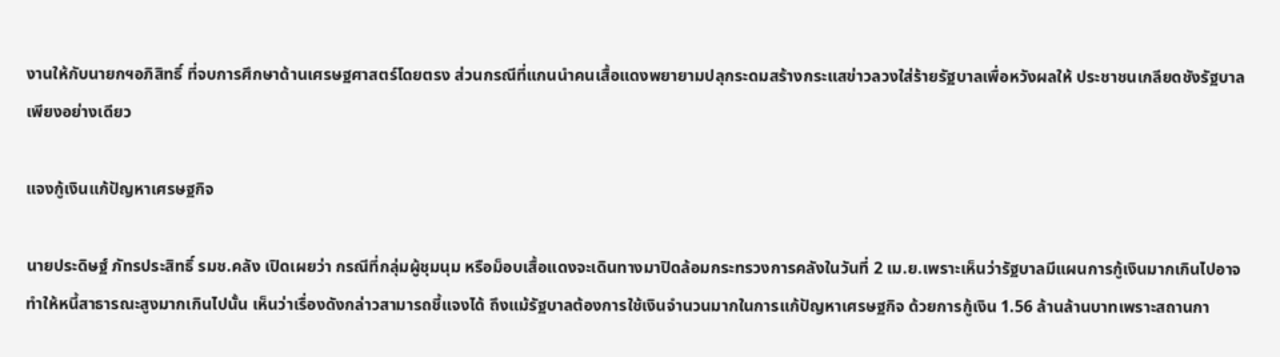งานให้กับนายกฯอภิสิทธิ์ ที่จบการศึกษาด้านเศรษฐศาสตร์โดยตรง ส่วนกรณีที่แกนนำคนเสื้อแดงพยายามปลุกระดมสร้างกระแสข่าวลวงใส่ร้ายรัฐบาลเพื่อหวังผลให้ ประชาชนเกลียดชังรัฐบาลเพียงอย่างเดียว

แจงกู้เงินแก้ปัญหาเศรษฐกิจ

นายประดิษฐ์ ภัทรประสิทธิ์ รมช.คลัง เปิดเผยว่า กรณีที่กลุ่มผู้ชุมนุม หรือม็อบเสื้อแดงจะเดินทางมาปิดล้อมกระทรวงการคลังในวันที่ 2 เม.ย.เพราะเห็นว่ารัฐบาลมีแผนการกู้เงินมากเกินไปอาจทำให้หนี้สาธารณะสูงมากเกินไปนั้น เห็นว่าเรื่องดังกล่าวสามารถชี้แจงได้ ถึงแม้รัฐบาลต้องการใช้เงินจำนวนมากในการแก้ปัญหาเศรษฐกิจ ด้วยการกู้เงิน 1.56 ล้านล้านบาทเพราะสถานกา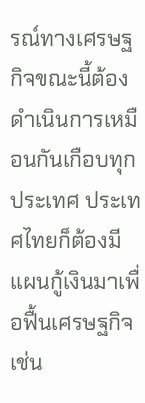รณ์ทางเศรษฐกิจขณะนี้ต้องดำเนินการเหมือนกันเกือบทุกประเทศ ประเทศไทยก็ต้องมีแผนกู้เงินมาเพื่อฟื้นเศรษฐกิจเช่น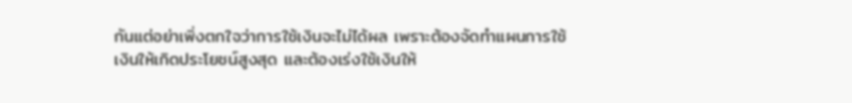กันแต่อย่าเพิ่งตกใจว่าการใช้เงินจะไม่ได้ผล เพราะต้องจัดทำแผนการใช้เงินให้เกิดประโยชน์สูงสุด และต้องเร่งใช้เงินให้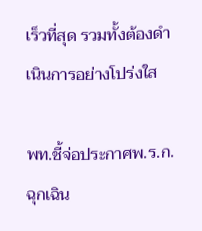เร็วที่สุด รวมทั้งต้องดำเนินการอย่างโปร่งใส

พท.ชี้จ่อประกาศพ.ร.ก.ฉุกเฉิน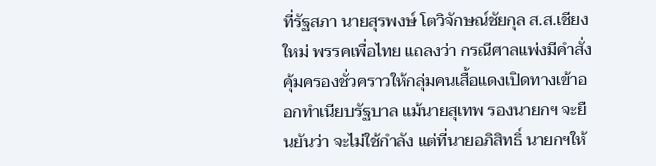ที่รัฐสภา นายสุรพงษ์ โตวิจักษณ์ชัยกุล ส.ส.เชียงใหม่ พรรคเพื่อไทย แถลงว่า กรณีศาลแพ่งมีคำสั่งคุ้มครองชั่วคราวให้กลุ่มคนเสื้อแดงเปิดทางเข้าออกทำเนียบรัฐบาล แม้นายสุเทพ รองนายกฯ จะยืนยันว่า จะไม่ใช้กำลัง แต่ที่นายอภิสิทธิ์ นายกฯให้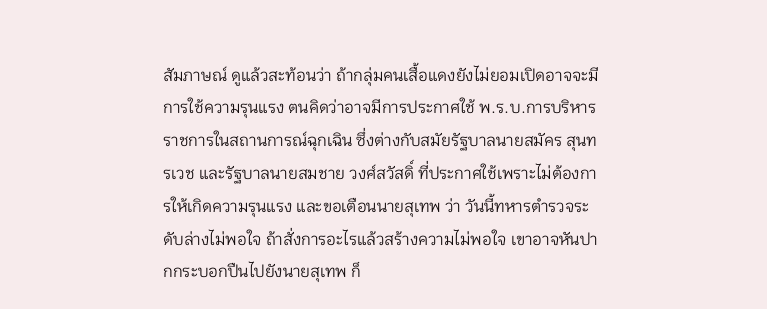สัมภาษณ์ ดูแล้วสะท้อนว่า ถ้ากลุ่มคนเสื้อแดงยังไม่ยอมเปิดอาจจะมีการใช้ความรุนแรง ตนคิดว่าอาจมีการประกาศใช้ พ.ร.บ.การบริหารราชการในสถานการณ์ฉุกเฉิน ซึ่งต่างกับสมัยรัฐบาลนายสมัคร สุนทรเวช และรัฐบาลนายสมชาย วงศ์สวัสดิ์ ที่ประกาศใช้เพราะไม่ต้องการให้เกิดความรุนแรง และขอเตือนนายสุเทพ ว่า วันนี้ทหารตำรวจระดับล่างไม่พอใจ ถ้าสั่งการอะไรแล้วสร้างความไม่พอใจ เขาอาจหันปากกระบอกปืนไปยังนายสุเทพ ก็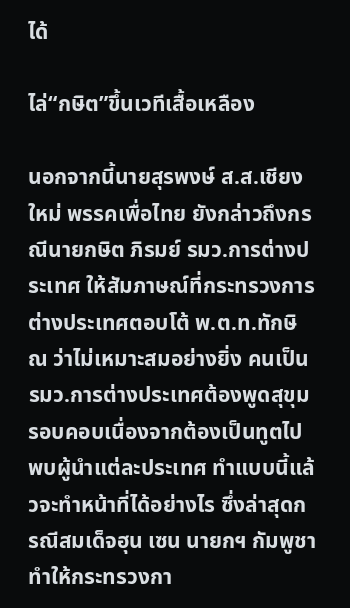ได้

ไล่“กษิต”ขึ้นเวทีเสื้อเหลือง

นอกจากนี้นายสุรพงษ์ ส.ส.เชียงใหม่ พรรคเพื่อไทย ยังกล่าวถึงกรณีนายกษิต ภิรมย์ รมว.การต่างประเทศ ให้สัมภาษณ์ที่กระทรวงการต่างประเทศตอบโต้ พ.ต.ท.ทักษิณ ว่าไม่เหมาะสมอย่างยิ่ง คนเป็น รมว.การต่างประเทศต้องพูดสุขุมรอบคอบเนื่องจากต้องเป็นทูตไปพบผู้นำแต่ละประเทศ ทำแบบนี้แล้วจะทำหน้าที่ได้อย่างไร ซึ่งล่าสุดกรณีสมเด็จฮุน เซน นายกฯ กัมพูชา ทำให้กระทรวงกา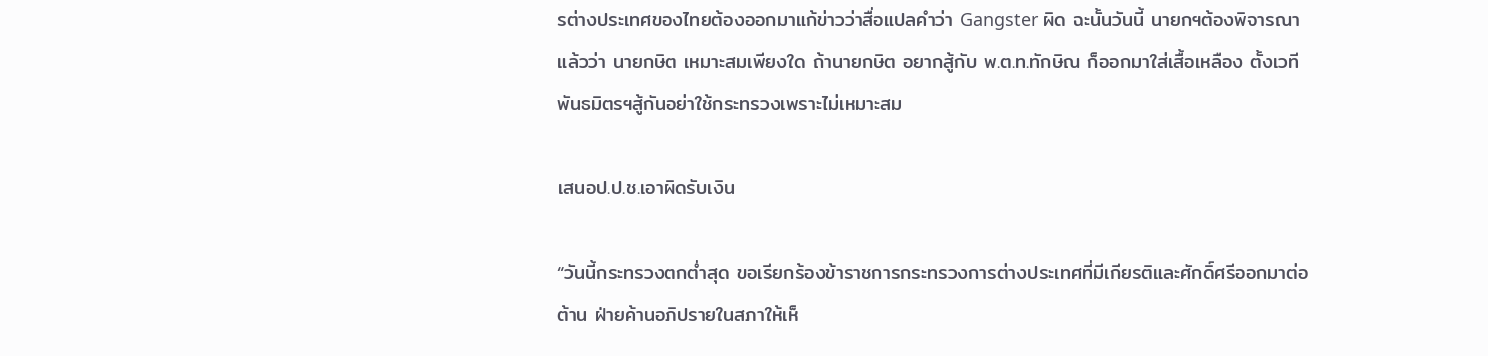รต่างประเทศของไทยต้องออกมาแก้ข่าวว่าสื่อแปลคำว่า Gangster ผิด ฉะนั้นวันนี้ นายกฯต้องพิจารณาแล้วว่า นายกษิต เหมาะสมเพียงใด ถ้านายกษิต อยากสู้กับ พ.ต.ท.ทักษิณ ก็ออกมาใส่เสื้อเหลือง ตั้งเวทีพันธมิตรฯสู้กันอย่าใช้กระทรวงเพราะไม่เหมาะสม

เสนอป.ป.ช.เอาผิดรับเงิน

“วันนี้กระทรวงตกต่ำสุด ขอเรียกร้องข้าราชการกระทรวงการต่างประเทศที่มีเกียรติและศักดิ์ศรีออกมาต่อต้าน ฝ่ายค้านอภิปรายในสภาให้เห็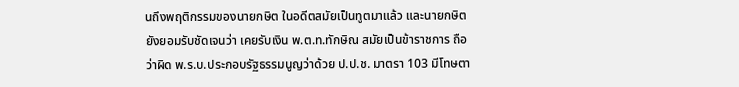นถึงพฤติกรรมของนายกษิต ในอดีตสมัยเป็นทูตมาแล้ว และนายกษิต ยังยอมรับชัดเจนว่า เคยรับเงิน พ.ต.ท.ทักษิณ สมัยเป็นข้าราชการ ถือว่าผิด พ.ร.บ.ประกอบรัฐธรรมนูญว่าด้วย ป.ป.ช. มาตรา 103 มีโทษตา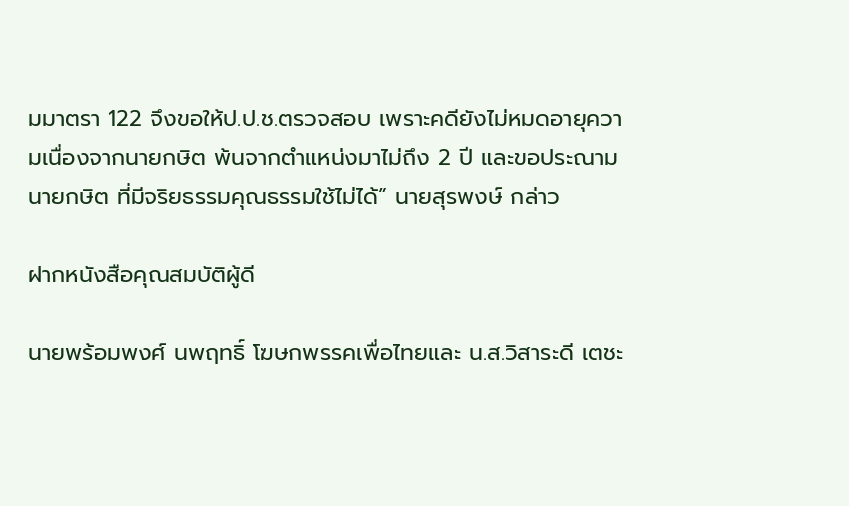มมาตรา 122 จึงขอให้ป.ป.ช.ตรวจสอบ เพราะคดียังไม่หมดอายุความเนื่องจากนายกษิต พ้นจากตำแหน่งมาไม่ถึง 2 ปี และขอประณามนายกษิต ที่มีจริยธรรมคุณธรรมใช้ไม่ได้” นายสุรพงษ์ กล่าว

ฝากหนังสือคุณสมบัติผู้ดี

นายพร้อมพงศ์ นพฤทธิ์ โฆษกพรรคเพื่อไทยและ น.ส.วิสาระดี เตชะ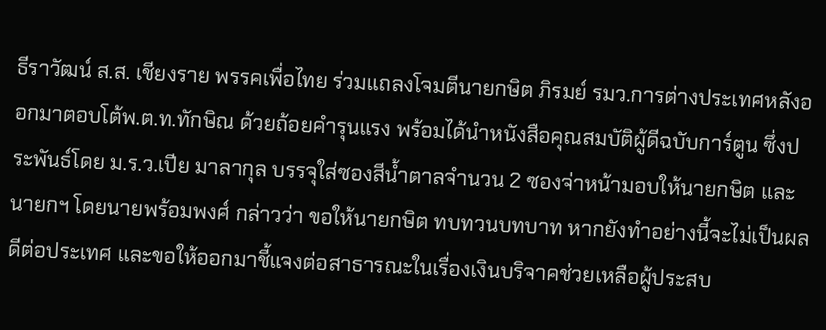ธีราวัฒน์ ส.ส. เชียงราย พรรคเพื่อไทย ร่วมแถลงโจมตีนายกษิต ภิรมย์ รมว.การต่างประเทศหลังออกมาตอบโต้พ.ต.ท.ทักษิณ ด้วยถ้อยคำรุนแรง พร้อมได้นำหนังสือคุณสมบัติผู้ดีฉบับการ์ตูน ซึ่งประพันธ์โดย ม.ร.ว.เปีย มาลากุล บรรจุใส่ซองสีน้ำตาลจำนวน 2 ซองจ่าหน้ามอบให้นายกษิต และนายกฯ โดยนายพร้อมพงศ์ กล่าวว่า ขอให้นายกษิต ทบทวนบทบาท หากยังทำอย่างนี้จะไม่เป็นผลดีต่อประเทศ และขอให้ออกมาชี้แจงต่อสาธารณะในเรื่องเงินบริจาคช่วยเหลือผู้ประสบ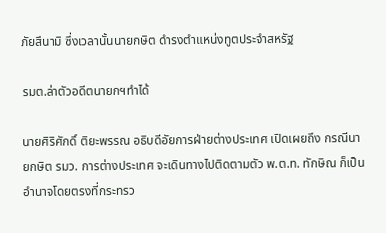ภัยสึนามิ ซึ่งเวลานั้นนายกษิต ดำรงตำแหน่งทูตประจำสหรัฐ

รมต.ล่าตัวอดีตนายกฯทำได้

นายศิริศักดิ์ ติยะพรรณ อธิบดีอัยการฝ่ายต่างประเทศ เปิดเผยถึง กรณีนายกษิต รมว. การต่างประเทศ จะเดินทางไปติดตามตัว พ.ต.ท. ทักษิณ ก็เป็นอำนาจโดยตรงที่กระทรว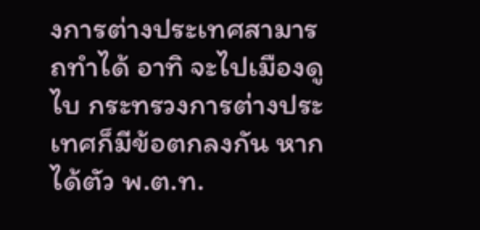งการต่างประเทศสามารถทำได้ อาทิ จะไปเมืองดูไบ กระทรวงการต่างประเทศก็มีข้อตกลงกัน หากได้ตัว พ.ต.ท.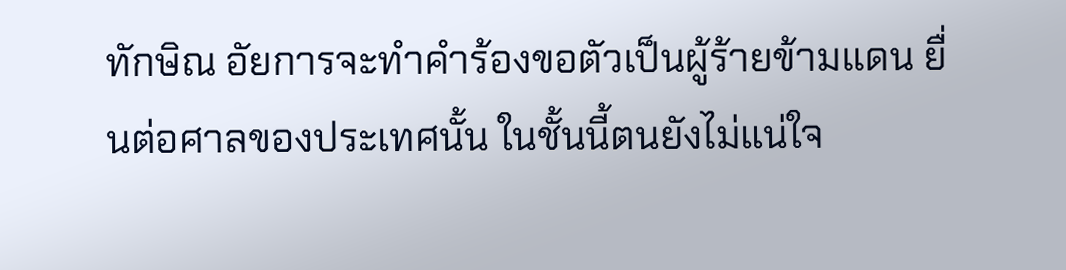ทักษิณ อัยการจะทำคำร้องขอตัวเป็นผู้ร้ายข้ามแดน ยื่นต่อศาลของประเทศนั้น ในชั้นนี้ตนยังไม่แน่ใจ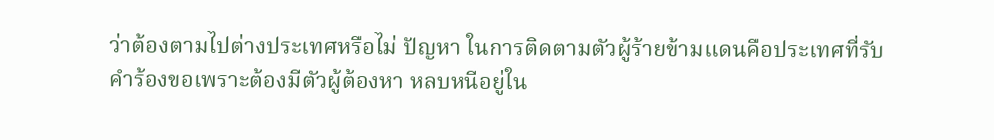ว่าต้องตามไปต่างประเทศหรือไม่ ปัญหา ในการติดตามตัวผู้ร้ายข้ามแดนคือประเทศที่รับคำร้องขอเพราะต้องมีตัวผู้ต้องหา หลบหนีอยู่ใน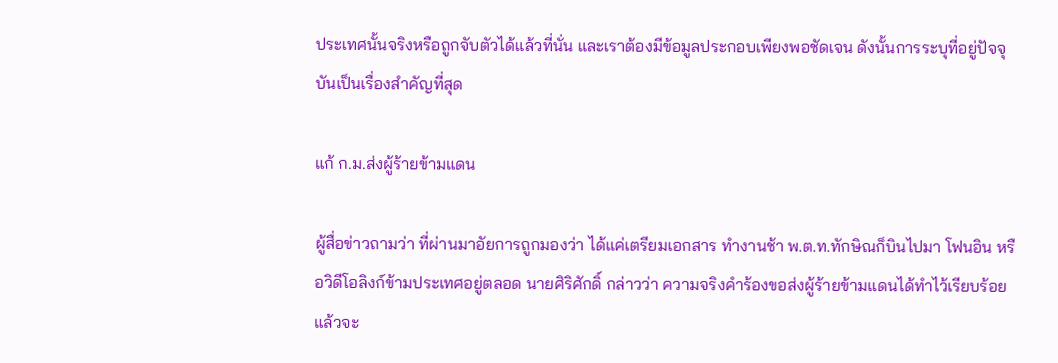ประเทศนั้นจริงหรือถูกจับตัวได้แล้วที่นั่น และเราต้องมีข้อมูลประกอบเพียงพอชัดเจน ดังนั้นการระบุที่อยู่ปัจจุบันเป็นเรื่องสำคัญที่สุด

แก้ ก.ม.ส่งผู้ร้ายข้ามแดน

ผู้สื่อข่าวถามว่า ที่ผ่านมาอัยการถูกมองว่า ได้แค่เตรียมเอกสาร ทำงานช้า พ.ต.ท.ทักษิณก็บินไปมา โฟนอิน หรือวิดีโอลิงก์ข้ามประเทศอยู่ตลอด นายศิริศักดิ์ กล่าวว่า ความจริงคำร้องขอส่งผู้ร้ายข้ามแดนได้ทำไว้เรียบร้อยแล้วจะ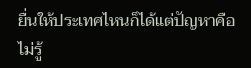ยื่นให้ประเทศไหนก็ได้แต่ปัญหาคือไม่รู้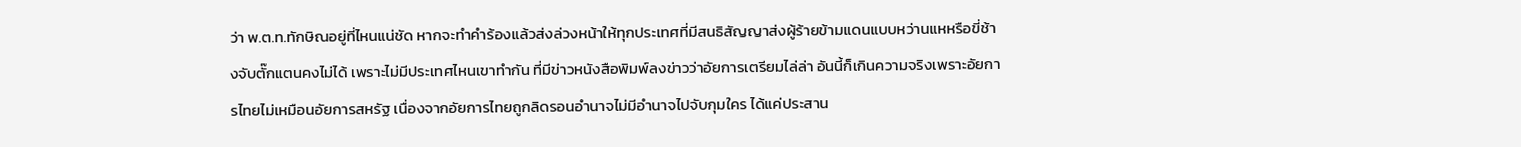ว่า พ.ต.ท.ทักษิณอยู่ที่ไหนแน่ชัด หากจะทำคำร้องแล้วส่งล่วงหน้าให้ทุกประเทศที่มีสนธิสัญญาส่งผู้ร้ายข้ามแดนแบบหว่านแหหรือขี่ช้างจับตั๊กแตนคงไม่ได้ เพราะไม่มีประเทศไหนเขาทำกัน ที่มีข่าวหนังสือพิมพ์ลงข่าวว่าอัยการเตรียมไล่ล่า อันนี้ก็เกินความจริงเพราะอัยการไทยไม่เหมือนอัยการสหรัฐ เนื่องจากอัยการไทยถูกลิดรอนอำนาจไม่มีอำนาจไปจับกุมใคร ได้แค่ประสาน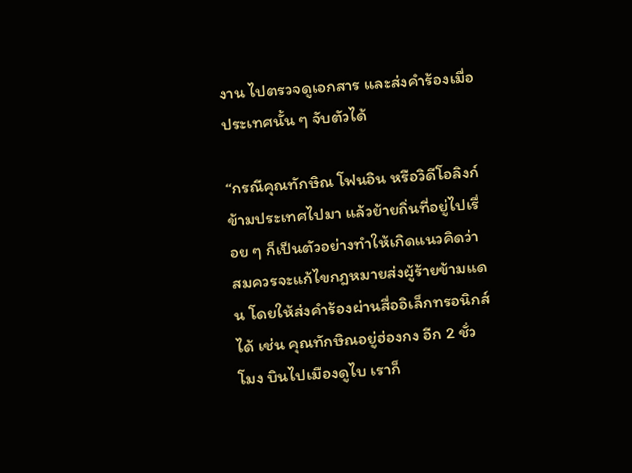งาน ไปตรวจดูเอกสาร และส่งคำร้องเมื่อประเทศนั้น ๆ จับตัวได้

“กรณีคุณทักษิณ โฟนอิน หรือวิดีโอลิงก์ข้ามประเทศไปมา แล้วย้ายถิ่นที่อยู่ไปเรื่อย ๆ ก็เป็นตัวอย่างทำให้เกิดแนวคิดว่าสมควรจะแก้ไขกฎหมายส่งผู้ร้ายข้ามแดน โดยให้ส่งคำร้องผ่านสื่ออิเล็กทรอนิกส์ได้ เช่น คุณทักษิณอยู่ฮ่องกง อีก 2 ชั่วโมง บินไปเมืองดูไบ เราก็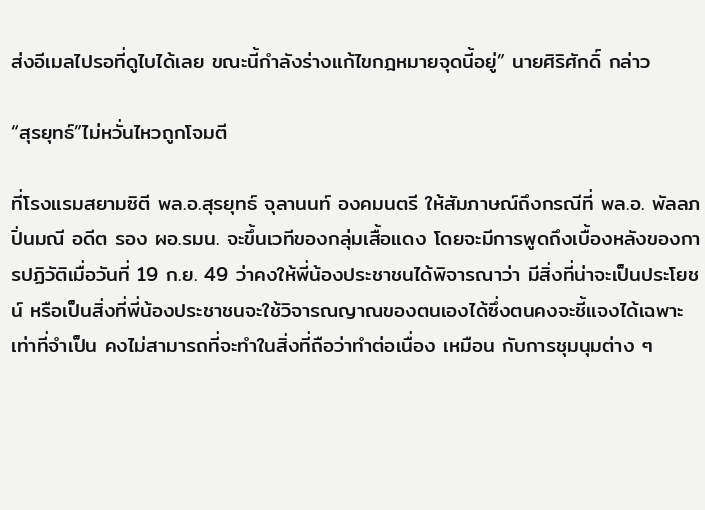ส่งอีเมลไปรอที่ดูไบได้เลย ขณะนี้กำลังร่างแก้ไขกฎหมายจุดนี้อยู่” นายศิริศักดิ์ กล่าว

“สุรยุทธ์”ไม่หวั่นไหวถูกโจมตี

ที่โรงแรมสยามซิตี พล.อ.สุรยุทธ์ จุลานนท์ องคมนตรี ให้สัมภาษณ์ถึงกรณีที่ พล.อ. พัลลภ ปิ่นมณี อดีต รอง ผอ.รมน. จะขึ้นเวทีของกลุ่มเสื้อแดง โดยจะมีการพูดถึงเบื้องหลังของการปฏิวัติเมื่อวันที่ 19 ก.ย. 49 ว่าคงให้พี่น้องประชาชนได้พิจารณาว่า มีสิ่งที่น่าจะเป็นประโยชน์ หรือเป็นสิ่งที่พี่น้องประชาชนจะใช้วิจารณญาณของตนเองได้ซึ่งตนคงจะชี้แจงได้เฉพาะเท่าที่จำเป็น คงไม่สามารถที่จะทำในสิ่งที่ถือว่าทำต่อเนื่อง เหมือน กับการชุมนุมต่าง ๆ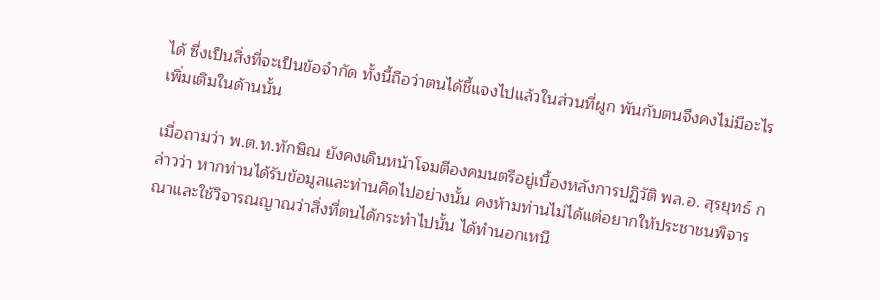ได้ ซึ่งเป็นสิ่งที่จะเป็นข้อจำกัด ทั้งนี้ถือว่าตนได้ชี้แจงไปแล้วในส่วนที่ผูก พันกับตนจึงคงไม่มีอะไรเพิ่มเติมในด้านนั้น

เมื่อถามว่า พ.ต.ท.ทักษิณ ยังคงเดินหน้าโจมตีองคมนตรีอยู่เบื้องหลังการปฏิวัติ พล.อ. สุรยุทธ์ กล่าวว่า หากท่านได้รับข้อมูลและท่านคิดไปอย่างนั้น คงห้ามท่านไม่ได้แต่อยากให้ประชาชนพิจารณาและใช้วิจารณญาณว่าสิ่งที่ตนได้กระทำไปนั้น ได้ทำนอกเหนื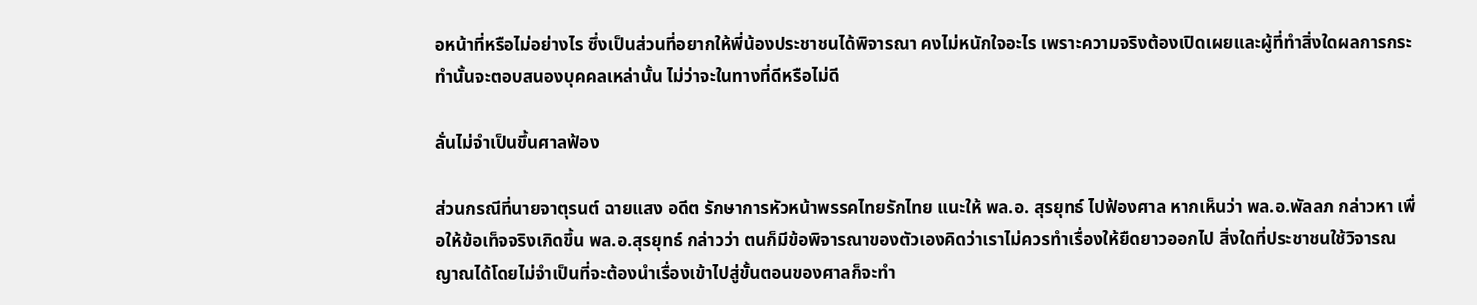อหน้าที่หรือไม่อย่างไร ซึ่งเป็นส่วนที่อยากให้พี่น้องประชาชนได้พิจารณา คงไม่หนักใจอะไร เพราะความจริงต้องเปิดเผยและผู้ที่ทำสิ่งใดผลการกระทำนั้นจะตอบสนองบุคคลเหล่านั้น ไม่ว่าจะในทางที่ดีหรือไม่ดี

ลั่นไม่จำเป็นขึ้นศาลฟ้อง

ส่วนกรณีที่นายจาตุรนต์ ฉายแสง อดีต รักษาการหัวหน้าพรรคไทยรักไทย แนะให้ พล.อ. สุรยุทธ์ ไปฟ้องศาล หากเห็นว่า พล.อ.พัลลภ กล่าวหา เพื่อให้ข้อเท็จจริงเกิดขึ้น พล.อ.สุรยุทธ์ กล่าวว่า ตนก็มีข้อพิจารณาของตัวเองคิดว่าเราไม่ควรทำเรื่องให้ยืดยาวออกไป สิ่งใดที่ประชาชนใช้วิจารณญาณได้โดยไม่จำเป็นที่จะต้องนำเรื่องเข้าไปสู่ขั้นตอนของศาลก็จะทำ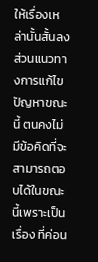ให้เรื่องเหล่านั้นสั้นลง ส่วนแนวทางการแก้ไขปัญหาขณะนี้ ตนคงไม่มีข้อคิดที่จะสามารถตอบได้ในขณะนี้เพราะเป็นเรื่อง ที่ค่อน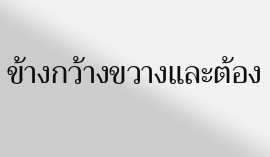ข้างกว้างขวางและต้อง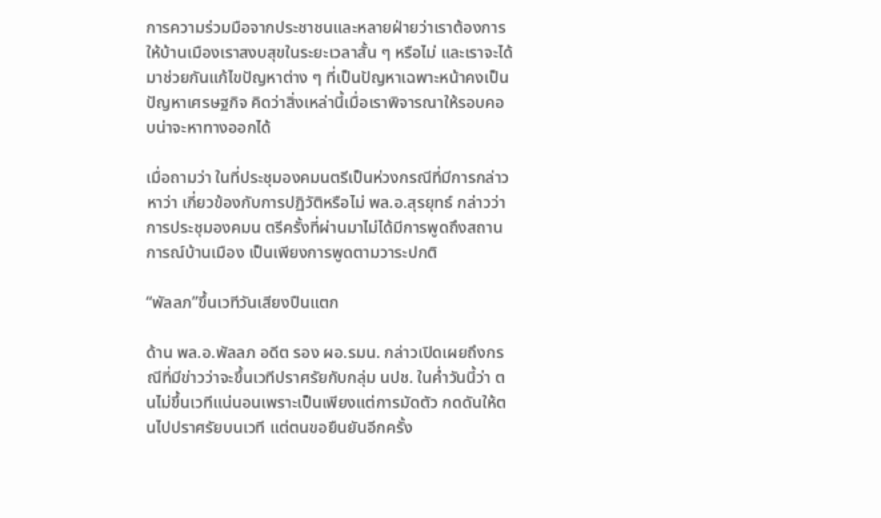การความร่วมมือจากประชาชนและหลายฝ่ายว่าเราต้องการให้บ้านเมืองเราสงบสุขในระยะเวลาสั้น ๆ หรือไม่ และเราจะได้มาช่วยกันแก้ไขปัญหาต่าง ๆ ที่เป็นปัญหาเฉพาะหน้าคงเป็นปัญหาเศรษฐกิจ คิดว่าสิ่งเหล่านี้เมื่อเราพิจารณาให้รอบคอบน่าจะหาทางออกได้

เมื่อถามว่า ในที่ประชุมองคมนตรีเป็นห่วงกรณีที่มีการกล่าวหาว่า เกี่ยวข้องกับการปฏิวัติหรือไม่ พล.อ.สุรยุทธ์ กล่าวว่า การประชุมองคมน ตรีครั้งที่ผ่านมาไม่ได้มีการพูดถึงสถานการณ์บ้านเมือง เป็นเพียงการพูดตามวาระปกติ

“พัลลภ”ขึ้นเวทีวันเสียงปืนแตก

ด้าน พล.อ.พัลลภ อดีต รอง ผอ.รมน. กล่าวเปิดเผยถึงกรณีที่มีข่าวว่าจะขึ้นเวทีปราศรัยกับกลุ่ม นปช. ในค่ำวันนี้ว่า ตนไม่ขึ้นเวทีแน่นอนเพราะเป็นเพียงแต่การมัดตัว กดดันให้ตนไปปราศรัยบนเวที แต่ตนขอยืนยันอีกครั้ง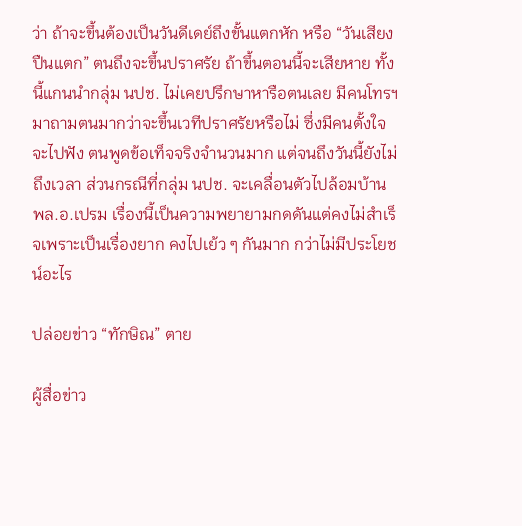ว่า ถ้าจะขึ้นต้องเป็นวันดีเดย์ถึงขั้นแตกหัก หรือ “วันเสียงปืนแตก” ตนถึงจะขึ้นปราศรัย ถ้าขึ้นตอนนี้จะเสียหาย ทั้งนี้แกนนำกลุ่ม นปช. ไม่เคยปรึกษาหารือตนเลย มีคนโทรฯมาถามตนมากว่าจะขึ้นเวทีปราศรัยหรือไม่ ซึ่งมีคนตั้งใจจะไปฟัง ตนพูดข้อเท็จจริงจำนวนมาก แต่จนถึงวันนี้ยังไม่ถึงเวลา ส่วนกรณีที่กลุ่ม นปช. จะเคลื่อนตัวไปล้อมบ้าน พล.อ.เปรม เรื่องนี้เป็นความพยายามกดดันแต่คงไม่สำเร็จเพราะเป็นเรื่องยาก คงไปเย้ว ๆ กันมาก กว่าไม่มีประโยชน์อะไร

ปล่อยข่าว “ทักษิณ” ตาย

ผู้สื่อข่าว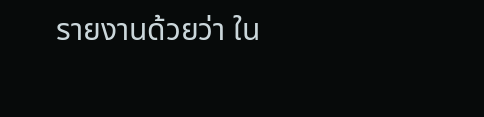รายงานด้วยว่า ใน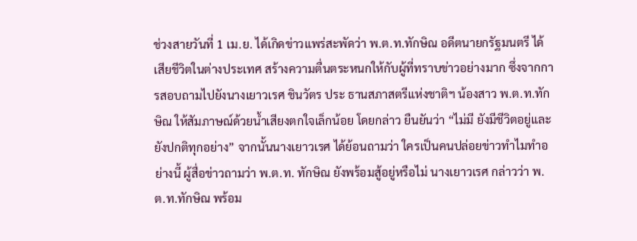ช่วงสายวันที่ 1 เม.ย. ได้เกิดข่าวแพร่สะพัดว่า พ.ต.ท.ทักษิณ อดีตนายกรัฐมนตรี ได้เสียชีวิตในต่างประเทศ สร้างความตื่นตระหนกให้กับผู้ที่ทราบข่าวอย่างมาก ซึ่งจากการสอบถามไปยังนางเยาวเรศ ชินวัตร ประ ธานสภาสตรีแห่งชาติฯ น้องสาว พ.ต.ท.ทักษิณ ให้สัมภาษณ์ด้วยน้ำเสียงตกใจเล็กน้อย โดยกล่าว ยืนยันว่า “ไม่มี ยังมีชีวิตอยู่และยังปกติทุกอย่าง” จากนั้นนางเยาวเรศ ได้ย้อนถามว่า ใครเป็นคนปล่อยข่าวทำไมทำอย่างนี้ ผู้สื่อข่าวถามว่า พ.ต.ท. ทักษิณ ยังพร้อมสู้อยู่หรือไม่ นางเยาวเรศ กล่าวว่า พ.ต.ท.ทักษิณ พร้อม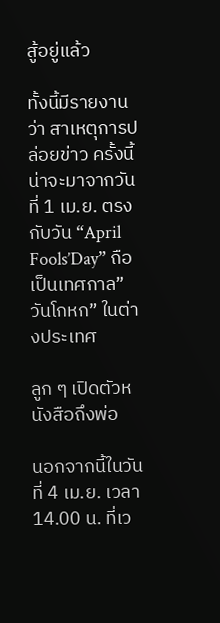สู้อยู่แล้ว

ทั้งนี้มีรายงานว่า สาเหตุการปล่อยข่าว ครั้งนี้น่าจะมาจากวันที่ 1 เม.ย. ตรงกับวัน “April Fools’Day” ถือเป็นเทศกาล” วันโกหก” ในต่างประเทศ

ลูก ๆ เปิดตัวหนังสือถึงพ่อ

นอกจากนี้ในวันที่ 4 เม.ย. เวลา 14.00 น. ที่เว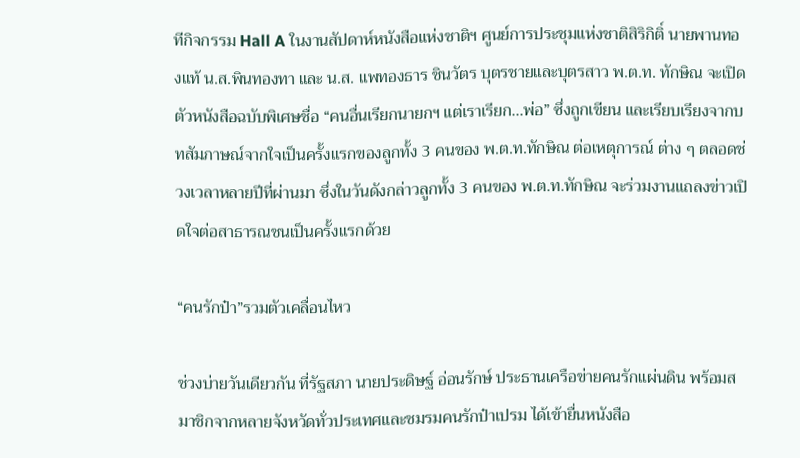ทีกิจกรรม Hall A ในงานสัปดาห์หนังสือแห่งชาติฯ ศูนย์การประชุมแห่งชาติสิริกิติ์ นายพานทองแท้ น.ส.พินทองทา และ น.ส. แพทองธาร ชินวัตร บุตรชายและบุตรสาว พ.ต.ท. ทักษิณ จะเปิดตัวหนังสือฉบับพิเศษชื่อ “คนอื่นเรียกนายกฯ แต่เราเรียก...พ่อ” ซึ่งถูกเขียน และเรียบเรียงจากบทสัมภาษณ์จากใจเป็นครั้งแรกของลูกทั้ง 3 คนของ พ.ต.ท.ทักษิณ ต่อเหตุการณ์ ต่าง ๆ ตลอดช่วงเวลาหลายปีที่ผ่านมา ซึ่งในวันดังกล่าวลูกทั้ง 3 คนของ พ.ต.ท.ทักษิณ จะร่วมงานแถลงข่าวเปิดใจต่อสาธารณชนเป็นครั้งแรกด้วย

“คนรักป๋า”รวมตัวเคลื่อนไหว

ช่วงบ่ายวันเดียวกัน ที่รัฐสภา นายประดิษฐ์ อ่อนรักษ์ ประธานเครือข่ายคนรักแผ่นดิน พร้อมสมาชิกจากหลายจังหวัดทั่วประเทศและชมรมคนรักป๋าเปรม ได้เข้ายื่นหนังสือ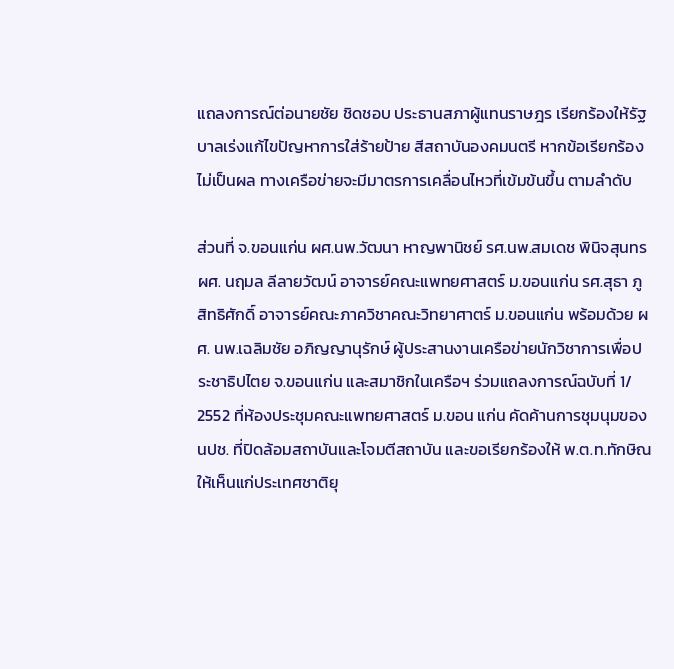แถลงการณ์ต่อนายชัย ชิดชอบ ประธานสภาผู้แทนราษฎร เรียกร้องให้รัฐบาลเร่งแก้ไขปัญหาการใส่ร้ายป้าย สีสถาบันองคมนตรี หากข้อเรียกร้องไม่เป็นผล ทางเครือข่ายจะมีมาตรการเคลื่อนไหวที่เข้มข้นขึ้น ตามลำดับ

ส่วนที่ จ.ขอนแก่น ผศ.นพ.วัฒนา หาญพานิชย์ รศ.นพ.สมเดช พินิจสุนทร ผศ. นฤมล ลีลายวัฒน์ อาจารย์คณะแพทยศาสตร์ ม.ขอนแก่น รศ.สุธา ภูสิทธิศักดิ์ อาจารย์คณะภาควิชาคณะวิทยาศาตร์ ม.ขอนแก่น พร้อมด้วย ผศ. นพ.เฉลิมชัย อภิญญานุรักษ์ ผู้ประสานงานเครือข่ายนักวิชาการเพื่อประชาธิปไตย จ.ขอนแก่น และสมาชิกในเครือฯ ร่วมแถลงการณ์ฉบับที่ 1/ 2552 ที่ห้องประชุมคณะแพทยศาสตร์ ม.ขอน แก่น คัดค้านการชุมนุมของ นปช. ที่ปิดล้อมสถาบันและโจมตีสถาบัน และขอเรียกร้องให้ พ.ต.ท.ทักษิณ ให้เห็นแก่ประเทศชาติยุ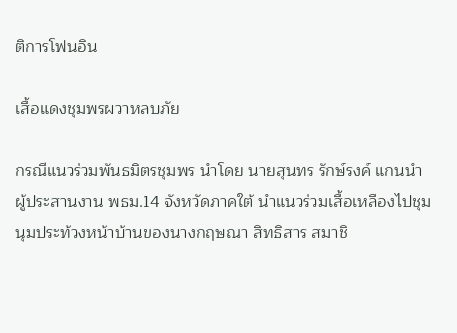ติการโฟนอิน

เสื้อแดงชุมพรผวาหลบภัย

กรณีแนวร่วมพันธมิตรชุมพร นำโดย นายสุนทร รักษ์รงค์ แกนนำ ผู้ประสานงาน พธม.14 จังหวัดภาคใต้ นำแนวร่วมเสื้อเหลืองไปชุมนุมประท้วงหน้าบ้านของนางกฤษณา สิทธิสาร สมาชิ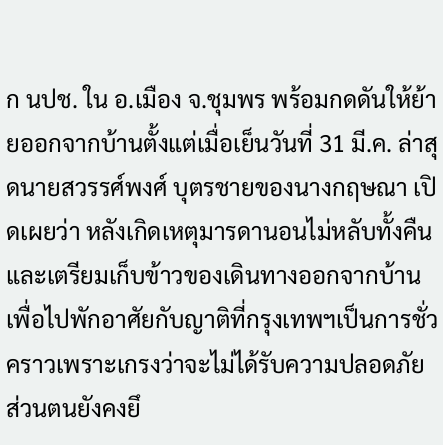ก นปช. ใน อ.เมือง จ.ชุมพร พร้อมกดดันให้ย้ายออกจากบ้านตั้งแต่เมื่อเย็นวันที่ 31 มี.ค. ล่าสุดนายสวรรศ์พงศ์ บุตรชายของนางกฤษณา เปิดเผยว่า หลังเกิดเหตุมารดานอนไม่หลับทั้งคืนและเตรียมเก็บข้าวของเดินทางออกจากบ้านเพื่อไปพักอาศัยกับญาติที่กรุงเทพฯเป็นการชั่วคราวเพราะเกรงว่าจะไม่ได้รับความปลอดภัย ส่วนตนยังคงยึ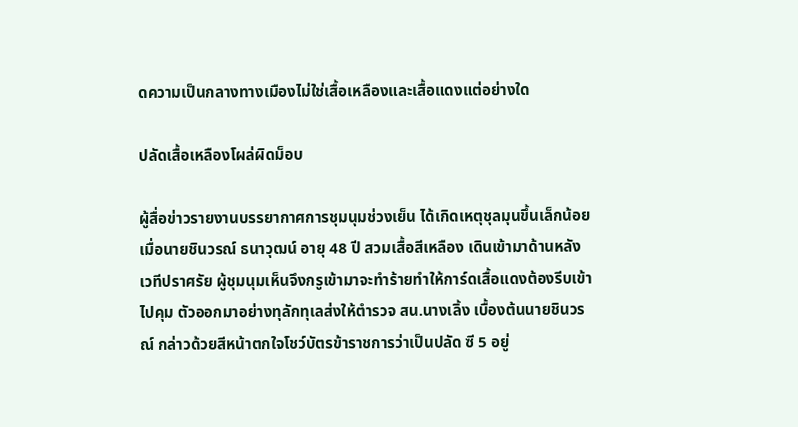ดความเป็นกลางทางเมืองไม่ใช่เสื้อเหลืองและเสื้อแดงแต่อย่างใด

ปลัดเสื้อเหลืองโผล่ผิดม็อบ

ผู้สื่อข่าวรายงานบรรยากาศการชุมนุมช่วงเย็น ได้เกิดเหตุชุลมุนขึ้นเล็กน้อยเมื่อนายชินวรณ์ ธนาวุฒน์ อายุ 48 ปี สวมเสื้อสีเหลือง เดินเข้ามาด้านหลังเวทีปราศรัย ผู้ชุมนุมเห็นจึงกรูเข้ามาจะทำร้ายทำให้การ์ดเสื้อแดงต้องรีบเข้าไปคุม ตัวออกมาอย่างทุลักทุเลส่งให้ตำรวจ สน.นางเลิ้ง เบื้องต้นนายชินวรณ์ กล่าวด้วยสีหน้าตกใจโชว์บัตรข้าราชการว่าเป็นปลัด ซี 5 อยู่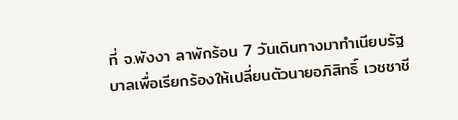ที่ จ.พังงา ลาพักร้อน 7 วันเดินทางมาทำเนียบรัฐบาลเพื่อเรียกร้องให้เปลี่ยนตัวนายอภิสิทธิ์ เวชชาชี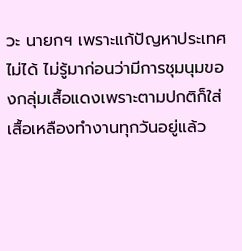วะ นายกฯ เพราะแก้ปัญหาประเทศไม่ได้ ไม่รู้มาก่อนว่ามีการชุมนุมของกลุ่มเสื้อแดงเพราะตามปกติก็ใส่เสื้อเหลืองทำงานทุกวันอยู่แล้ว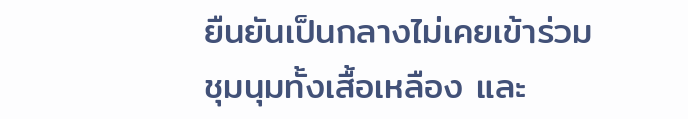ยืนยันเป็นกลางไม่เคยเข้าร่วมชุมนุมทั้งเสื้อเหลือง และ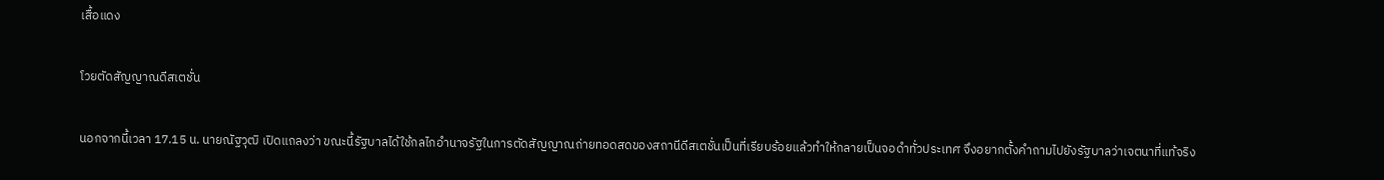เสื้อแดง

โวยตัดสัญญาณดีสเตชั่น

นอกจากนี้เวลา 17.15 น. นายณัฐวุฒิ เปิดแถลงว่า ขณะนี้รัฐบาลได้ใช้กลไกอำนาจรัฐในการตัดสัญญาณถ่ายทอดสดของสถานีดีสเตชั่นเป็นที่เรียบร้อยแล้วทำให้กลายเป็นจอดำทั่วประเทศ จึงอยากตั้งคำถามไปยังรัฐบาลว่าเจตนาที่แท้จริง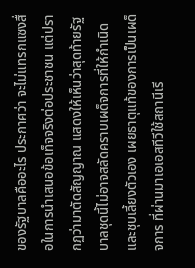ของรัฐบาลคืออะไร ประกาศว่า จะไม่แทรกแซงสื่อในการนำเสนอข้อเท็จจริงต่อประชาชน แต่ปรากฏว่ามาตัดสัญญาณ แสดงให้เห็นว่าสุดท้ายรัฐบาลชุดนี้ไม่อาจสลัดคราบเผด็จการที่ให้กำเนิดและชุบเลี้ยงตัวเอง เผยธาตุแท้ของการเป็นเผด็จการ ที่ผ่านมาเอเอสทีวีใช้สถานีเรี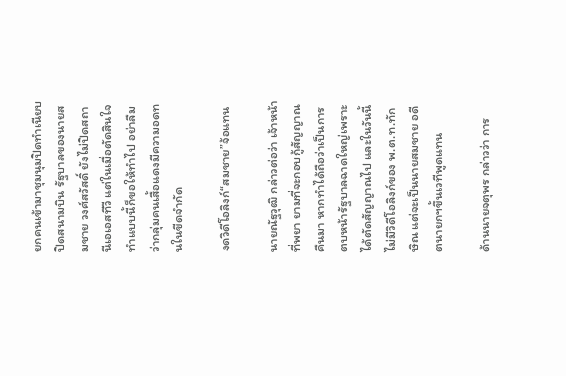ยกคนเข้ามาชุมนุมปิดทำเนียบ ปิดสนามบิน รัฐบาลของนายสมชาย วงศ์สวัสดิ์ ยังไม่ปิดสถานีเอเอสทีวี แต่ในเมื่อตัดสินใจทำแบบนี้ก็ขอให้ทำไป อย่าลืมว่ากลุ่มคนเสื้อแดงมีความอดทนในขีดจำกัด

งดวิดีโอลิงก์“สมชาย”จ้อแทน

นายณัฐวุฒิ กล่าวต่อว่า เจ้าหน้าที่พยา ยามที่จะกอบกู้สัญญาณคืนมา หากทำได้ถือว่าเป็นการตบหน้ารัฐบาลฉาดใหญ่เพราะได้ตัดสัญญาณไป และในวันนี้ไม่มีวิดีโอลิงก์ของ พ.ต.ท.ทักษิณ แต่จะเป็นนายสมชาย อดีตนายกฯขึ้นเวทีพูดแทน

ด้านนายจตุพร กล่าวว่า การ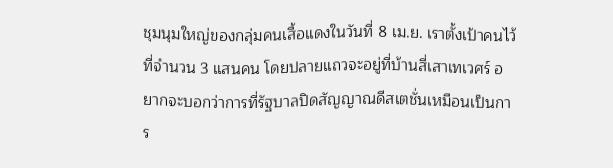ชุมนุมใหญ่ของกลุ่มคนเสื้อแดงในวันที่ 8 เม.ย. เราตั้งเป้าคนไว้ที่จำนวน 3 แสนคน โดยปลายแถวจะอยู่ที่บ้านสี่เสาเทเวศร์ อยากจะบอกว่าการที่รัฐบาลปิดสัญญาณดีสเตชั่นเหมือนเป็นการ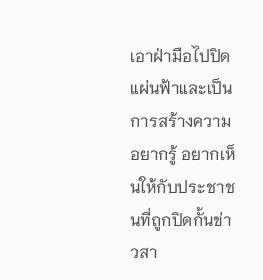เอาฝ่ามือไปปิดแผ่นฟ้าและเป็นการสร้างความอยากรู้ อยากเห็นให้กับประชาชนที่ถูกปิดกั้นข่าวสา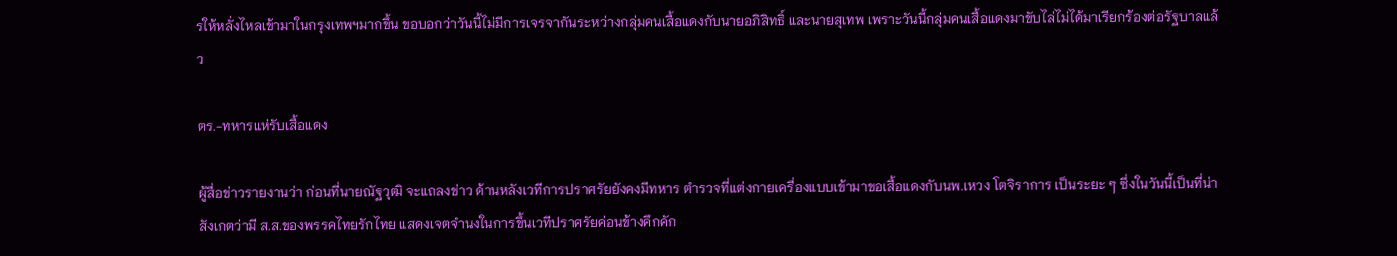รให้หลั่งไหลเข้ามาในกรุงเทพฯมากขึ้น ขอบอกว่าวันนี้ไม่มีการเจรจากันระหว่างกลุ่มคนเสื้อแดงกับนายอภิสิทธิ์ และนายสุเทพ เพราะวันนี้กลุ่มคนเสื้อแดงมาขับไล่ไม่ได้มาเรียกร้องต่อรัฐบาลแล้ว

ตร.-ทหารแห่รับเสื้อแดง

ผู้สื่อข่าวรายงานว่า ก่อนที่นายณัฐวุฒิ จะแถลงข่าว ด้านหลังเวทีการปราศรัยยังคงมีทหาร ตำรวจที่แต่งกายเครื่องแบบเข้ามาขอเสื้อแดงกับนพ.เหวง โตจิราการ เป็นระยะ ๆ ซึ่งในวันนี้เป็นที่น่าสังเกตว่ามี ส.ส.ของพรรคไทยรักไทย แสดงเจตจำนงในการขึ้นเวทีปราศรัยค่อนข้างคึกคัก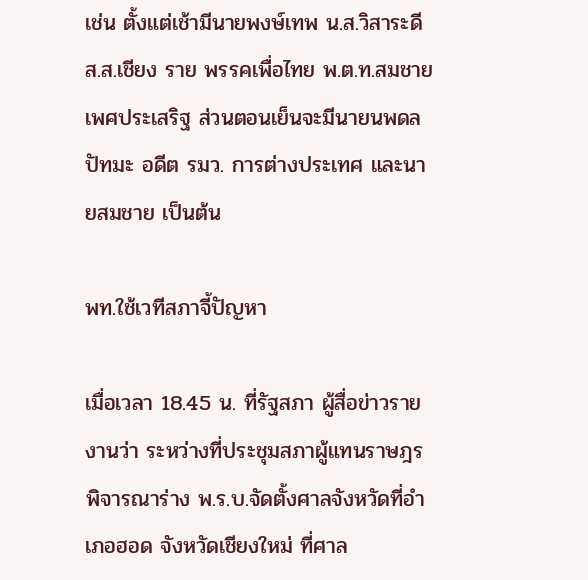เช่น ตั้งแต่เช้ามีนายพงษ์เทพ น.ส.วิสาระดี ส.ส.เชียง ราย พรรคเพื่อไทย พ.ต.ท.สมชาย เพศประเสริฐ ส่วนตอนเย็นจะมีนายนพดล ปัทมะ อดีต รมว. การต่างประเทศ และนายสมชาย เป็นต้น

พท.ใช้เวทีสภาจี้ปัญหา

เมื่อเวลา 18.45 น. ที่รัฐสภา ผู้สื่อข่าวรายงานว่า ระหว่างที่ประชุมสภาผู้แทนราษฎร พิจารณาร่าง พ.ร.บ.จัดตั้งศาลจังหวัดที่อำเภอฮอด จังหวัดเชียงใหม่ ที่ศาล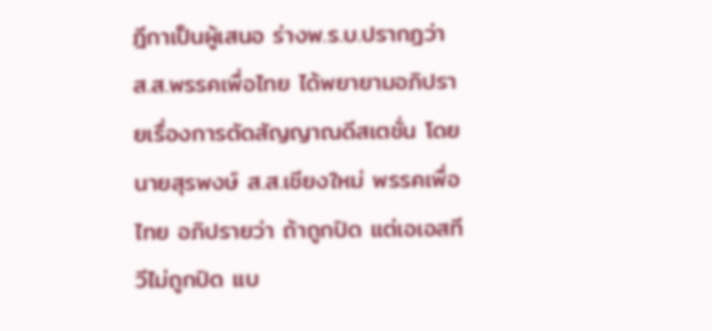ฎีกาเป็นผู้เสนอ ร่างพ.ร.บ.ปรากฏว่า ส.ส.พรรคเพื่อไทย ได้พยายามอภิปรายเรื่องการตัดสัญญาณดีสเตชั่น โดยนายสุรพงษ์ ส.ส.เชียงใหม่ พรรคเพื่อไทย อภิปรายว่า ถ้าถูกปิด แต่เอเอสทีวีไม่ถูกปิด แบ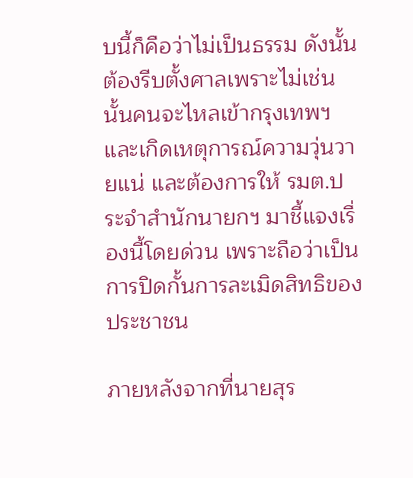บนี้ก็คือว่าไม่เป็นธรรม ดังนั้นต้องรีบตั้งศาลเพราะไม่เช่นนั้นคนจะไหลเข้ากรุงเทพฯ และเกิดเหตุการณ์ความวุ่นวายแน่ และต้องการให้ รมต.ประจำสำนักนายกฯ มาชี้แจงเรื่องนี้โดยด่วน เพราะถือว่าเป็นการปิดกั้นการละเมิดสิทธิของประชาชน

ภายหลังจากที่นายสุร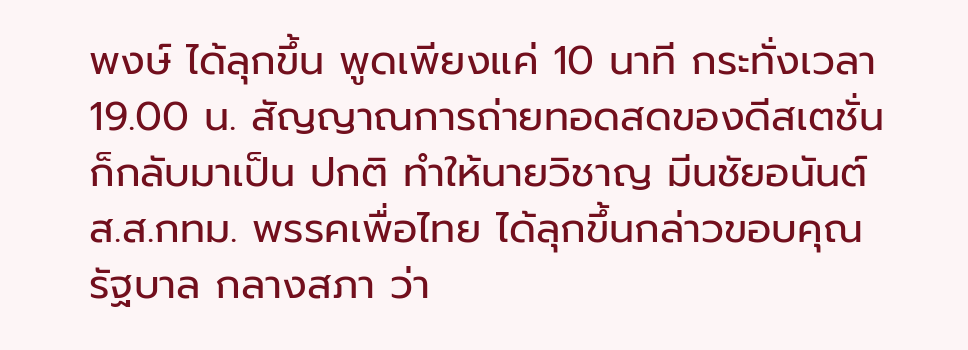พงษ์ ได้ลุกขึ้น พูดเพียงแค่ 10 นาที กระทั่งเวลา 19.00 น. สัญญาณการถ่ายทอดสดของดีสเตชั่น ก็กลับมาเป็น ปกติ ทำให้นายวิชาญ มีนชัยอนันต์ ส.ส.กทม. พรรคเพื่อไทย ได้ลุกขึ้นกล่าวขอบคุณรัฐบาล กลางสภา ว่า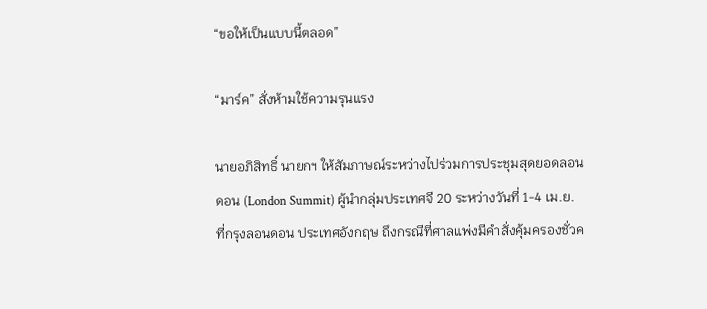“ขอให้เป็นแบบนี้ตลอด”

“มาร์ค” สั่งห้ามใช้ความรุนแรง

นายอภิสิทธิ์ นายกฯ ให้สัมภาษณ์ระหว่างไปร่วมการประชุมสุดยอดลอนดอน (London Summit) ผู้นำกลุ่มประเทศจี 20 ระหว่างวันที่ 1-4 เม.ย. ที่กรุงลอนดอน ประเทศอังกฤษ ถึงกรณีที่ศาลแพ่งมีคำสั่งคุ้มครองชั่วค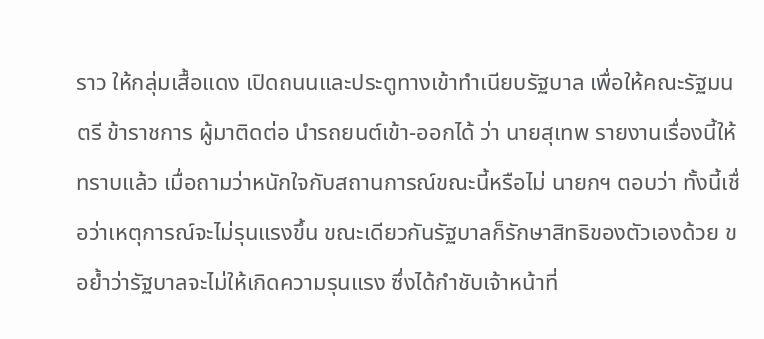ราว ให้กลุ่มเสื้อแดง เปิดถนนและประตูทางเข้าทำเนียบรัฐบาล เพื่อให้คณะรัฐมนตรี ข้าราชการ ผู้มาติดต่อ นำรถยนต์เข้า-ออกได้ ว่า นายสุเทพ รายงานเรื่องนี้ให้ทราบแล้ว เมื่อถามว่าหนักใจกับสถานการณ์ขณะนี้หรือไม่ นายกฯ ตอบว่า ทั้งนี้เชื่อว่าเหตุการณ์จะไม่รุนแรงขึ้น ขณะเดียวกันรัฐบาลก็รักษาสิทธิของตัวเองด้วย ขอย้ำว่ารัฐบาลจะไม่ให้เกิดความรุนแรง ซึ่งได้กำชับเจ้าหน้าที่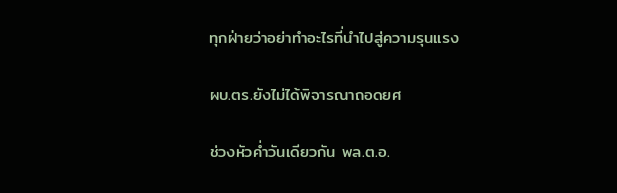ทุกฝ่ายว่าอย่าทำอะไรที่นำไปสู่ความรุนแรง

ผบ.ตร.ยังไม่ได้พิจารณาถอดยศ

ช่วงหัวค่ำวันเดียวกัน พล.ต.อ.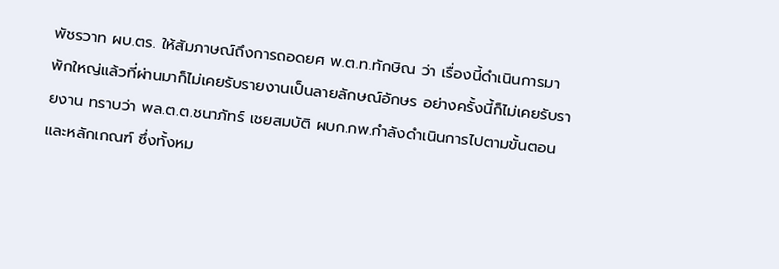พัชรวาท ผบ.ตร. ให้สัมภาษณ์ถึงการถอดยศ พ.ต.ท.ทักษิณ ว่า เรื่องนี้ดำเนินการมาพักใหญ่แล้วที่ผ่านมาก็ไม่เคยรับรายงานเป็นลายลักษณ์อักษร อย่างครั้งนี้ก็ไม่เคยรับรายงาน ทราบว่า พล.ต.ต.ชนาภัทร์ เชยสมบัติ ผบก.กพ.กำลังดำเนินการไปตามขั้นตอนและหลักเกณฑ์ ซึ่งทั้งหม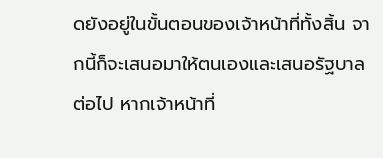ดยังอยู่ในขั้นตอนของเจ้าหน้าที่ทั้งสิ้น จากนี้ก็จะเสนอมาให้ตนเองและเสนอรัฐบาลต่อไป หากเจ้าหน้าที่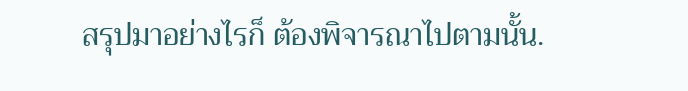สรุปมาอย่างไรก็ ต้องพิจารณาไปตามนั้น.